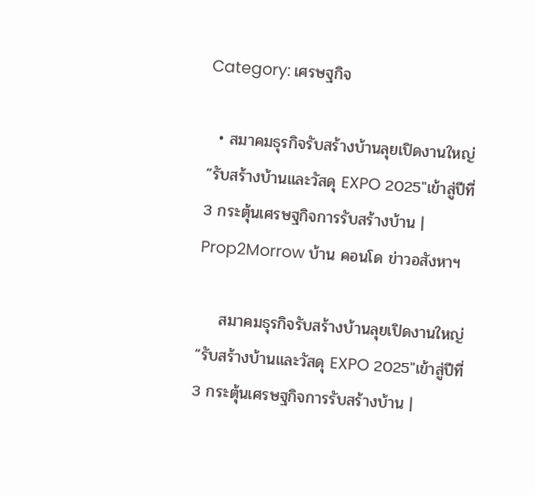Category: เศรษฐกิจ

  • สมาคมธุรกิจรับสร้างบ้านลุยเปิดงานใหญ่ “รับสร้างบ้านและวัสดุ EXPO 2025″เข้าสู่ปีที่ 3 กระตุ้นเศรษฐกิจการรับสร้างบ้าน | Prop2Morrow บ้าน คอนโด ข่าวอสังหาฯ

    สมาคมธุรกิจรับสร้างบ้านลุยเปิดงานใหญ่ “รับสร้างบ้านและวัสดุ EXPO 2025″เข้าสู่ปีที่ 3 กระตุ้นเศรษฐกิจการรับสร้างบ้าน |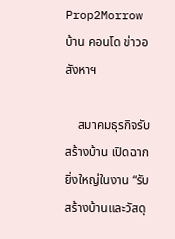Prop2Morrow บ้าน คอนโด ข่าวอสังหาฯ

    สมาคมธุรกิจรับสร้างบ้าน เปิดฉากยิ่งใหญ่ในงาน “รับสร้างบ้านและวัสดุ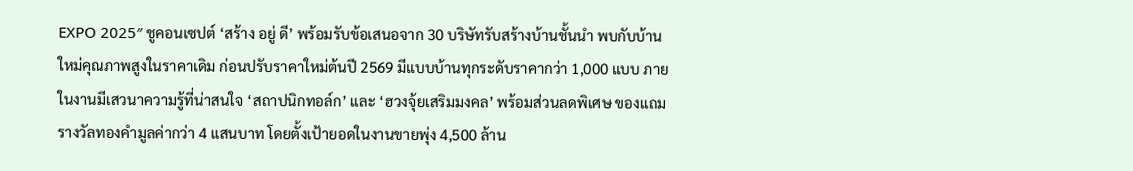EXPO 2025″ ชูคอนเซปต์ ‘สร้าง อยู่ ดี’ พร้อมรับข้อเสนอจาก 30 บริษัทรับสร้างบ้านชั้นนำ พบกับบ้านใหม่คุณภาพสูงในราคาเดิม ก่อนปรับราคาใหม่ต้นปี 2569 มีแบบบ้านทุกระดับราคากว่า 1,000 แบบ ภายในงานมีเสวนาความรู้ที่น่าสนใจ ‘สถาปนิกทอล์ก’ และ ‘ฮวงจุ้ยเสริมมงคล’ พร้อมส่วนลดพิเศษ ของแถม รางวัลทองคำมูลค่ากว่า 4 แสนบาท โดยตั้งเป้ายอดในงานขายพุ่ง 4,500 ล้าน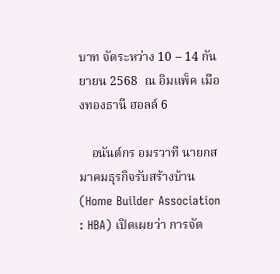บาท จัดระหว่าง 10 – 14 กันยายน 2568  ณ อิมแพ็ค เมืองทองธานี ฮอลล์ 6

    อนันต์กร อมรวาที นายกสมาคมธุรกิจรับสร้างบ้าน (Home Builder Association : HBA) เปิดเผยว่า การจัด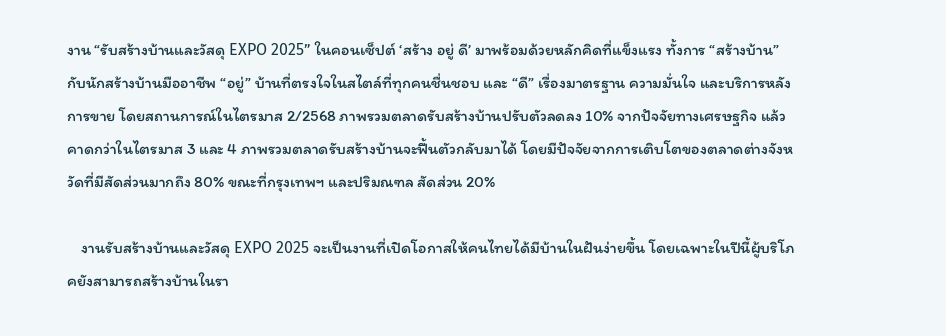งาน “รับสร้างบ้านและวัสดุ EXPO 2025” ในคอนเซ็ปต์ ‘สร้าง อยู่ ดี’ มาพร้อมด้วยหลักคิดที่แข็งแรง ทั้งการ “สร้างบ้าน” กับนักสร้างบ้านมืออาชีพ “อยู่” บ้านที่ตรงใจในสไตล์ที่ทุกคนชื่นชอบ และ “ดี” เรื่องมาตรฐาน ความมั่นใจ และบริการหลังการขาย โดยสถานการณ์ในไตรมาส 2/2568 ภาพรวมตลาดรับสร้างบ้านปรับตัวลดลง 10% จากปัจจัยทางเศรษฐกิจ แล้วคาดกว่าในไตรมาส 3 และ 4 ภาพรวมตลาดรับสร้างบ้านจะฟื้นตัวกลับมาได้ โดยมีปัจจัยจากการเติบโตของตลาดต่างจังหวัดที่มีสัดส่วนมากถึง 80% ขณะที่กรุงเทพฯ และปริมณฑล สัดส่วน 20%

    งานรับสร้างบ้านและวัสดุ EXPO 2025 จะเป็นงานที่เปิดโอกาสให้คนไทยได้มีบ้านในฝันง่ายขึ้น โดยเฉพาะในปีนี้ผู้บริโภคยังสามารถสร้างบ้านในรา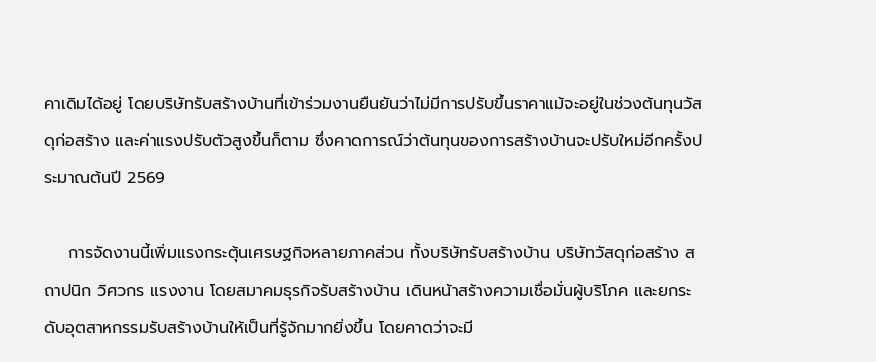คาเดิมได้อยู่ โดยบริษัทรับสร้างบ้านที่เข้าร่วมงานยืนยันว่าไม่มีการปรับขึ้นราคาแม้จะอยู่ในช่วงต้นทุนวัสดุก่อสร้าง และค่าแรงปรับตัวสูงขึ้นก็ตาม ซึ่งคาดการณ์ว่าต้นทุนของการสร้างบ้านจะปรับใหม่อีกครั้งประมาณต้นปี 2569

    การจัดงานนี้เพิ่มแรงกระตุ้นเศรษฐกิจหลายภาคส่วน ทั้งบริษัทรับสร้างบ้าน บริษัทวัสดุก่อสร้าง สถาปนิก วิศวกร แรงงาน โดยสมาคมธุรกิจรับสร้างบ้าน เดินหน้าสร้างความเชื่อมั่นผู้บริโภค และยกระดับอุตสาหกรรมรับสร้างบ้านให้เป็นที่รู้จักมากยิ่งขึ้น โดยคาดว่าจะมี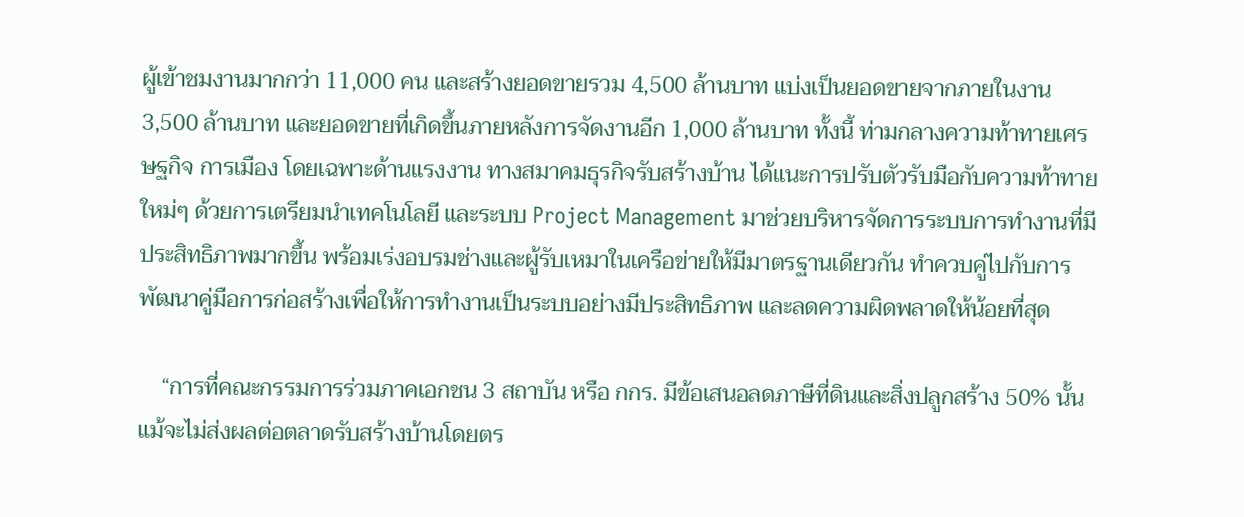ผู้เข้าชมงานมากกว่า 11,000 คน และสร้างยอดขายรวม 4,500 ล้านบาท แบ่งเป็นยอดขายจากภายในงาน 3,500 ล้านบาท และยอดขายที่เกิดขึ้นภายหลังการจัดงานอีก 1,000 ล้านบาท ทั้งนี้ ท่ามกลางความท้าทายเศรษฐกิจ การเมือง โดยเฉพาะด้านแรงงาน ทางสมาคมธุรกิจรับสร้างบ้าน ได้แนะการปรับตัวรับมือกับความท้าทายใหม่ๆ ด้วยการเตรียมนำเทคโนโลยี และระบบ Project Management มาช่วยบริหารจัดการระบบการทำงานที่มีประสิทธิภาพมากขึ้น พร้อมเร่งอบรมช่างและผู้รับเหมาในเครือข่ายให้มีมาตรฐานเดียวกัน ทำควบคู่ไปกับการพัฒนาคู่มือการก่อสร้างเพื่อให้การทำงานเป็นระบบอย่างมีประสิทธิภาพ และลดความผิดพลาดให้น้อยที่สุด

    “การที่คณะกรรมการร่วมภาคเอกชน 3 สถาบัน หรือ กกร. มีข้อเสนอลดภาษีที่ดินและสิ่งปลูกสร้าง 50% นั้น แม้จะไม่ส่งผลต่อตลาดรับสร้างบ้านโดยตร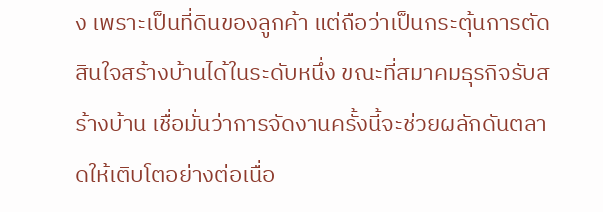ง เพราะเป็นที่ดินของลูกค้า แต่ถือว่าเป็นกระตุ้นการตัดสินใจสร้างบ้านได้ในระดับหนึ่ง ขณะที่สมาคมธุรกิจรับสร้างบ้าน เชื่อมั่นว่าการจัดงานครั้งนี้จะช่วยผลักดันตลาดให้เติบโตอย่างต่อเนื่อ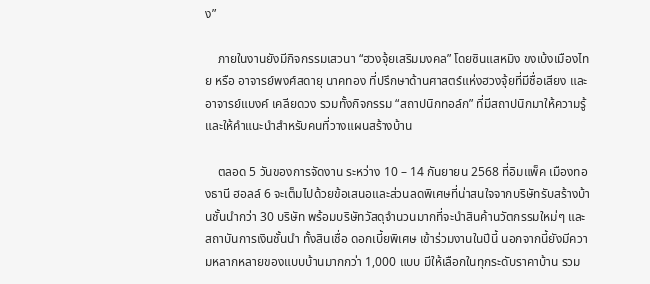ง”

    ภายในงานยังมีกิจกรรมเสวนา “ฮวงจุ้ยเสริมมงคล” โดยซินแสหมิง ขงเบ้งเมืองไทย หรือ อาจารย์พงศ์สดายุ นาคทอง ที่ปรึกษาด้านศาสตร์แห่งฮวงจุ้ยที่มีชื่อเสียง และอาจารย์แบงค์ เคลียดวง รวมทั้งกิจกรรม “สถาปนิกทอล์ก” ที่มีสถาปนิกมาให้ความรู้และให้คำแนะนำสำหรับคนที่วางแผนสร้างบ้าน

    ตลอด 5 วันของการจัดงาน ระหว่าง 10 – 14 กันยายน 2568 ที่อิมแพ็ค เมืองทองธานี ฮอลล์ 6 จะเต็มไปด้วยข้อเสนอและส่วนลดพิเศษที่น่าสนใจจากบริษัทรับสร้างบ้านชั้นนำกว่า 30 บริษัท พร้อมบริษัทวัสดุจำนวนมากที่จะนำสินค้านวัตกรรมใหม่ๆ และสถาบันการเงินชั้นนำ ทั้งสินเชื่อ ดอกเบี้ยพิเศษ เข้าร่วมงานในปีนี้ นอกจากนี้ยังมีความหลากหลายของแบบบ้านมากกว่า 1,000 แบบ มีให้เลือกในทุกระดับราคาบ้าน รวม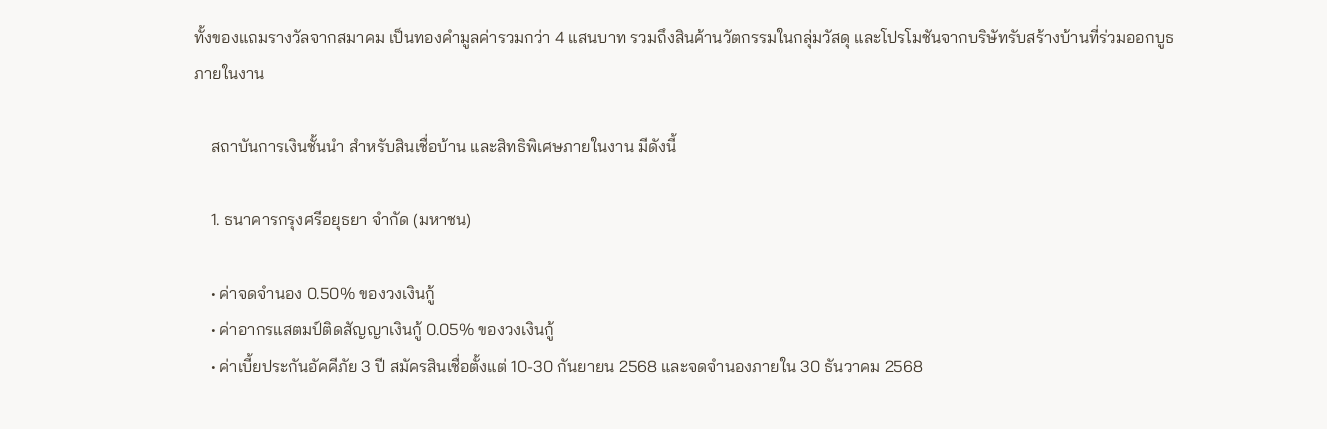ทั้งของแถมรางวัลจากสมาคม เป็นทองคำมูลค่ารวมกว่า 4 แสนบาท รวมถึงสินค้านวัตกรรมในกลุ่มวัสดุ และโปรโมชันจากบริษัทรับสร้างบ้านที่ร่วมออกบูธภายในงาน

    สถาบันการเงินชั้นนำ สำหรับสินเชื่อบ้าน และสิทธิพิเศษภายในงาน มีดังนี้

    1. ธนาคารกรุงศรีอยุธยา จำกัด (มหาชน)

    • ค่าจดจำนอง 0.50% ของวงเงินกู้
    • ค่าอากรแสตมป์ติดสัญญาเงินกู้ 0.05% ของวงเงินกู้
    • ค่าเบี้ยประกันอัคคีภัย 3 ปี สมัครสินเชื่อตั้งแต่ 10-30 กันยายน 2568 และจดจำนองภายใน 30 ธันวาคม 2568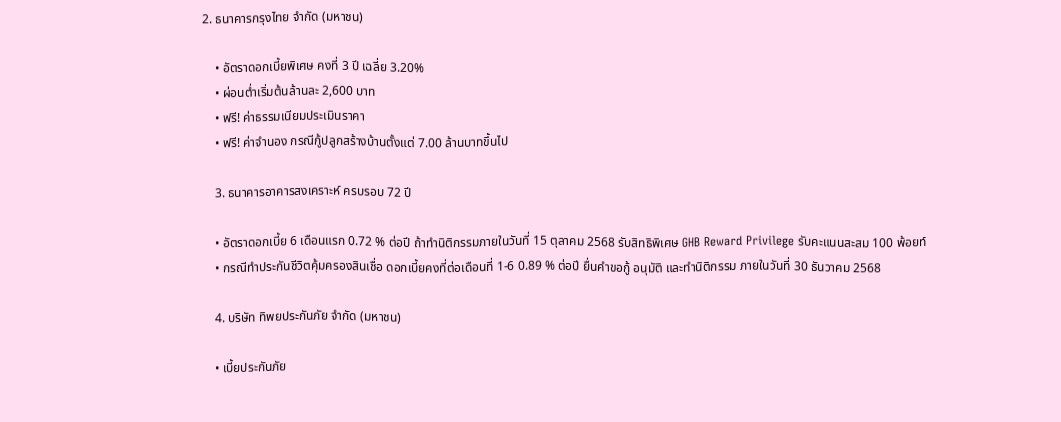2. ธนาคารกรุงไทย จำกัด (มหาชน)

    • อัตราดอกเบี้ยพิเศษ คงที่ 3 ปี เฉลี่ย 3.20%
    • ผ่อนต่ำเริ่มต้นล้านละ 2,600 บาท
    • ฟรี! ค่าธรรมเนียมประเมินราคา
    • ฟรี! ค่าจำนอง กรณีกู้ปลูกสร้างบ้านตั้งแต่ 7.00 ล้านบาทขึ้นไป

    3. ธนาคารอาคารสงเคราะห์ ครบรอบ 72 ปี

    • อัตราดอกเบี้ย 6 เดือนแรก 0.72 % ต่อปี ถ้าทำนิติกรรมภายในวันที่ 15 ตุลาคม 2568 รับสิทธิพิเศษ GHB Reward Privilege รับคะแนนสะสม 100 พ้อยท์
    • กรณีทำประกันชีวิตคุ้มครองสินเชื่อ ดอกเบี้ยคงที่ต่อเดือนที่ 1-6 0.89 % ต่อปี ยื่นคำขอกู้ อนุมัติ และทำนิติกรรม ภายในวันที่ 30 ธันวาคม 2568

    4. บริษัท ทิพยประกันภัย จำกัด (มหาชน)

    • เบี้ยประกันภัย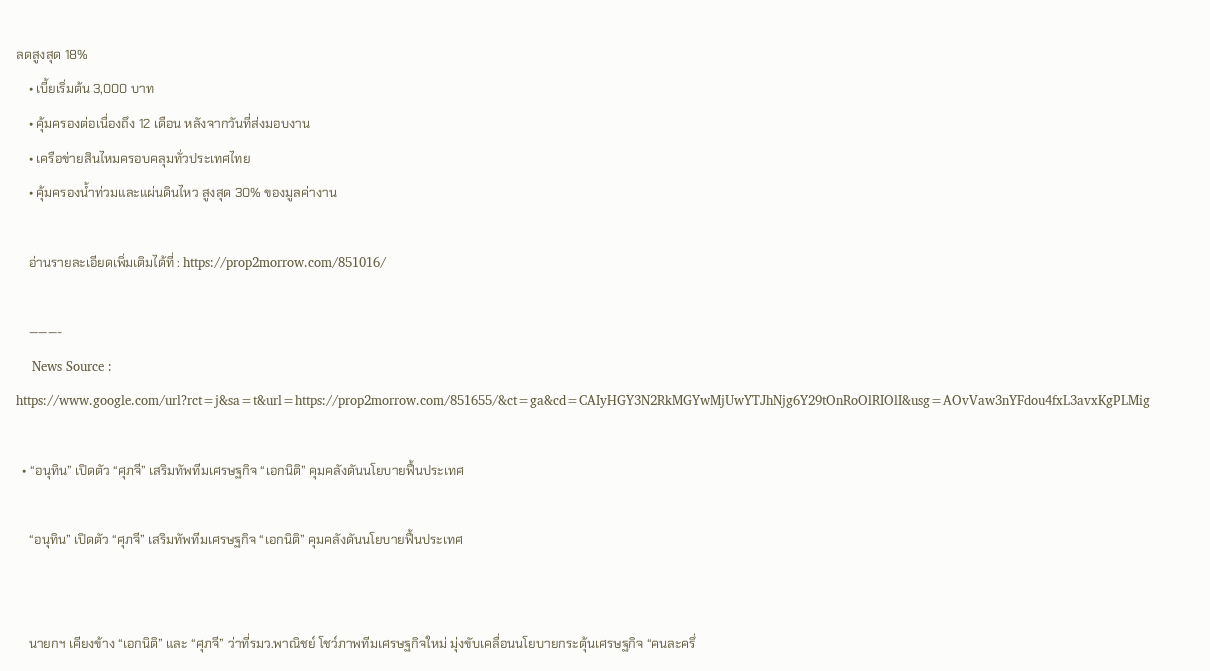ลดสูงสุด 18%
    • เบี้ยเริ่มต้น 3,000 บาท
    • คุ้มครองต่อเนื่องถึง 12 เดือน หลังจากวันที่ส่งมอบงาน
    • เครือข่ายสินไหมครอบคลุมทั่วประเทศไทย
    • คุ้มครองน้ำท่วมและแผ่นดินไหว สูงสุด 30% ของมูลค่างาน

    อ่านรายละเอียดเพิ่มเติมได้ที่ : https://prop2morrow.com/851016/

    ———-
    News Source : https://www.google.com/url?rct=j&sa=t&url=https://prop2morrow.com/851655/&ct=ga&cd=CAIyHGY3N2RkMGYwMjUwYTJhNjg6Y29tOnRoOlRIOlI&usg=AOvVaw3nYFdou4fxL3avxKgPLMig

  • “อนุทิน” เปิดตัว “ศุภจี” เสริมทัพทีมเศรษฐกิจ “เอกนิติ” คุมคลังดันนโยบายฟื้นประเทศ

    “อนุทิน” เปิดตัว “ศุภจี” เสริมทัพทีมเศรษฐกิจ “เอกนิติ” คุมคลังดันนโยบายฟื้นประเทศ


    นายกฯ เคียงข้าง “เอกนิติ” และ “ศุภจี” ว่าที่รมว.พาณิชย์ โชว์ภาพทีมเศรษฐกิจใหม่ มุ่งขับเคลื่อนนโยบายกระตุ้นเศรษฐกิจ “คนละครึ่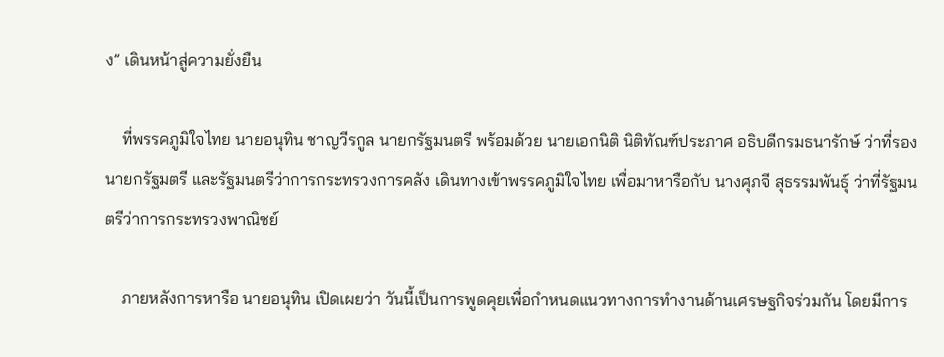ง” เดินหน้าสู่ความยั่งยืน

    ที่พรรคภูมิใจไทย นายอนุทิน ชาญวีรกูล นายกรัฐมนตรี พร้อมด้วย นายเอกนิติ นิติทัณฑ์ประภาศ อธิบดีกรมธนารักษ์ ว่าที่รองนายกรัฐมตรี และรัฐมนตรีว่าการกระทรวงการคลัง เดินทางเข้าพรรคภูมิใจไทย เพื่อมาหารือกับ นางศุภจี สุธรรมพันธุ์ ว่าที่รัฐมนตรีว่าการกระทรวงพาณิชย์

    ภายหลังการหารือ นายอนุทิน เปิดเผยว่า วันนี้เป็นการพูดคุยเพื่อกำหนดแนวทางการทำงานด้านเศรษฐกิจร่วมกัน โดยมีการ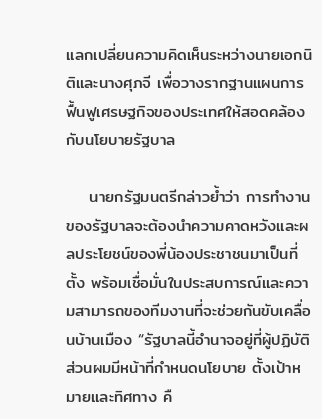แลกเปลี่ยนความคิดเห็นระหว่างนายเอกนิติและนางศุภจี เพื่อวางรากฐานแผนการฟื้นฟูเศรษฐกิจของประเทศให้สอดคล้องกับนโยบายรัฐบาล

    นายกรัฐมนตรีกล่าวย้ำว่า การทำงานของรัฐบาลจะต้องนำความคาดหวังและผลประโยชน์ของพี่น้องประชาชนมาเป็นที่ตั้ง พร้อมเชื่อมั่นในประสบการณ์และความสามารถของทีมงานที่จะช่วยกันขับเคลื่อนบ้านเมือง “รัฐบาลนี้อำนาจอยู่ที่ผู้ปฏิบัติ ส่วนผมมีหน้าที่กำหนดนโยบาย ตั้งเป้าหมายและทิศทาง คื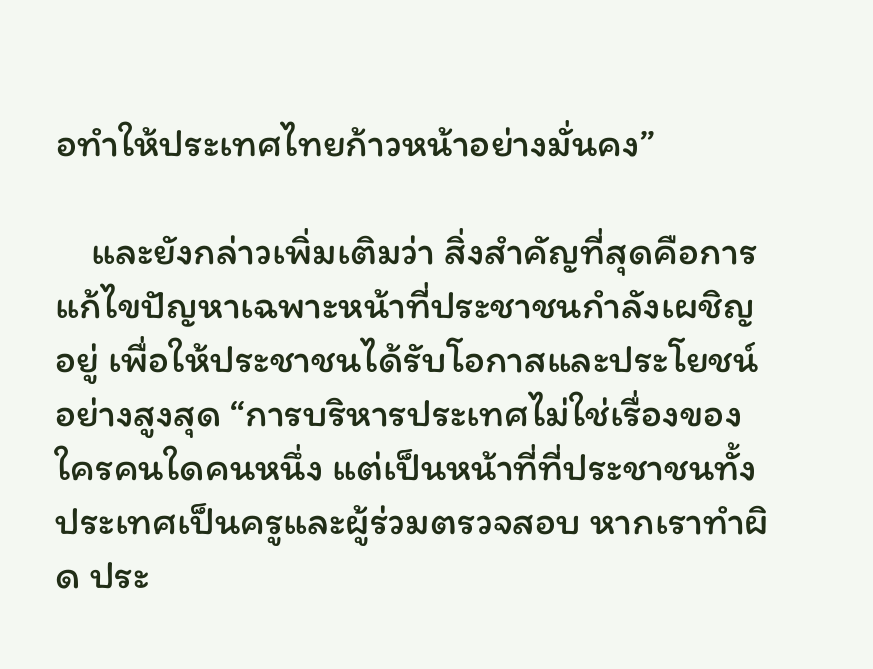อทำให้ประเทศไทยก้าวหน้าอย่างมั่นคง”

    และยังกล่าวเพิ่มเติมว่า สิ่งสำคัญที่สุดคือการแก้ไขปัญหาเฉพาะหน้าที่ประชาชนกำลังเผชิญอยู่ เพื่อให้ประชาชนได้รับโอกาสและประโยชน์อย่างสูงสุด “การบริหารประเทศไม่ใช่เรื่องของใครคนใดคนหนึ่ง แต่เป็นหน้าที่ที่ประชาชนทั้งประเทศเป็นครูและผู้ร่วมตรวจสอบ หากเราทำผิด ประ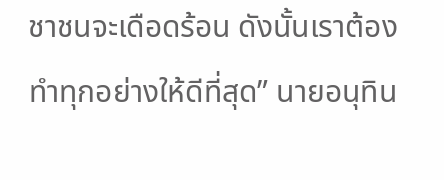ชาชนจะเดือดร้อน ดังนั้นเราต้องทำทุกอย่างให้ดีที่สุด” นายอนุทิน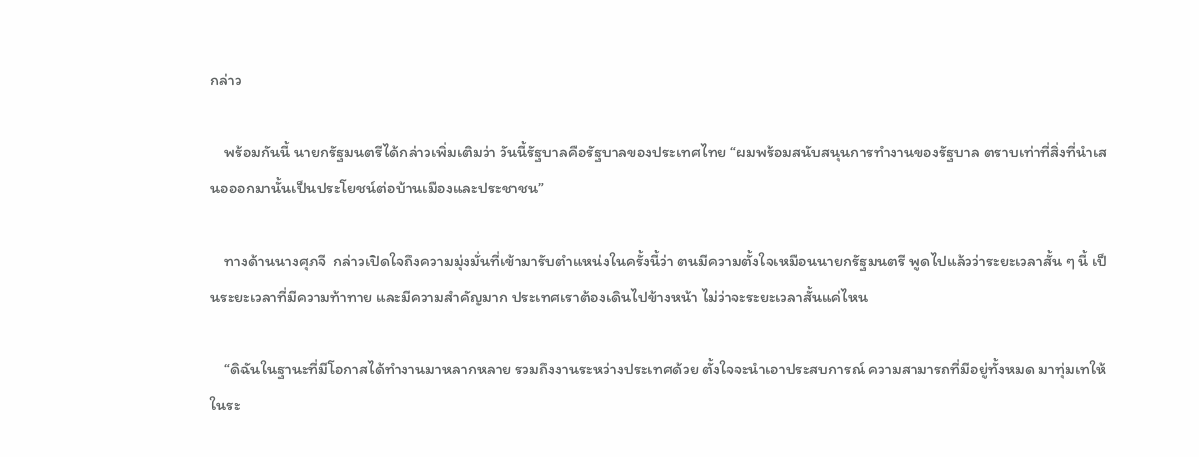กล่าว

    พร้อมกันนี้ นายกรัฐมนตรีได้กล่าวเพิ่มเติมว่า วันนี้รัฐบาลคือรัฐบาลของประเทศไทย “ผมพร้อมสนับสนุนการทำงานของรัฐบาล ตราบเท่าที่สิ่งที่นำเสนอออกมานั้นเป็นประโยชน์ต่อบ้านเมืองและประชาชน”

    ทางด้านนางศุภจี  กล่าวเปิดใจถึงความมุ่งมั่นที่เข้ามารับตำแหน่งในครั้งนี้ว่า ตนมีความตั้งใจเหมือนนายกรัฐมนตรี พูดไปแล้วว่าระยะเวลาสั้น ๆ นี้ เป็นระยะเวลาที่มีความท้าทาย และมีความสำคัญมาก ประเทศเราต้องเดินไปข้างหน้า ไม่ว่าจะระยะเวลาสั้นแค่ไหน

    “ดิฉันในฐานะที่มีโอกาสได้ทำงานมาหลากหลาย รวมถึงงานระหว่างประเทศด้วย ตั้งใจจะนำเอาประสบการณ์ ความสามารถที่มีอยู่ทั้งหมด มาทุ่มเทให้ในระ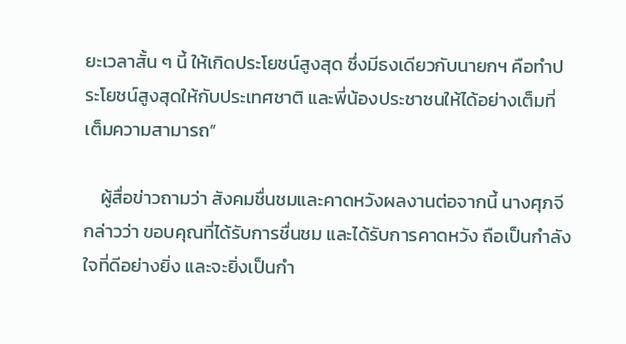ยะเวลาสั้น ๆ นี้ ให้เกิดประโยชน์สูงสุด ซึ่งมีธงเดียวกับนายกฯ คือทำประโยชน์สูงสุดให้กับประเทศชาติ และพี่น้องประชาชนให้ได้อย่างเต็มที่ เต็มความสามารถ”

    ผู้สื่อข่าวถามว่า สังคมชื่นชมและคาดหวังผลงานต่อจากนี้ นางศุภจี กล่าวว่า ขอบคุณที่ได้รับการชื่นชม และได้รับการคาดหวัง ถือเป็นกำลังใจที่ดีอย่างยิ่ง และจะยิ่งเป็นกำ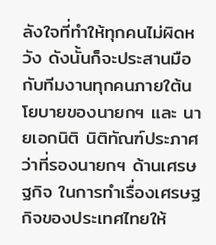ลังใจที่ทำให้ทุกคนไม่ผิดหวัง ดังนั้นก็จะประสานมือกับทีมงานทุกคนภายใต้นโยบายของนายกฯ และ นายเอกนิติ นิติทัณฑ์ประภาศ ว่าที่รองนายกฯ ด้านเศรษฐกิจ ในการทำเรื่องเศรษฐกิจของประเทศไทยให้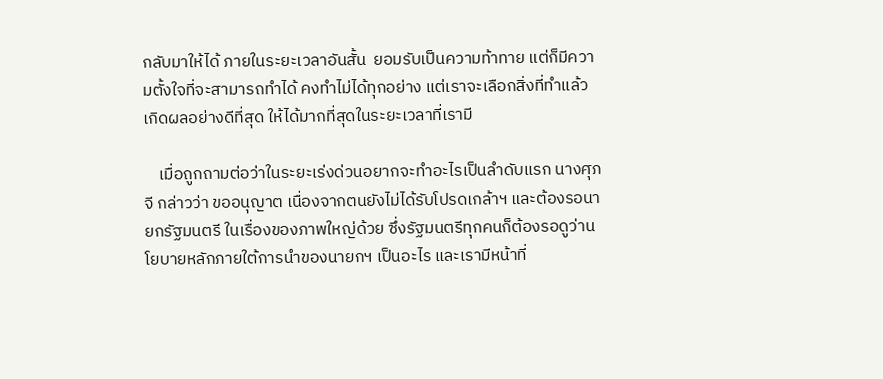กลับมาให้ได้ ภายในระยะเวลาอันสั้น  ยอมรับเป็นความท้าทาย แต่ก็มีความตั้งใจที่จะสามารถทำได้ คงทำไม่ได้ทุกอย่าง แต่เราจะเลือกสิ่งที่ทำแล้วเกิดผลอย่างดีที่สุด ให้ได้มากที่สุดในระยะเวลาที่เรามี

    เมื่อถูกถามต่อว่าในระยะเร่งด่วนอยากจะทำอะไรเป็นลำดับแรก นางศุภจี กล่าวว่า ขออนุญาต เนื่องจากตนยังไม่ได้รับโปรดเกล้าฯ และต้องรอนายกรัฐมนตรี ในเรื่องของภาพใหญ่ด้วย ซึ่งรัฐมนตรีทุกคนก็ต้องรอดูว่านโยบายหลักภายใต้การนำของนายกฯ เป็นอะไร และเรามีหน้าที่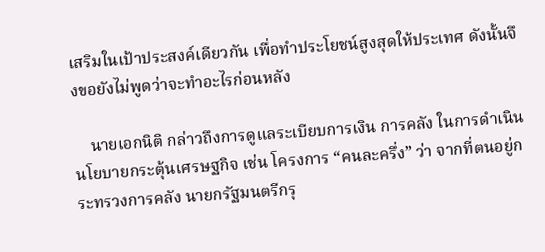เสริมในเป้าประสงค์เดียวกัน เพื่อทำประโยชน์สูงสุดให้ประเทศ ดังนั้นจึงขอยังไม่พูดว่าจะทำอะไรก่อนหลัง

    นายเอกนิติ กล่าวถึงการดูแลระเบียบการเงิน การคลัง ในการดำเนินนโยบายกระตุ้นเศรษฐกิจ เช่น โครงการ “คนละครึ่ง” ว่า จากที่ตนอยู่กระทรวงการคลัง นายกรัฐมนตรีกรุ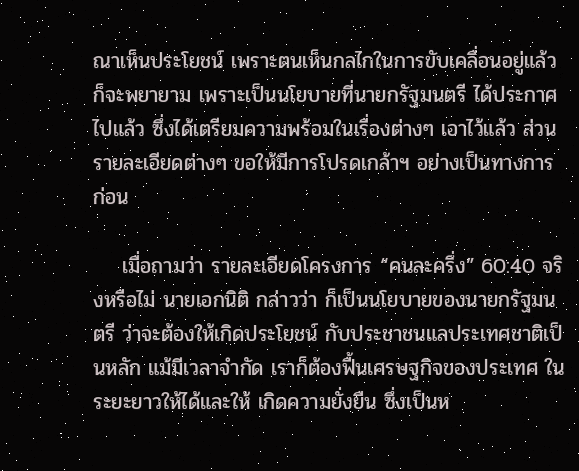ณาเห็นประโยชน์ เพราะตนเห็นกลไกในการขับเคลื่อนอยู่แล้ว ก็จะพยายาม เพราะเป็นนโยบายที่นายกรัฐมนตรี ได้ประกาศไปแล้ว ซึ่งได้เตรียมความพร้อมในเรื่องต่างๆ เอาไว้แล้ว ส่วนรายละเอียดต่างๆ ขอให้มีการโปรดเกล้าฯ อย่างเป็นทางการก่อน

    เมื่อถามว่า รายละเอียดโครงการ “คนละครึ่ง” 60:40 จริงหรือไม่ นายเอกนิติ กล่าวว่า ก็เป็นนโยบายของนายกรัฐมนตรี ว่าจะต้องให้เกิดประโยชน์ กับประชาชนแลประเทศชาติเป็นหลัก แม้มีเวลาจำกัด เราก็ต้องฟื้นเศรษฐกิจของประเทศ ในระยะยาวให้ได้และให้ เกิดความยั่งยืน ซึ่งเป็นห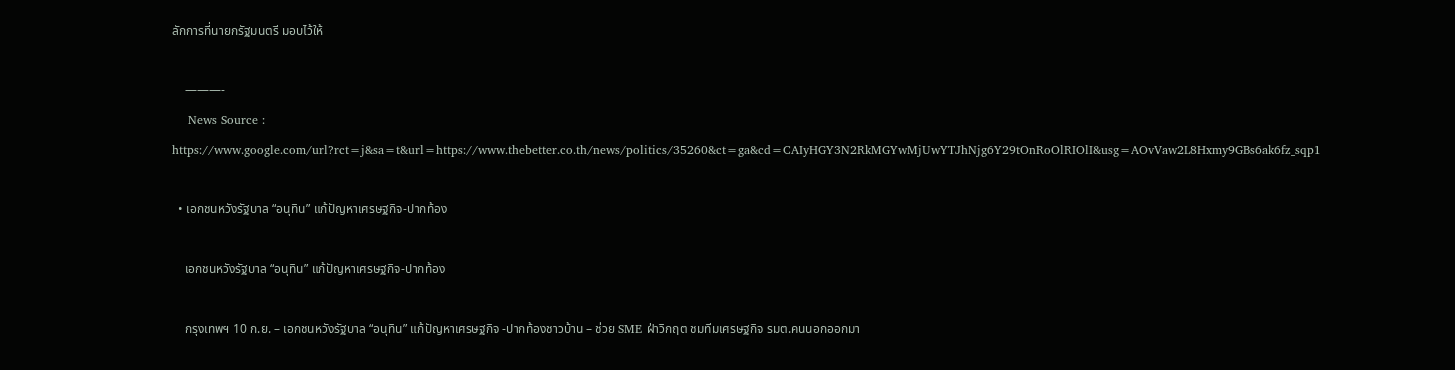ลักการที่นายกรัฐมนตรี มอบไว้ให้

    ———-
    News Source : https://www.google.com/url?rct=j&sa=t&url=https://www.thebetter.co.th/news/politics/35260&ct=ga&cd=CAIyHGY3N2RkMGYwMjUwYTJhNjg6Y29tOnRoOlRIOlI&usg=AOvVaw2L8Hxmy9GBs6ak6fz_sqp1

  • เอกชนหวังรัฐบาล “อนุทิน” แก้ปัญหาเศรษฐกิจ-ปากท้อง

    เอกชนหวังรัฐบาล “อนุทิน” แก้ปัญหาเศรษฐกิจ-ปากท้อง

    กรุงเทพฯ 10 ก.ย. – เอกชนหวังรัฐบาล “อนุทิน” แก้ปัญหาเศรษฐกิจ -ปากท้องชาวบ้าน – ช่วย SME ฝ่าวิกฤต ชมทีมเศรษฐกิจ รมต.คนนอกออกมา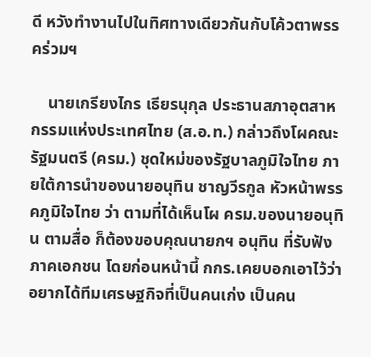ดี หวังทำงานไปในทิศทางเดียวกันกับโค้วตาพรรคร่วมฯ

    นายเกรียงไกร เธียรนุกุล ประธานสภาอุตสาหกรรมแห่งประเทศไทย (ส.อ.ท.) กล่าวถึงโผคณะรัฐมนตรี (ครม.) ชุดใหม่ของรัฐบาลภูมิใจไทย ภายใต้การนำของนายอนุทิน ชาญวีรกูล หัวหน้าพรรคภูมิใจไทย ว่า ตามที่ได้เห็นโผ ครม.ของนายอนุทิน ตามสื่อ ก็ต้องขอบคุณนายกฯ อนุทิน ที่รับฟังภาคเอกชน โดยก่อนหน้านี้ กกร.เคยบอกเอาไว้ว่าอยากได้ทีมเศรษฐกิจที่เป็นคนเก่ง เป็นคน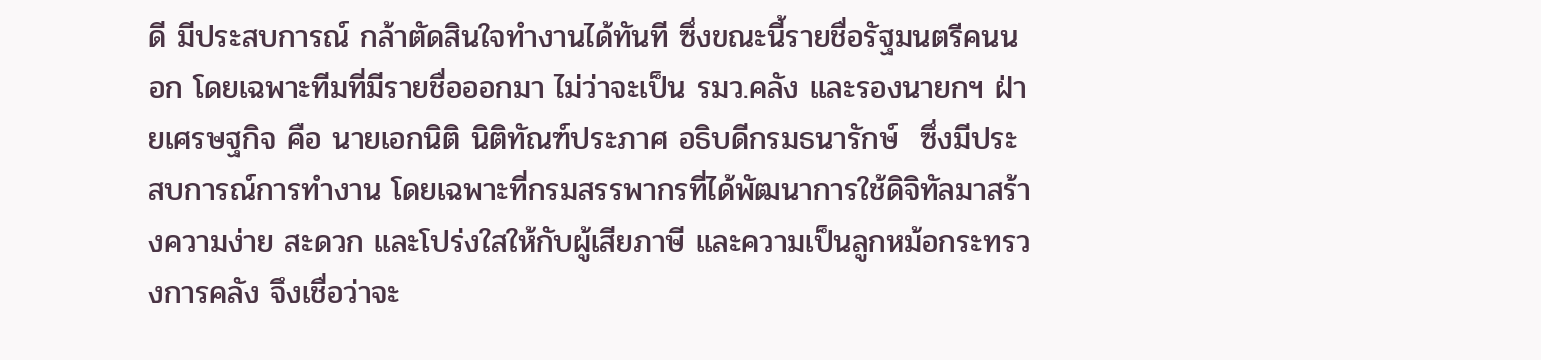ดี มีประสบการณ์ กล้าตัดสินใจทำงานได้ทันที ซึ่งขณะนี้รายชื่อรัฐมนตรีคนนอก โดยเฉพาะทีมที่มีรายชื่อออกมา ไม่ว่าจะเป็น รมว.คลัง และรองนายกฯ ฝ่ายเศรษฐกิจ คือ นายเอกนิติ นิติทัณฑ์ประภาศ อธิบดีกรมธนารักษ์  ซึ่งมีประสบการณ์การทำงาน โดยเฉพาะที่กรมสรรพากรที่ได้พัฒนาการใช้ดิจิทัลมาสร้างความง่าย สะดวก และโปร่งใสให้กับผู้เสียภาษี และความเป็นลูกหม้อกระทรวงการคลัง จึงเชื่อว่าจะ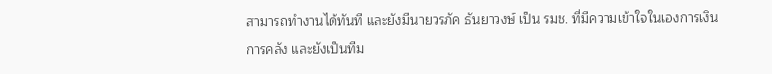สามารถทำงานได้ทันที และยังมีนายวรภัค ธันยาวงษ์ เป็น รมช. ที่มีความเข้าใจในเองการเงิน การคลัง และยังเป็นทีม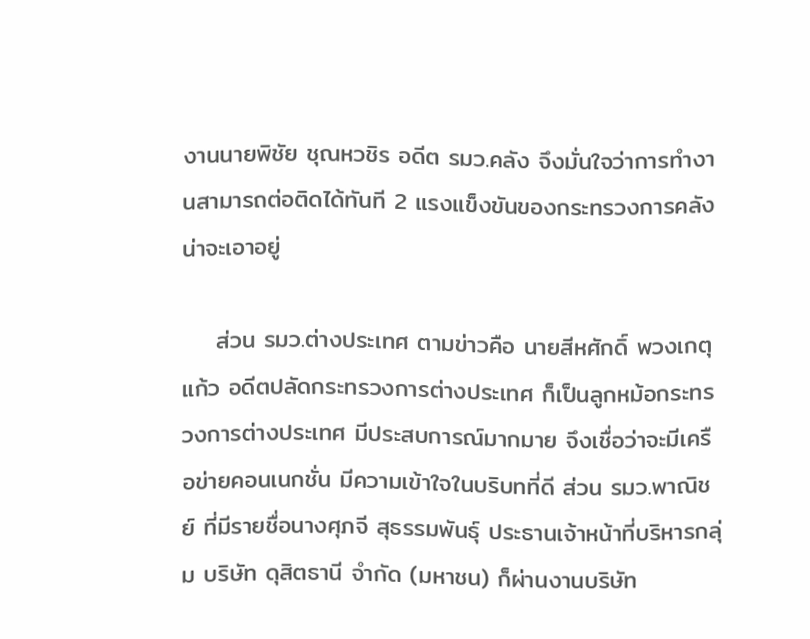งานนายพิชัย ชุณหวชิร อดีต รมว.คลัง จึงมั่นใจว่าการทำงานสามารถต่อติดได้ทันที 2 แรงแข็งขันของกระทรวงการคลังน่าจะเอาอยู่

    ส่วน รมว.ต่างประเทศ ตามข่าวคือ นายสีหศักดิ์ พวงเกตุแก้ว อดีตปลัดกระทรวงการต่างประเทศ ก็เป็นลูกหม้อกระทรวงการต่างประเทศ มีประสบการณ์มากมาย จึงเชื่อว่าจะมีเครือข่ายคอนเนกชั่น มีความเข้าใจในบริบทที่ดี ส่วน รมว.พาณิชย์ ที่มีรายชื่อนางศุภจี สุธรรมพันธุ์ ประธานเจ้าหน้าที่บริหารกลุ่ม บริษัท ดุสิตธานี จำกัด (มหาชน) ก็ผ่านงานบริษัท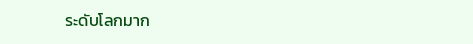ระดับโลกมาก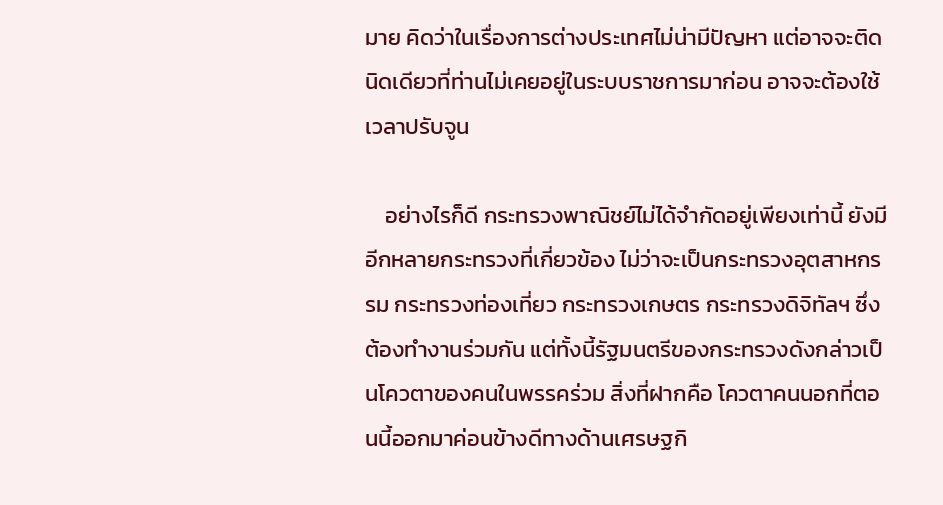มาย คิดว่าในเรื่องการต่างประเทศไม่น่ามีปัญหา แต่อาจจะติดนิดเดียวที่ท่านไม่เคยอยู่ในระบบราชการมาก่อน อาจจะต้องใช้เวลาปรับจูน

    อย่างไรก็ดี กระทรวงพาณิชย์ไม่ได้จำกัดอยู่เพียงเท่านี้ ยังมีอีกหลายกระทรวงที่เกี่ยวข้อง ไม่ว่าจะเป็นกระทรวงอุตสาหกรรม กระทรวงท่องเที่ยว กระทรวงเกษตร กระทรวงดิจิทัลฯ ซึ่งต้องทำงานร่วมกัน แต่ทั้งนี้รัฐมนตรีของกระทรวงดังกล่าวเป็นโควตาของคนในพรรคร่วม สิ่งที่ฝากคือ โควตาคนนอกที่ตอนนี้ออกมาค่อนข้างดีทางด้านเศรษฐกิ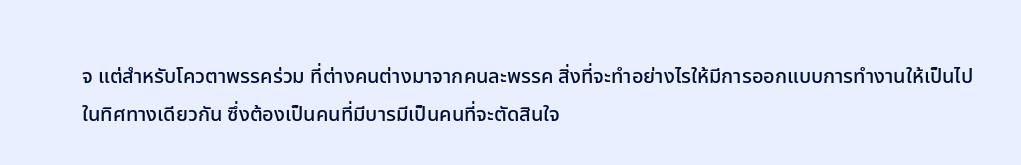จ แต่สำหรับโควตาพรรคร่วม ที่ต่างคนต่างมาจากคนละพรรค สิ่งที่จะทำอย่างไรให้มีการออกแบบการทำงานให้เป็นไปในทิศทางเดียวกัน ซึ่งต้องเป็นคนที่มีบารมีเป็นคนที่จะตัดสินใจ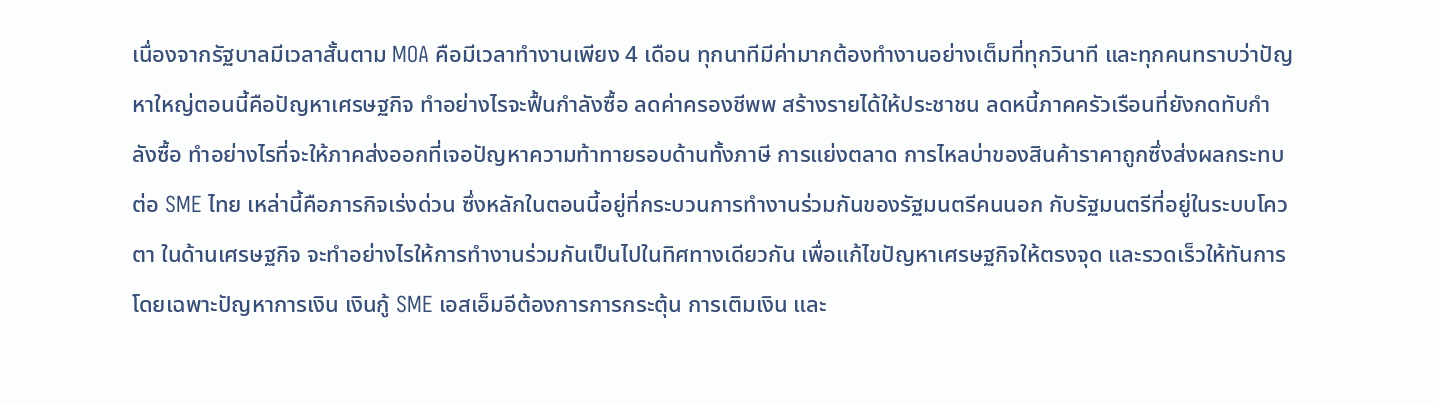เนื่องจากรัฐบาลมีเวลาสั้นตาม MOA คือมีเวลาทำงานเพียง 4 เดือน ทุกนาทีมีค่ามากต้องทำงานอย่างเต็มที่ทุกวินาที และทุกคนทราบว่าปัญหาใหญ่ตอนนี้คือปัญหาเศรษฐกิจ ทำอย่างไรจะฟื้นกำลังซื้อ ลดค่าครองชีพพ สร้างรายได้ให้ประชาชน ลดหนี้ภาคครัวเรือนที่ยังกดทับกำลังซื้อ ทำอย่างไรที่จะให้ภาคส่งออกที่เจอปัญหาความท้าทายรอบด้านทั้งภาษี การแย่งตลาด การไหลบ่าของสินค้าราคาถูกซึ่งส่งผลกระทบต่อ SME ไทย เหล่านี้คือภารกิจเร่งด่วน ซึ่งหลักในตอนนี้อยู่ที่กระบวนการทำงานร่วมกันของรัฐมนตรีคนนอก กับรัฐมนตรีที่อยู่ในระบบโควตา ในด้านเศรษฐกิจ จะทำอย่างไรให้การทำงานร่วมกันเป็นไปในทิศทางเดียวกัน เพื่อแก้ไขปัญหาเศรษฐกิจให้ตรงจุด และรวดเร็วให้ทันการ โดยเฉพาะปัญหาการเงิน เงินกู้ SME เอสเอ็มอีต้องการการกระตุ้น การเติมเงิน และ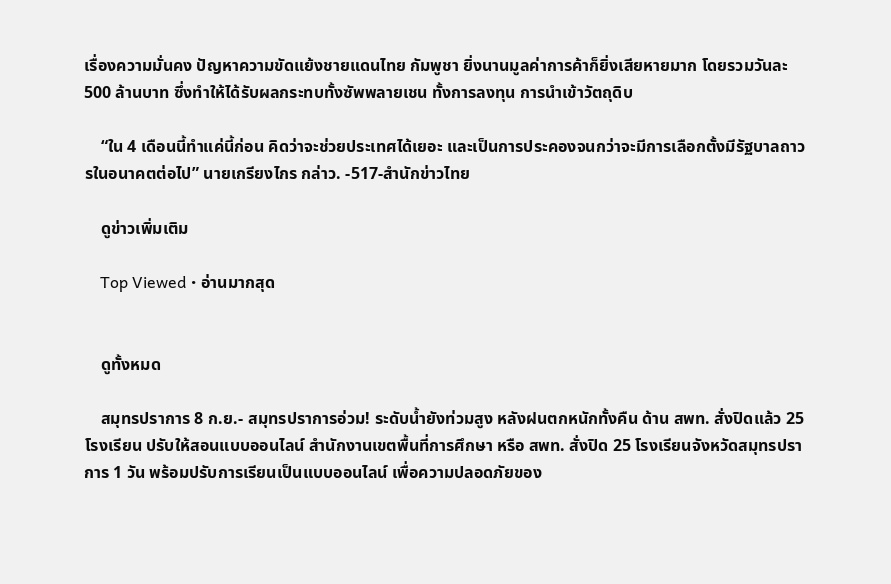เรื่องความมั่นคง ปัญหาความขัดแย้งชายแดนไทย กัมพูชา ยิ่งนานมูลค่าการค้าก็ยิ่งเสียหายมาก โดยรวมวันละ 500 ล้านบาท ซึ่งทำให้ได้รับผลกระทบทั้งซัพพลายเชน ทั้งการลงทุน การนำเข้าวัตถุดิบ

    “ใน 4 เดือนนี้ทำแค่นี้ก่อน คิดว่าจะช่วยประเทศได้เยอะ และเป็นการประคองจนกว่าจะมีการเลือกตั้งมีรัฐบาลถาวรในอนาคตต่อไป” นายเกรียงไกร กล่าว. -517-สำนักข่าวไทย

    ดูข่าวเพิ่มเติม

    Top Viewed • อ่านมากสุด


    ดูทั้งหมด

    สมุทรปราการ 8 ก.ย.- สมุทรปราการอ่วม! ระดับน้ำยังท่วมสูง หลังฝนตกหนักทั้งคืน ด้าน สพท. สั่งปิดแล้ว 25 โรงเรียน ปรับให้สอนแบบออนไลน์ สำนักงานเขตพื้นที่การศึกษา หรือ สพท. สั่งปิด 25 โรงเรียนจังหวัดสมุทรปราการ 1 วัน พร้อมปรับการเรียนเป็นแบบออนไลน์ เพื่อความปลอดภัยของ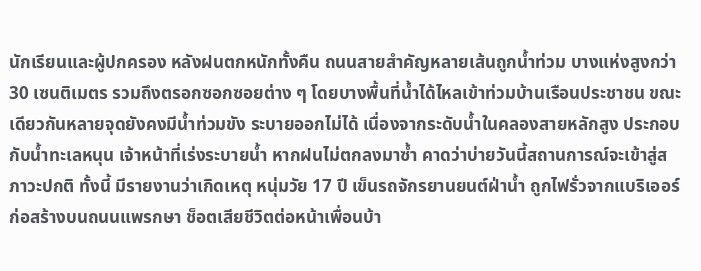นักเรียนและผู้ปกครอง หลังฝนตกหนักทั้งคืน ถนนสายสำคัญหลายเส้นถูกน้ำท่วม บางแห่งสูงกว่า 30 เซนติเมตร รวมถึงตรอกซอกซอยต่าง ๆ โดยบางพื้นที่น้ำได้ไหลเข้าท่วมบ้านเรือนประชาชน ขณะเดียวกันหลายจุดยังคงมีน้ำท่วมขัง ระบายออกไม่ได้ เนื่องจากระดับน้ำในคลองสายหลักสูง ประกอบกับน้ำทะเลหนุน เจ้าหน้าที่เร่งระบายน้ำ หากฝนไม่ตกลงมาซ้ำ คาดว่าบ่ายวันนี้สถานการณ์จะเข้าสู่สภาวะปกติ ทั้งนี้ มีรายงานว่าเกิดเหตุ หนุ่มวัย 17 ปี เข็นรถจักรยานยนต์ฝ่าน้ำ ถูกไฟรั่วจากแบริเออร์ก่อสร้างบนถนนแพรกษา ช็อตเสียชีวิตต่อหน้าเพื่อนบ้า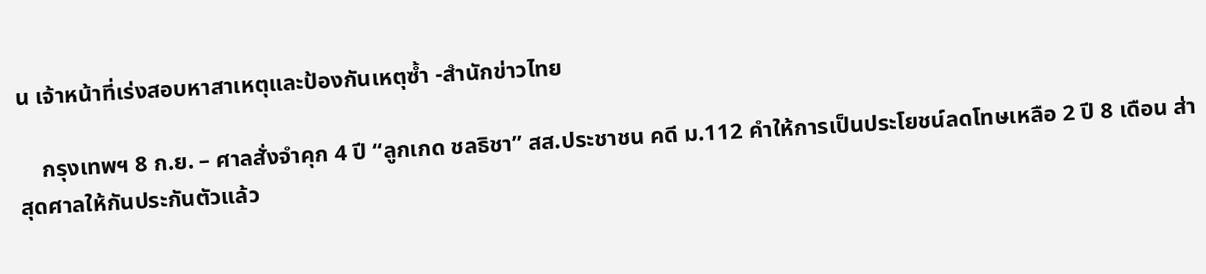น เจ้าหน้าที่เร่งสอบหาสาเหตุและป้องกันเหตุซ้ำ -สำนักข่าวไทย

    กรุงเทพฯ 8 ก.ย. – ศาลสั่งจำคุก 4 ปี “ลูกเกด ชลธิชา” สส.ประชาชน คดี ม.112 คำให้การเป็นประโยชน์ลดโทษเหลือ 2 ปี 8 เดือน ส่าสุดศาลให้กันประกันตัวแล้ว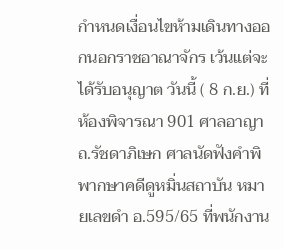กำหนดเงื่อนไขห้ามเดินทางออกนอกราชอาณาจักร เว้นแต่จะได้รับอนุญาต วันนี้ ( 8 ก.ย.) ที่ห้องพิจารณา 901 ศาลอาญา ถ.รัชดาภิเษก ศาลนัดฟังคำพิพากษาคดีดูหมิ่นสถาบัน หมายเลขดำ อ.595/65 ที่พนักงาน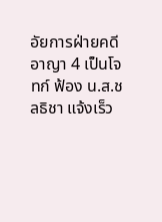อัยการฝ่ายคดีอาญา 4 เป็นโจทก์ ฟ้อง น.ส.ชลธิชา แจ้งเร็ว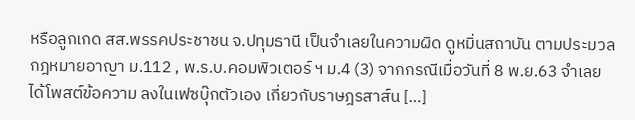หรือลูกเกด สส.พรรคประชาชน จ.ปทุมธานี เป็นจำเลยในความผิด ดูหมิ่นสถาบัน ตามประมวลกฎหมายอาญา ม.112 , พ.ร.บ.คอมพิวเตอร์ ฯ ม.4 (3) จากกรณีเมื่อวันที่ 8 พ.ย.63 จำเลยได้โพสต์ข้อความ ลงในเฟซบุ๊กตัวเอง เกี่ยวกับราษฎรสาส์น […]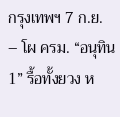กรุงเทพฯ 7 ก.ย. – โผ ครม. “อนุทิน 1” รื้อทั้งยวง ห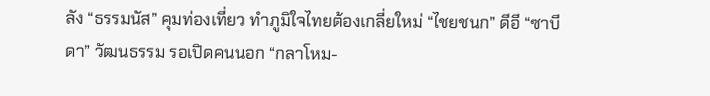ลัง “ธรรมนัส” คุมท่องเที่ยว ทำภูมิใจไทยต้องเกลี่ยใหม่ “ไชยชนก” ดีอี “ซาบีดา” วัฒนธรรม รอเปิดคนนอก “กลาโหม-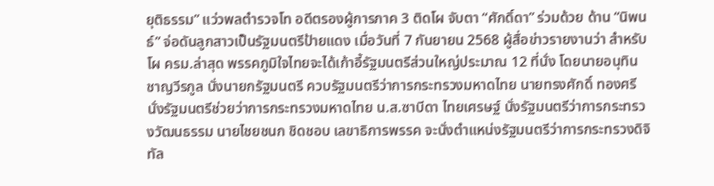ยุติธรรม” แว่วพลตำรวจโท อดีตรองผู้การภาค 3 ติดโผ จับตา “ศักดิ์ดา” ร่วมด้วย ด้าน “นิพนธ์” จ่อดันลูกสาวเป็นรัฐมนตรีป้ายแดง เมื่อวันที่ 7 กันยายน 2568 ผู้สื่อข่าวรายงานว่า สำหรับโผ ครม.ล่าสุด พรรคภูมิใจไทยจะได้เก้าอี้รัฐมนตรีส่วนใหญ่ประมาณ 12 ที่นั่ง โดยนายอนุทิน ชาญวีรกูล นั่งนายกรัฐมนตรี ควบรัฐมนตรีว่าการกระทรวงมหาดไทย นายทรงศักดิ์ ทองศรี นั่งรัฐมนตรีช่วยว่าการกระทรวงมหาดไทย น.ส.ซาบีดา ไทยเศรษฐ์ นั่งรัฐมนตรีว่าการกระทรวงวัฒนธรรม นายไชยชนก ชิดชอบ เลขาธิการพรรค จะนั่งตำแหน่งรัฐมนตรีว่าการกระทรวงดิจิทัล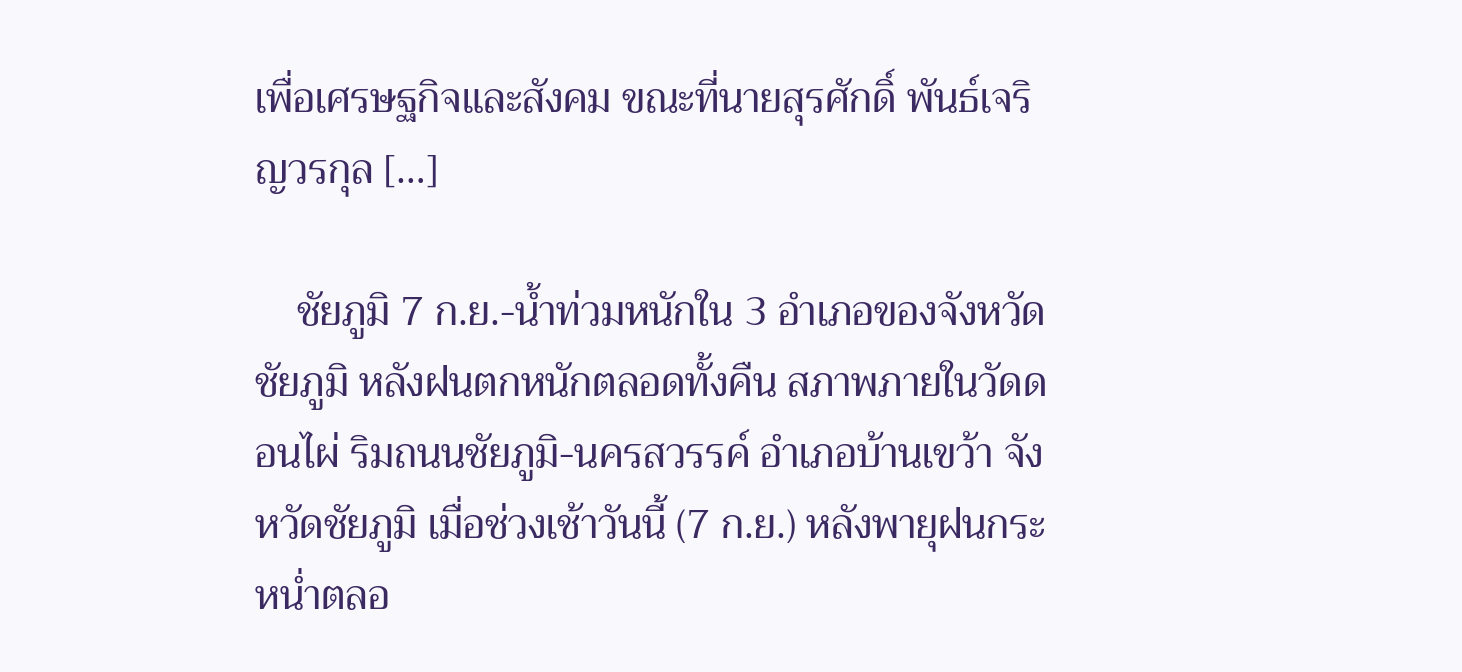เพื่อเศรษฐกิจและสังคม ขณะที่นายสุรศักดิ์ พันธ์เจริญวรกุล […]

    ชัยภูมิ 7 ก.ย.-น้ำท่วมหนักใน 3 อำเภอของจังหวัดชัยภูมิ หลังฝนตกหนักตลอดทั้งคืน สภาพภายในวัดดอนไผ่ ริมถนนชัยภูมิ-นครสวรรค์ อำเภอบ้านเขว้า จังหวัดชัยภูมิ เมื่อช่วงเช้าวันนี้ (7 ก.ย.) หลังพายุฝนกระหน่ำตลอ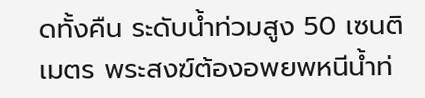ดทั้งคืน ระดับน้ำท่วมสูง 50 เซนติเมตร พระสงฆ์ต้องอพยพหนีน้ำท่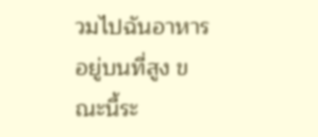วมไปฉันอาหารอยู่บนที่สูง ขณะนี้ระ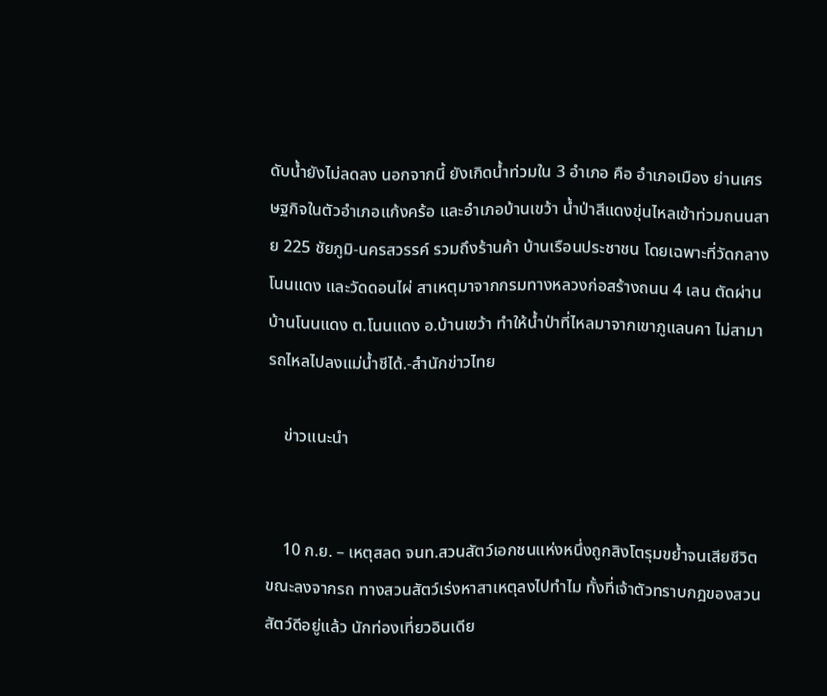ดับน้ำยังไม่ลดลง นอกจากนี้ ยังเกิดน้ำท่วมใน 3 อำเภอ คือ อำเภอเมือง ย่านเศรษฐกิจในตัวอำเภอแก้งคร้อ และอำเภอบ้านเขว้า น้ำป่าสีแดงขุ่นไหลเข้าท่วมถนนสาย 225 ชัยภูมิ-นครสวรรค์ รวมถึงร้านค้า บ้านเรือนประชาชน โดยเฉพาะที่วัดกลางโนนแดง และวัดดอนไผ่ สาเหตุมาจากกรมทางหลวงก่อสร้างถนน 4 เลน ตัดผ่านบ้านโนนแดง ต.โนนแดง อ.บ้านเขว้า ทำให้น้ำป่าที่ไหลมาจากเขาภูแลนคา ไม่สามารถไหลไปลงแม่น้ำชีได้.-สำนักข่าวไทย

    ข่าวแนะนำ


    10 ก.ย. – เหตุสลด จนท.สวนสัตว์เอกชนแห่งหนึ่งถูกสิงโตรุมขย้ำจนเสียชีวิต ขณะลงจากรถ ทางสวนสัตว์เร่งหาสาเหตุลงไปทำไม ทั้งที่เจ้าตัวทราบกฎของสวนสัตว์ดีอยู่แล้ว นักท่องเที่ยวอินเดีย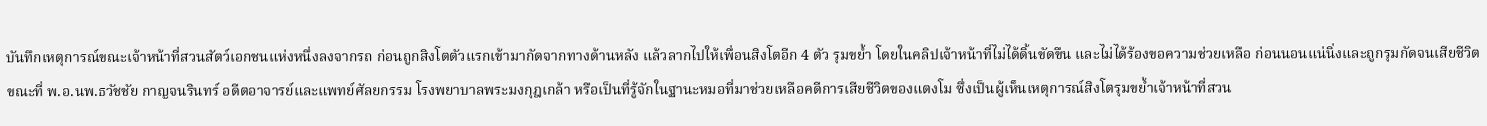บันทึกเหตุการณ์ขณะเจ้าหน้าที่สวนสัตว์เอกชนแห่งหนึ่งลงจากรถ ก่อนถูกสิงโตตัวแรกเข้ามากัดจากทางด้านหลัง แล้วลากไปให้เพื่อนสิงโตอีก 4 ตัว รุมขย้ำ โดยในคลิปเจ้าหน้าที่ไม่ได้ดิ้นขัดขืน และไม่ได้ร้องขอความช่วยเหลือ ก่อนนอนแน่นิ่งและถูกรุมกัดจนเสียชีวิต ขณะที่ พ.อ.นพ.ธวัชชัย กาญจนรินทร์ อดีตอาจารย์และแพทย์ศัลยกรรม โรงพยาบาลพระมงกุฎเกล้า หรือเป็นที่รู้จักในฐานะหมอที่มาช่วยเหลือคดีการเสียชีวิตของแตงโม ซึ่งเป็นผู้เห็นเหตุการณ์สิงโตรุมขย้ำเจ้าหน้าที่สวน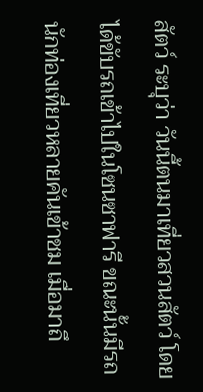สัตว์ ระบุว่า วันนี้ตนมาเที่ยวสวนสัตว์ โดยได้ขับรถเข้าไปในโซนซาฟารี ขณะนั้นมีรถนักท่องเที่ยวหลายคันเข้าชม เมื่อมาถึ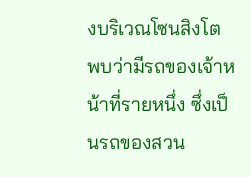งบริเวณโซนสิงโต พบว่ามีรถของเจ้าหน้าที่รายหนึ่ง ซึ่งเป็นรถของสวน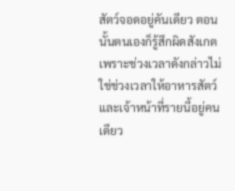สัตว์จอดอยู่คันเดียว ตอนนั้นตนเองก็รู้สึกผิดสังเกต เพราะช่วงเวลาดังกล่าวไม่ใช่ช่วงเวลาให้อาหารสัตว์ และเจ้าหน้าที่รายนี้อยู่คนเดียว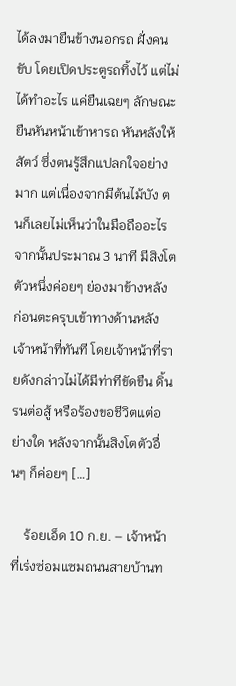ได้ลงมายืนข้างนอกรถ ฝั่งคนขับ โดยเปิดประตูรถทิ้งไว้ แต่ไม่ได้ทำอะไร แค่ยืนเฉยๆ ลักษณะยืนหันหน้าเข้าหารถ หันหลังให้สัตว์ ซึ่งตนรู้สึกแปลกใจอย่างมาก แต่เนื่องจากมีต้นไม้บัง ตนก็เลยไม่เห็นว่าในมือถืออะไร จากนั้นประมาณ 3 นาที มีสิงโตตัวหนึ่งค่อยๆ ย่องมาข้างหลัง ก่อนตะครุบเข้าทางด้านหลังเจ้าหน้าที่ทันที โดยเจ้าหน้าที่รายดังกล่าวไม่ได้มีท่าทีขัดขืน ดิ้นรนต่อสู้ หรือร้องขอชีวิตแต่อย่างใด หลังจากนั้นสิงโตตัวอื่นๆ ก็ค่อยๆ […]

    ร้อยเอ็ด 10 ก.ย. – เจ้าหน้าที่เร่งซ่อมแซมถนนสายบ้านท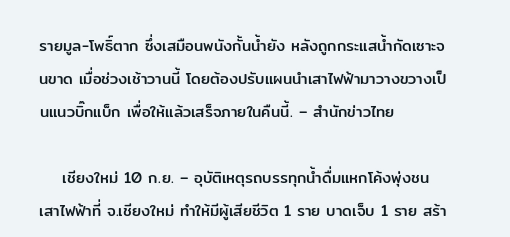รายมูล-โพธิ์ตาก ซึ่งเสมือนพนังกั้นน้ำยัง หลังถูกกระแสน้ำกัดเซาะจนขาด เมื่อช่วงเช้าวานนี้ โดยต้องปรับแผนนำเสาไฟฟ้ามาวางขวางเป็นแนวบิ๊กแบ็ก เพื่อให้แล้วเสร็จภายในคืนนี้. – สำนักข่าวไทย

    เชียงใหม่ 10 ก.ย. – อุบัติเหตุรถบรรทุกน้ำดื่มแหกโค้งพุ่งชนเสาไฟฟ้าที่ จ.เชียงใหม่ ทำให้มีผู้เสียชีวิต 1 ราย บาดเจ็บ 1 ราย สร้า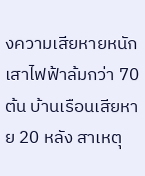งความเสียหายหนัก เสาไฟฟ้าล้มกว่า 70 ต้น บ้านเรือนเสียหาย 20 หลัง สาเหตุ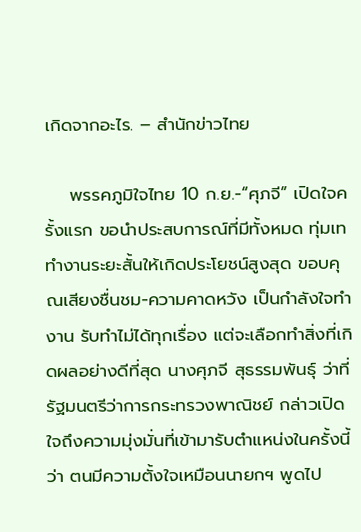เกิดจากอะไร. – สำนักข่าวไทย

    พรรคภูมิใจไทย 10 ก.ย.-“ศุภจี” เปิดใจครั้งแรก ขอนำประสบการณ์ที่มีทั้งหมด ทุ่มเททำงานระยะสั้นให้เกิดประโยชน์สูงสุด ขอบคุณเสียงชื่นชม-ความคาดหวัง เป็นกำลังใจทำงาน รับทำไม่ได้ทุกเรื่อง แต่จะเลือกทำสิ่งที่เกิดผลอย่างดีที่สุด นางศุภจี สุธรรมพันธุ์ ว่าที่รัฐมนตรีว่าการกระทรวงพาณิชย์ กล่าวเปิดใจถึงความมุ่งมั่นที่เข้ามารับตำแหน่งในครั้งนี้ว่า ตนมีความตั้งใจเหมือนนายกฯ พูดไป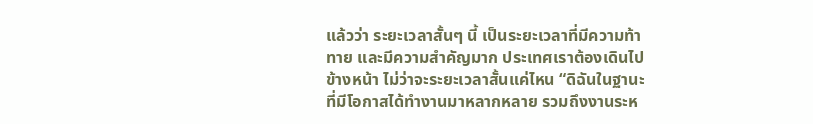แล้วว่า ระยะเวลาสั้นๆ นี้ เป็นระยะเวลาที่มีความท้าทาย และมีความสำคัญมาก ประเทศเราต้องเดินไปข้างหน้า ไม่ว่าจะระยะเวลาสั้นแค่ไหน “ดิฉันในฐานะที่มีโอกาสได้ทำงานมาหลากหลาย รวมถึงงานระห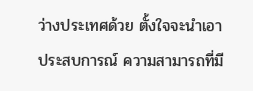ว่างประเทศด้วย ตั้งใจจะนำเอาประสบการณ์ ความสามารถที่มี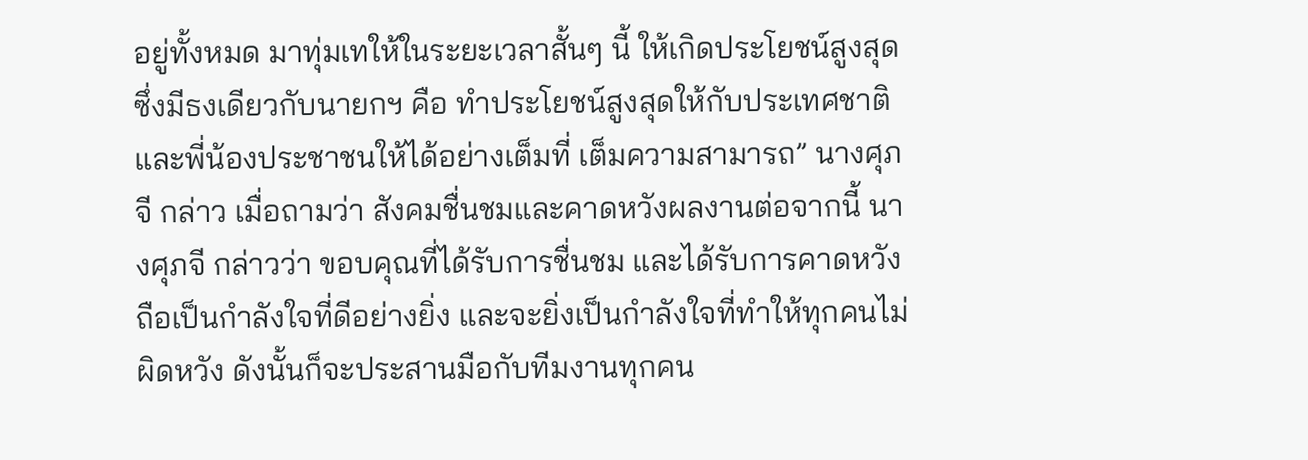อยู่ทั้งหมด มาทุ่มเทให้ในระยะเวลาสั้นๆ นี้ ให้เกิดประโยชน์สูงสุด ซึ่งมีธงเดียวกับนายกฯ คือ ทำประโยชน์สูงสุดให้กับประเทศชาติและพี่น้องประชาชนให้ได้อย่างเต็มที่ เต็มความสามารถ” นางศุภจี กล่าว เมื่อถามว่า สังคมชื่นชมและคาดหวังผลงานต่อจากนี้ นางศุภจี กล่าวว่า ขอบคุณที่ได้รับการชื่นชม และได้รับการคาดหวัง ถือเป็นกำลังใจที่ดีอย่างยิ่ง และจะยิ่งเป็นกำลังใจที่ทำให้ทุกคนไม่ผิดหวัง ดังนั้นก็จะประสานมือกับทีมงานทุกคน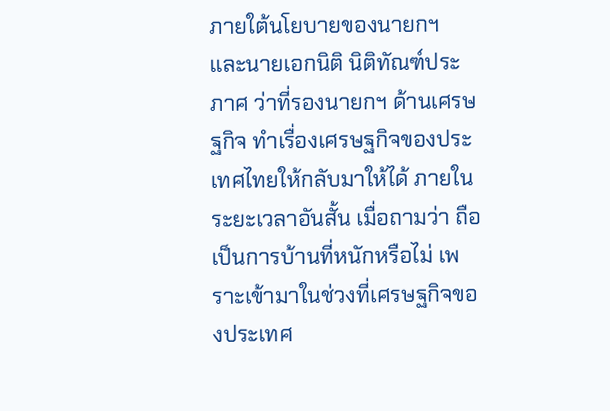ภายใต้นโยบายของนายกฯ และนายเอกนิติ นิติทัณฑ์ประภาศ ว่าที่รองนายกฯ ด้านเศรษฐกิจ ทำเรื่องเศรษฐกิจของประเทศไทยให้กลับมาให้ได้ ภายในระยะเวลาอันสั้น เมื่อถามว่า ถือเป็นการบ้านที่หนักหรือไม่ เพราะเข้ามาในช่วงที่เศรษฐกิจของประเทศ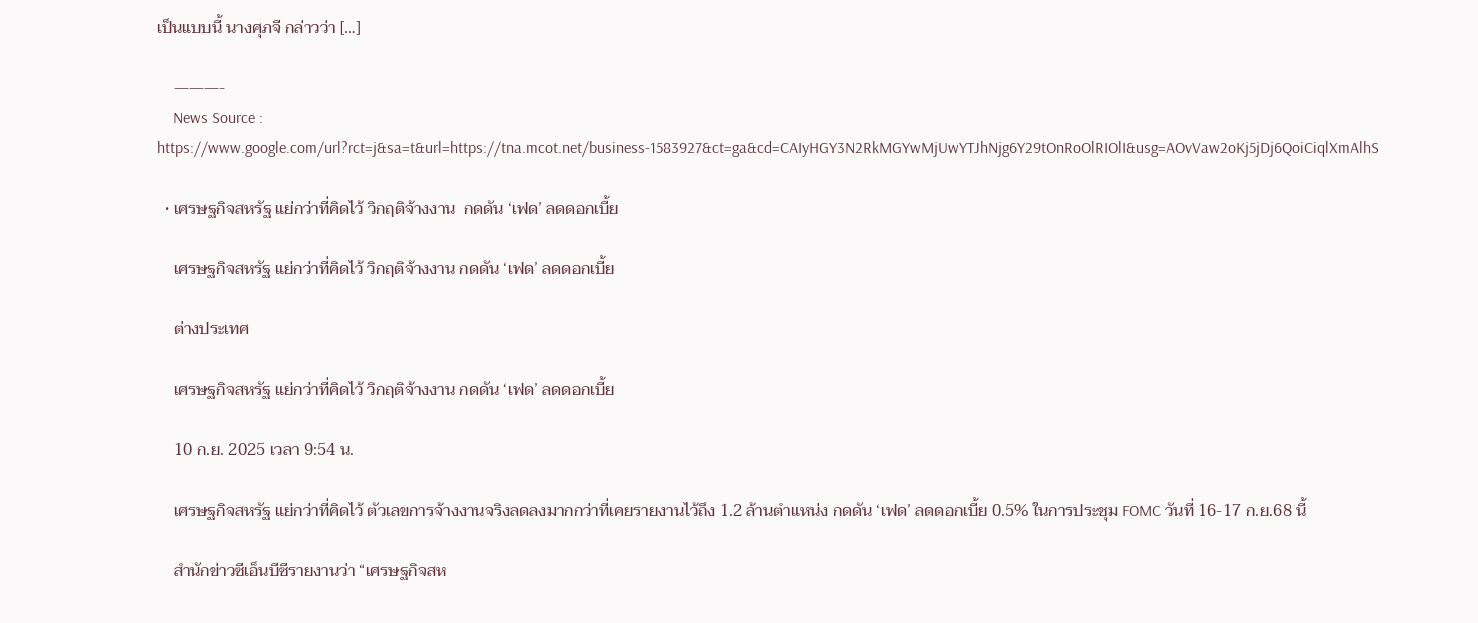เป็นแบบนี้ นางศุภจี กล่าวว่า […]

    ———-
    News Source : https://www.google.com/url?rct=j&sa=t&url=https://tna.mcot.net/business-1583927&ct=ga&cd=CAIyHGY3N2RkMGYwMjUwYTJhNjg6Y29tOnRoOlRIOlI&usg=AOvVaw2oKj5jDj6QoiCiqlXmAlhS

  • เศรษฐกิจสหรัฐ แย่กว่าที่คิดไว้ วิกฤติจ้างงาน  กดดัน ‘เฟด’ ลดดอกเบี้ย

    เศรษฐกิจสหรัฐ แย่กว่าที่คิดไว้ วิกฤติจ้างงาน กดดัน ‘เฟด’ ลดดอกเบี้ย

    ต่างประเทศ

    เศรษฐกิจสหรัฐ แย่กว่าที่คิดไว้ วิกฤติจ้างงาน กดดัน ‘เฟด’ ลดดอกเบี้ย

    10 ก.ย. 2025 เวลา 9:54 น.

    เศรษฐกิจสหรัฐ แย่กว่าที่คิดไว้ ตัวเลขการจ้างงานจริงลดลงมากกว่าที่เคยรายงานไว้ถึง 1.2 ล้านตำแหน่ง กดดัน ‘เฟด’ ลดดอกเบี้ย 0.5% ในการประชุม FOMC วันที่ 16-17 ก.ย.68 นี้

    สำนักข่าวซีเอ็นบีซีรายงานว่า “เศรษฐกิจสห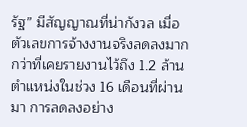รัฐ” มีสัญญาณที่น่ากังวล เมื่อตัวเลขการจ้างงานจริงลดลงมากกว่าที่เคยรายงานไว้ถึง 1.2 ล้านตำแหน่งในช่วง 16 เดือนที่ผ่านมา การลดลงอย่าง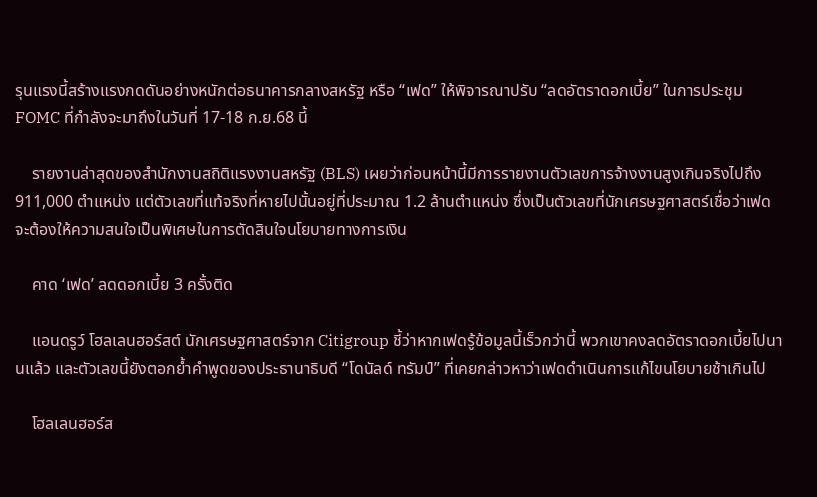รุนแรงนี้สร้างแรงกดดันอย่างหนักต่อธนาคารกลางสหรัฐ หรือ “เฟด” ให้พิจารณาปรับ “ลดอัตราดอกเบี้ย” ในการประชุม FOMC ที่กำลังจะมาถึงในวันที่ 17-18 ก.ย.68 นี้

    รายงานล่าสุดของสำนักงานสถิติแรงงานสหรัฐ (BLS) เผยว่าก่อนหน้านี้มีการรายงานตัวเลขการจ้างงานสูงเกินจริงไปถึง 911,000 ตำแหน่ง แต่ตัวเลขที่แท้จริงที่หายไปนั้นอยู่ที่ประมาณ 1.2 ล้านตำแหน่ง ซึ่งเป็นตัวเลขที่นักเศรษฐศาสตร์เชื่อว่าเฟดจะต้องให้ความสนใจเป็นพิเศษในการตัดสินใจนโยบายทางการเงิน

    คาด ‘เฟด’ ลดดอกเบี้ย 3 ครั้งติด

    แอนดรูว์ โฮลเลนฮอร์สต์ นักเศรษฐศาสตร์จาก Citigroup ชี้ว่าหากเฟดรู้ข้อมูลนี้เร็วกว่านี้ พวกเขาคงลดอัตราดอกเบี้ยไปนานแล้ว และตัวเลขนี้ยังตอกย้ำคำพูดของประธานาธิบดี “โดนัลด์ ทรัมป์” ที่เคยกล่าวหาว่าเฟดดำเนินการแก้ไขนโยบายช้าเกินไป

    โฮลเลนฮอร์ส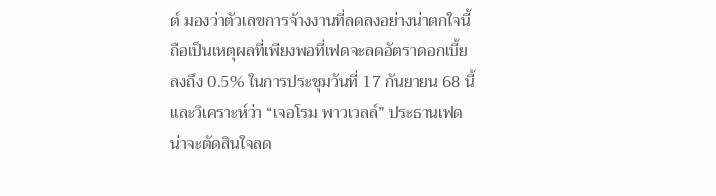ต์ มองว่าตัวเลขการจ้างงานที่ลดลงอย่างน่าตกใจนี้ ถือเป็นเหตุผลที่เพียงพอที่เฟดจะลดอัตราดอกเบี้ยลงถึง 0.5% ในการประชุมวันที่ 17 กันยายน 68 นี้ และวิเคราะห์ว่า “เจอโรม พาวเวลล์” ประธานเฟด น่าจะตัดสินใจลด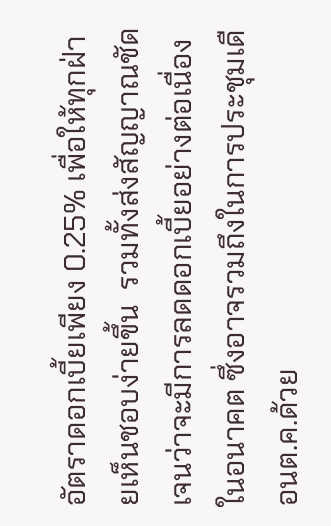อัตราดอกเบี้ยเพียง 0.25% เพื่อให้ทุกฝ่ายเห็นชอบง่ายขึ้น  รวมทั้งส่งสัญญาณชัดเจนว่าจะมีการลดดอกเบี้ยอย่างต่อเนื่องในอนาคต ซึ่งอาจรวมถึงในการประชุมเดือนต.ค.ด้วย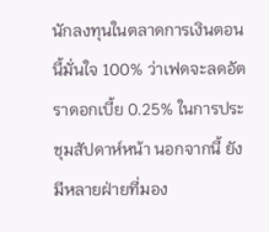นักลงทุนในตลาดการเงินตอนนี้มั่นใจ 100% ว่าเฟดจะลดอัตราดอกเบี้ย 0.25% ในการประชุมสัปดาห์หน้า นอกจากนี้ ยังมีหลายฝ่ายที่มอง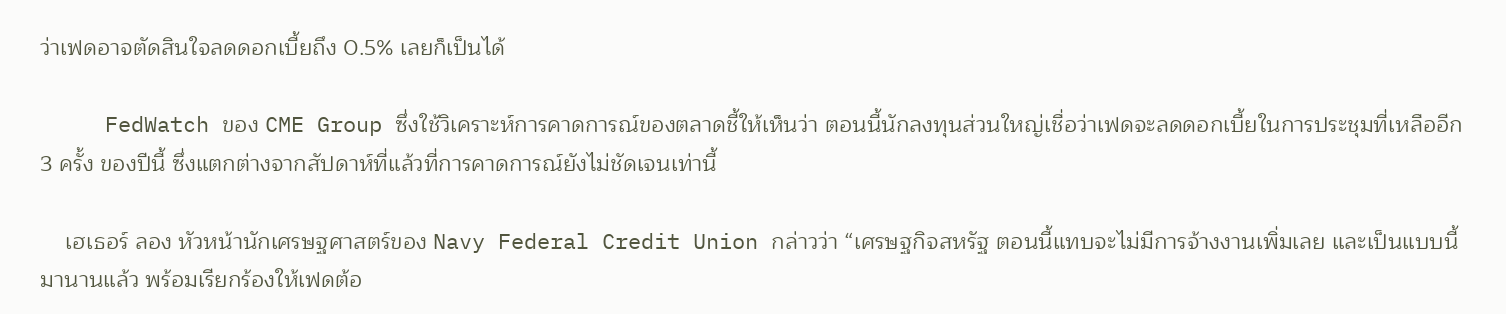ว่าเฟดอาจตัดสินใจลดดอกเบี้ยถึง 0.5% เลยก็เป็นได้

     FedWatch ของ CME Group ซึ่งใช้วิเคราะห์การคาดการณ์ของตลาดชี้ให้เห็นว่า ตอนนี้นักลงทุนส่วนใหญ่เชื่อว่าเฟดจะลดดอกเบี้ยในการประชุมที่เหลืออีก 3 ครั้ง ของปีนี้ ซึ่งแตกต่างจากสัปดาห์ที่แล้วที่การคาดการณ์ยังไม่ชัดเจนเท่านี้

    เฮเธอร์ ลอง หัวหน้านักเศรษฐศาสตร์ของ Navy Federal Credit Union กล่าวว่า “เศรษฐกิจสหรัฐ ตอนนี้แทบจะไม่มีการจ้างงานเพิ่มเลย และเป็นแบบนี้มานานแล้ว พร้อมเรียกร้องให้เฟดต้อ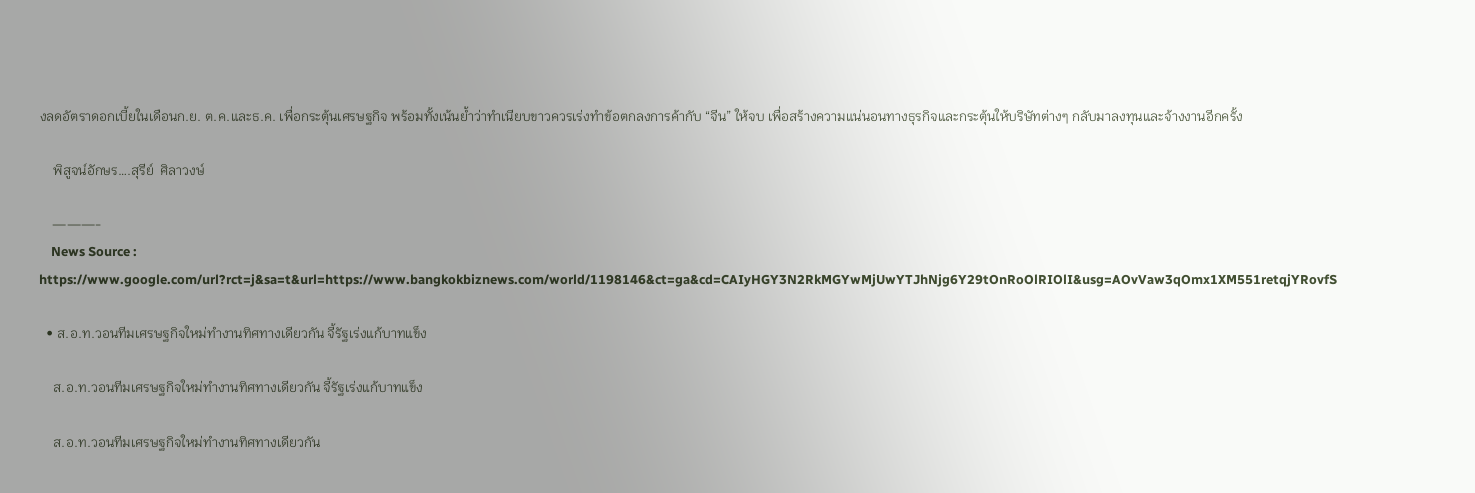งลดอัตราดอกเบี้ยในเดือนก.ย. ต.ค.และธ.ค. เพื่อกระตุ้นเศรษฐกิจ พร้อมทั้งเน้นย้ำว่าทำเนียบขาวควรเร่งทำข้อตกลงการค้ากับ “จีน” ให้จบ เพื่อสร้างความแน่นอนทางธุรกิจและกระตุ้นให้บริษัทต่างๆ กลับมาลงทุนและจ้างงานอีกครั้ง

    พิสูจน์อักษร….สุรีย์  ศิลาวงษ์

    ———-
    News Source : https://www.google.com/url?rct=j&sa=t&url=https://www.bangkokbiznews.com/world/1198146&ct=ga&cd=CAIyHGY3N2RkMGYwMjUwYTJhNjg6Y29tOnRoOlRIOlI&usg=AOvVaw3qOmx1XM551retqjYRovfS

  • ส.อ.ท.วอนทีมเศรษฐกิจใหม่ทำงานทิศทางเดียวกัน จี้รัฐเร่งแก้บาทแข็ง

    ส.อ.ท.วอนทีมเศรษฐกิจใหม่ทำงานทิศทางเดียวกัน จี้รัฐเร่งแก้บาทแข็ง

    ส.อ.ท.วอนทีมเศรษฐกิจใหม่ทำงานทิศทางเดียวกัน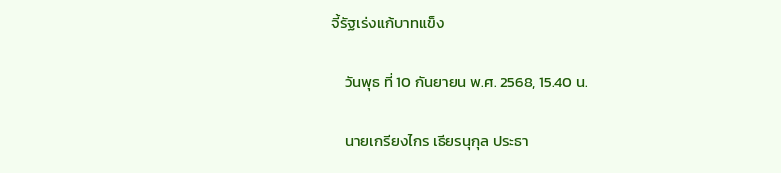จี้รัฐเร่งแก้บาทแข็ง

    วันพุธ ที่ 10 กันยายน พ.ศ. 2568, 15.40 น.

    นายเกรียงไกร เธียรนุกุล ประธา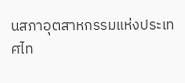นสภาอุตสาหกรรมแห่งประเทศไท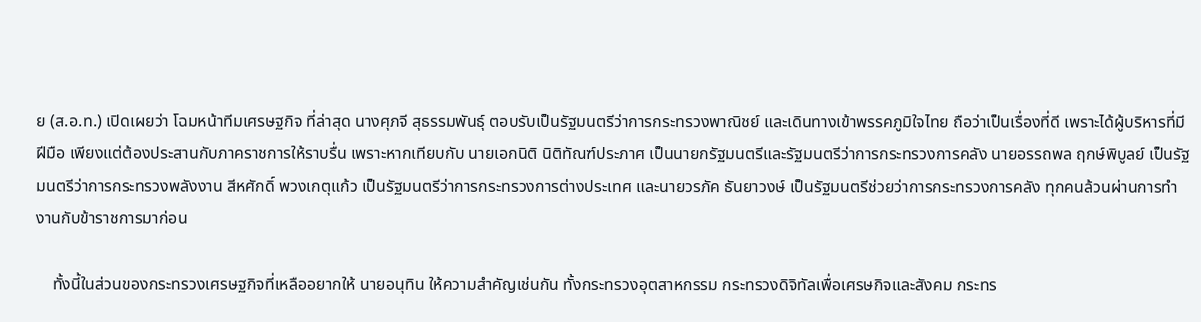ย (ส.อ.ท.) เปิดเผยว่า โฉมหน้าทีมเศรษฐกิจ ที่ล่าสุด นางศุภจี สุธรรมพันธุ์ ตอบรับเป็นรัฐมนตรีว่าการกระทรวงพาณิชย์ และเดินทางเข้าพรรคภูมิใจไทย ถือว่าเป็นเรื่องที่ดี เพราะได้ผู้บริหารที่มีฝีมือ เพียงแต่ต้องประสานกับภาคราชการให้ราบรื่น เพราะหากเทียบกับ นายเอกนิติ นิติทัณฑ์ประภาศ เป็นนายกรัฐมนตรีและรัฐมนตรีว่าการกระทรวงการคลัง นายอรรถพล ฤกษ์พิบูลย์ เป็นรัฐมนตรีว่าการกระทรวงพลังงาน สีหศักดิ์ พวงเกตุแก้ว เป็นรัฐมนตรีว่าการกระทรวงการต่างประเทศ และนายวรภัค ธันยาวงษ์ เป็นรัฐมนตรีช่วยว่าการกระทรวงการคลัง ทุกคนล้วนผ่านการทำงานกับข้าราชการมาก่อน

    ทั้งนี้ในส่วนของกระทรวงเศรษฐกิจที่เหลืออยากให้ นายอนุทิน ให้ความสำคัญเช่นกัน ทั้งกระทรวงอุตสาหกรรม กระทรวงดิจิทัลเพื่อเศรษกิจและสังคม กระทร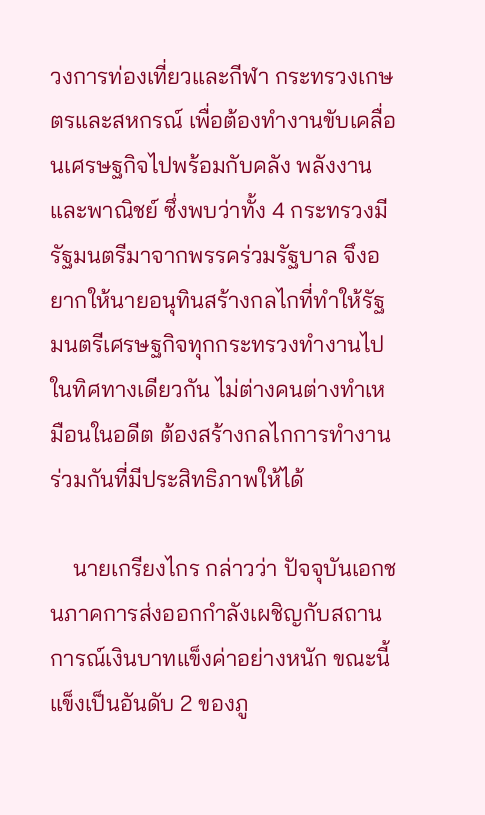วงการท่องเที่ยวและกีฬา กระทรวงเกษตรและสหกรณ์ เพื่อต้องทำงานขับเคลื่อนเศรษฐกิจไปพร้อมกับคลัง พลังงาน และพาณิชย์ ซึ่งพบว่าทั้ง 4 กระทรวงมีรัฐมนตรีมาจากพรรคร่วมรัฐบาล จึงอยากให้นายอนุทินสร้างกลไกที่ทำให้รัฐมนตรีเศรษฐกิจทุกกระทรวงทำงานไปในทิศทางเดียวกัน ไม่ต่างคนต่างทำเหมือนในอดีต ต้องสร้างกลไกการทำงานร่วมกันที่มีประสิทธิภาพให้ได้

    นายเกรียงไกร กล่าวว่า ปัจจุบันเอกชนภาคการส่งออกกำลังเผชิญกับสถานการณ์เงินบาทแข็งค่าอย่างหนัก ขณะนี้แข็งเป็นอันดับ 2 ของภู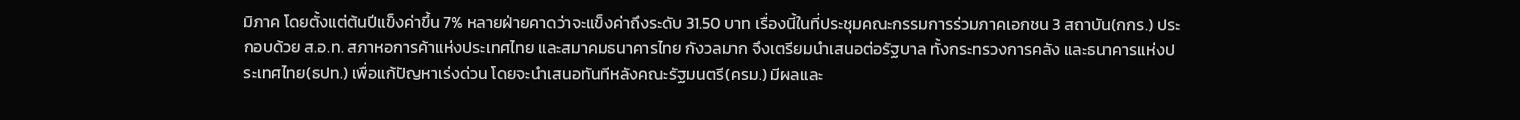มิภาค โดยตั้งแต่ต้นปีแข็งค่าขึ้น 7% หลายฝ่ายคาดว่าจะแข็งค่าถึงระดับ 31.50 บาท เรื่องนี้ในที่ประชุมคณะกรรมการร่วมภาคเอกชน 3 สถาบัน(กกร.) ประกอบด้วย ส.อ.ท. สภาหอการค้าแห่งประเทศไทย และสมาคมธนาคารไทย กังวลมาก จึงเตรียมนำเสนอต่อรัฐบาล ทั้งกระทรวงการคลัง และธนาคารแห่งประเทศไทย(ธปท.) เพื่อแก้ปัญหาเร่งด่วน โดยจะนำเสนอทันทีหลังคณะรัฐมนตรี(ครม.) มีผลและ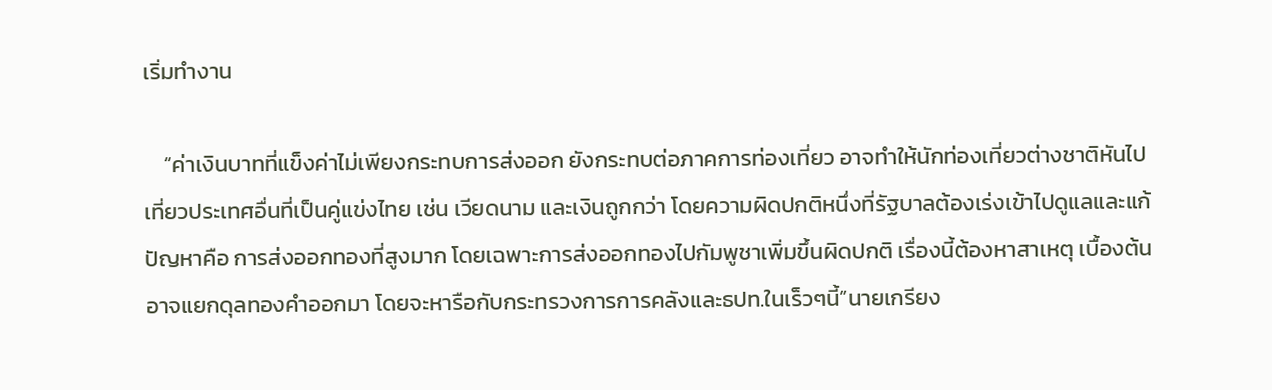เริ่มทำงาน

    “ค่าเงินบาทที่แข็งค่าไม่เพียงกระทบการส่งออก ยังกระทบต่อภาคการท่องเที่ยว อาจทำให้นักท่องเที่ยวต่างชาติหันไปเที่ยวประเทศอื่นที่เป็นคู่แข่งไทย เช่น เวียดนาม และเงินถูกกว่า โดยความผิดปกติหนึ่งที่รัฐบาลต้องเร่งเข้าไปดูแลและแก้ปัญหาคือ การส่งออกทองที่สูงมาก โดยเฉพาะการส่งออกทองไปกัมพูชาเพิ่มขึ้นผิดปกติ เรื่องนี้ต้องหาสาเหตุ เบื้องต้นอาจแยกดุลทองคำออกมา โดยจะหารือกับกระทรวงการการคลังและธปท.ในเร็วๆนี้”นายเกรียง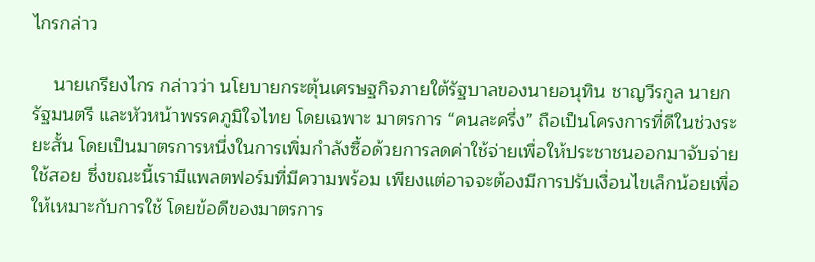ไกรกล่าว

    นายเกรียงไกร กล่าวว่า นโยบายกระตุ้นเศรษฐกิจภายใต้รัฐบาลของนายอนุทิน ชาญวีรกูล นายกรัฐมนตรี และหัวหน้าพรรคภูมิใจไทย โดยเฉพาะ มาตรการ “คนละครึ่ง” ถือเป็นโครงการที่ดีในช่วงระยะสั้น โดยเป็นมาตรการหนึ่งในการเพิ่มกำลังซื้อด้วยการลดค่าใช้จ่ายเพื่อให้ประชาชนออกมาจับจ่ายใช้สอย ซึ่งขณะนี้เรามีแพลตฟอร์มที่มีความพร้อม เพียงแต่อาจจะต้องมีการปรับเงื่อนไขเล็กน้อยเพื่อให้เหมาะกับการใช้ โดยข้อดีของมาตรการ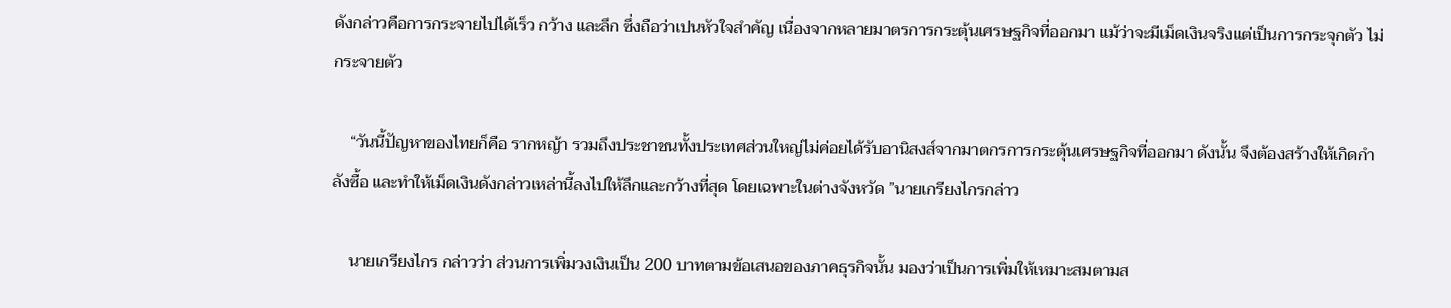ดังกล่าวคือการกระจายไปได้เร็ว กว้าง และลึก ซึ่งถือว่าเปนหัวใจสำคัญ เนื่องจากหลายมาตรการกระตุ้นเศรษฐกิจที่ออกมา แม้ว่าจะมีเม็ดเงินจริงแต่เป็นการกระจุกตัว ไม่กระจายตัว

    “วันนี้ปัญหาของไทยก็คือ รากหญ้า รวมถึงประชาชนทั้งประเทศส่วนใหญ่ไม่ค่อยได้รับอานิสงส์จากมาตกรการกระตุ้นเศรษฐกิจที่ออกมา ดังนั้น จึงต้องสร้างให้เกิดกำลังซื้อ และทำให้เม็ดเงินดังกล่าวเหล่านี้ลงไปให้ลึกและกว้างที่สุด โดยเฉพาะในต่างจังหวัด ”นายเกรียงไกรกล่าว

    นายเกรียงไกร กล่าวว่า ส่วนการเพิ่มวงเงินเป็น 200 บาทตามข้อเสนอของภาคธุรกิจนั้น มองว่าเป็นการเพิ่มให้เหมาะสมตามส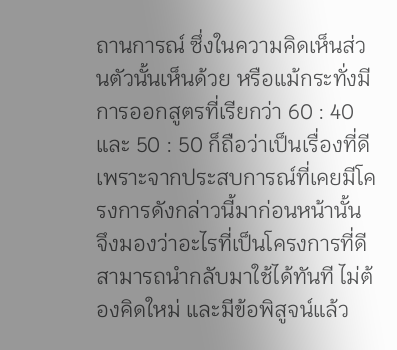ถานการณ์ ซึ่งในความคิดเห็นส่วนตัวนั้นเห็นด้วย หรือแม้กระทั่งมีการออกสูตรที่เรียกว่า 60 : 40 และ 50 : 50 ก็ถือว่าเป็นเรื่องที่ดี เพราะจากประสบการณ์ที่เคยมีโครงการดังกล่าวนี้มาก่อนหน้านั้น จึงมองว่าอะไรที่เป็นโครงการที่ดีสามารถนำกลับมาใช้ได้ทันที ไม่ต้องคิดใหม่ และมีข้อพิสูจน์แล้ว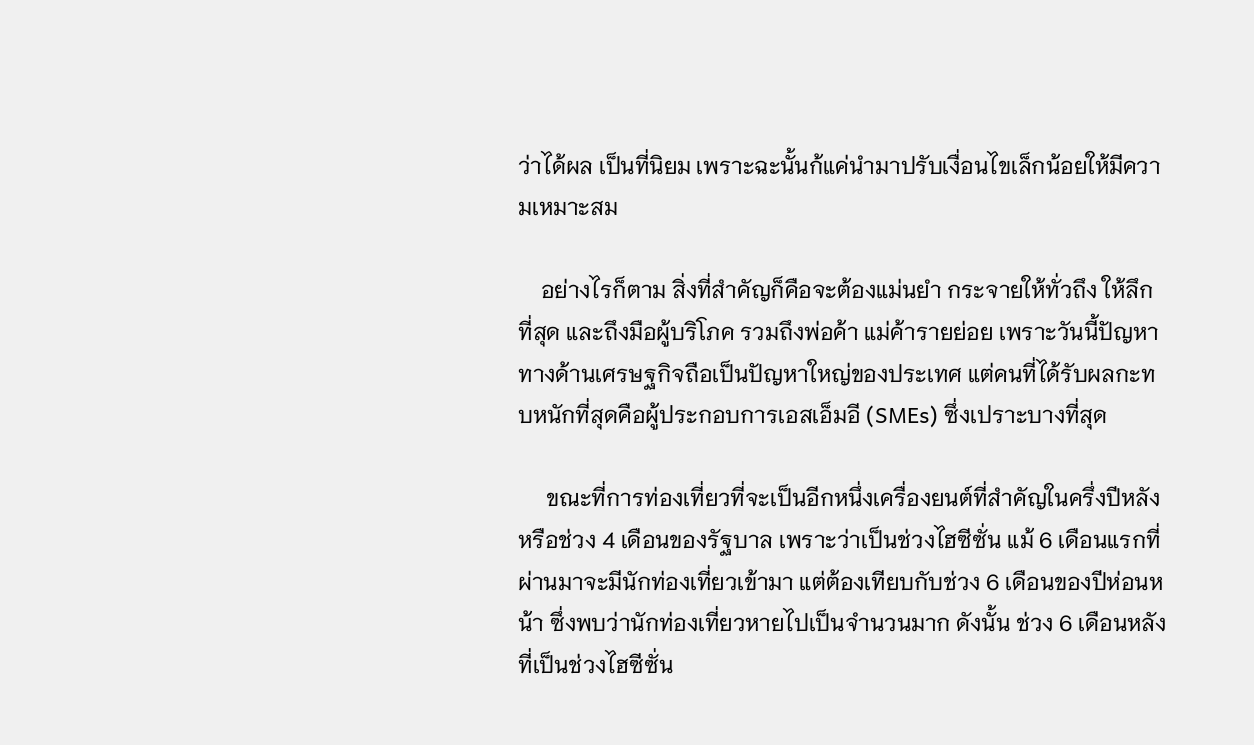ว่าได้ผล เป็นที่นิยม เพราะฉะนั้นก้แค่นำมาปรับเงื่อนไขเล็กน้อยให้มีความเหมาะสม

    อย่างไรก็ตาม สิ่งที่สำคัญก็คือจะต้องแม่นยำ กระจายให้ทั่วถึง ให้ลึกที่สุด และถึงมือผู้บริโภค รวมถึงพ่อค้า แม่ค้ารายย่อย เพราะวันนี้ปัญหาทางด้านเศรษฐกิจถือเป็นปัญหาใหญ่ของประเทศ แต่คนที่ได้รับผลกะทบหนักที่สุดคือผู้ประกอบการเอสเอ็มอี (SMEs) ซึ่งเปราะบางที่สุด

     ขณะที่การท่องเที่ยวที่จะเป็นอีกหนึ่งเครื่องยนต์ที่สำคัญในครึ่งปีหลัง หรือช่วง 4 เดือนของรัฐบาล เพราะว่าเป็นช่วงไฮซีซั่น แม้ 6 เดือนแรกที่ผ่านมาจะมีนักท่องเที่ยวเข้ามา แต่ต้องเทียบกับช่วง 6 เดือนของปีห่อนหน้า ซึ่งพบว่านักท่องเที่ยวหายไปเป็นจำนวนมาก ดังนั้น ช่วง 6 เดือนหลังที่เป็นช่วงไฮซีซั่น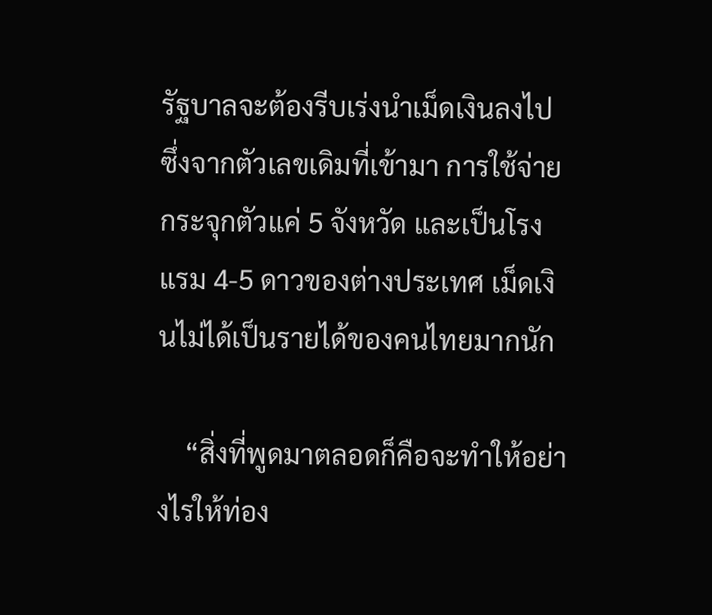รัฐบาลจะต้องรีบเร่งนำเม็ดเงินลงไป ซึ่งจากตัวเลขเดิมที่เข้ามา การใช้จ่ายกระจุกตัวแค่ 5 จังหวัด และเป็นโรงแรม 4-5 ดาวของต่างประเทศ เม็ดเงินไม่ได้เป็นรายได้ของคนไทยมากนัก

    “สิ่งที่พูดมาตลอดก็คือจะทำให้อย่างไรให้ท่อง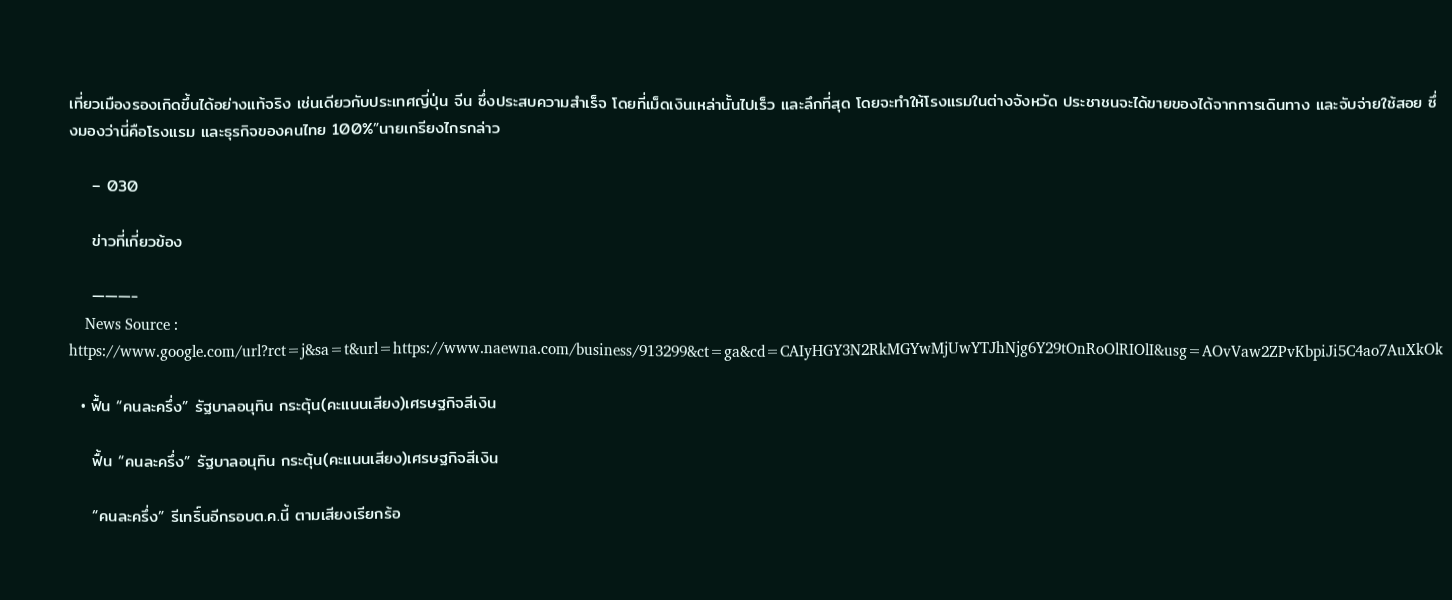เที่ยวเมืองรองเกิดขึ้นได้อย่างแท้จริง เช่นเดียวกับประเทศญี่ปุ่น จีน ซึ่งประสบความสำเร็จ โดยที่เม็ดเงินเหล่านั้นไปเร็ว และลึกที่สุด โดยจะทำให้โรงแรมในต่างจังหวัด ประชาชนจะได้ขายของได้จากการเดินทาง และจับจ่ายใช้สอย ซึ่งมองว่านี่คือโรงแรม และธุรกิจของคนไทย 100%”นายเกรียงไกรกล่าว

    – 030

    ข่าวที่เกี่ยวข้อง

    ———-
    News Source : https://www.google.com/url?rct=j&sa=t&url=https://www.naewna.com/business/913299&ct=ga&cd=CAIyHGY3N2RkMGYwMjUwYTJhNjg6Y29tOnRoOlRIOlI&usg=AOvVaw2ZPvKbpiJi5C4ao7AuXkOk

  • ฟื้น “คนละครึ่ง” รัฐบาลอนุทิน กระตุ้น(คะแนนเสียง)เศรษฐกิจสีเงิน

    ฟื้น “คนละครึ่ง” รัฐบาลอนุทิน กระตุ้น(คะแนนเสียง)เศรษฐกิจสีเงิน

    “คนละครึ่ง” รีเทริ์นอีกรอบต.ค.นี้ ตามเสียงเรียกร้อ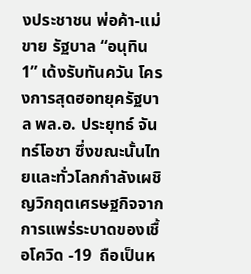งประชาชน พ่อค้า-แม่ขาย รัฐบาล “อนุทิน 1” เด้งรับทันควัน โครงการสุดฮอทยุครัฐบาล พล.อ. ประยุทธ์ จันทร์โอชา ซึ่งขณะนั้นไทยและทั่วโลกกำลังเผชิญวิกฤตเศรษฐกิจจากการแพร่ระบาดของเชื้อโควิด -19  ถือเป็นห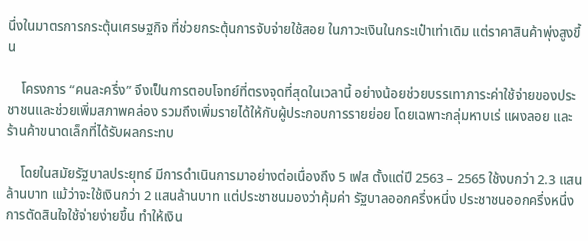นึ่งในมาตรการกระตุ้นเศรษฐกิจ ที่ช่วยกระตุ้นการจับจ่ายใช้สอย ในภาวะเงินในกระเป๋าเท่าเดิม แต่ราคาสินค้าพุ่งสูงขึ้น

    โครงการ “คนละครึ่ง” จึงเป็นการตอบโจทย์ที่ตรงจุดที่สุดในเวลานี้ อย่างน้อยช่วยบรรเทาภาระค่าใช้จ่ายของประชาชนและช่วยเพิ่มสภาพคล่อง รวมถึงเพิ่มรายได้ให้กับผู้ประกอบการรายย่อย โดยเฉพาะกลุ่มหาบเร่ แผงลอย และร้านค้าขนาดเล็กที่ได้รับผลกระทบ

    โดยในสมัยรัฐบาลประยุทธ์ มีการดำเนินการมาอย่างต่อเนื่องถึง 5 เฟส ตั้งแต่ปี 2563 – 2565 ใช้งบกว่า 2.3 แสนล้านบาท แม้ว่าจะใช้เงินกว่า 2 แสนล้านบาท แต่ประชาชนมองว่าคุ้มค่า รัฐบาลออกครึ่งหนึ่ง ประชาชนออกครึ่งหนึ่ง การตัดสินใจใช้จ่ายง่ายขึ้น ทำให้เงิน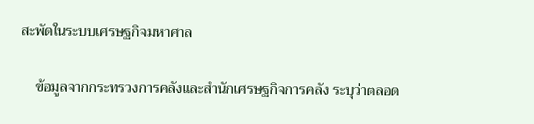สะพัดในระบบเศรษฐกิจมหาศาล

    ข้อมูลจากกระทรวงการคลังและสำนักเศรษฐกิจการคลัง ระบุว่าตลอด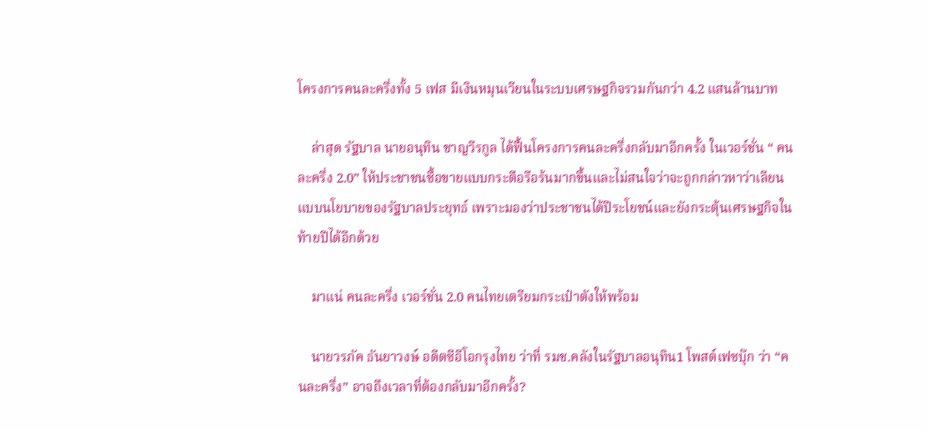โครงการคนละครึ่งทั้ง 5 เฟส มีเงินหมุนเวียนในระบบเศรษฐกิจรวมกันกว่า 4.2 แสนล้านบาท

    ล่าสุด รัฐบาล นายอนุทิน ชาญวีรกูล ได้ฟื้นโครงการคนละครึ่งกลับมาอีกครั้ง ในเวอร์ชั่น “ คนละครึ่ง 2.0” ให้ประชาชนซื้อขายแบบกระตือรือร้นมากขึ้นและไม่สนใจว่าจะถูกกล่าวหาว่าเลียนแบบนโยบายของรัฐบาลประยุทธ์ เพราะมองว่าประชาชนได้ปีระโยชน์และยังกระตุ้นเศรษฐกิจในท้ายปีได้อีกด้วย

    มาแน่ คนละครึ่ง เวอร์ชั่น 2.0 คนไทยเตรียมกระเป๋าตังให้พร้อม

    นายวรภัค ธันยาวงษ์ อดีตซีอีโอกรุงไทย ว่าที่ รมช.คลังในรัฐบาลอนุทิน1 โพสต์เฟซบุ๊ก ว่า “คนละครึ่ง” อาจถึงเวลาที่ต้องกลับมาอีกครั้ง?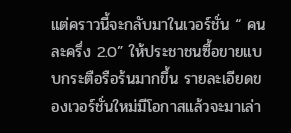แต่คราวนี้จะกลับมาในเวอร์ชั่น “ คนละครึ่ง 2.0” ให้ประชาชนซื้อขายแบบกระตือรือร้นมากขึ้น รายละเอียดของเวอร์ชั่นใหม่มีโอกาสแล้วจะมาเล่า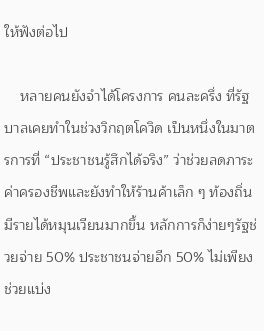ให้ฟังต่อไป

    หลายคนยังจำได้โครงการ คนละครึ่ง ที่รัฐบาลเคยทำในช่วงวิกฤตโควิด เป็นหนึ่งในมาตรการที่ “ประชาชนรู้สึกได้จริง” ว่าช่วยลดภาระค่าครองชีพและยังทำให้ร้านค้าเล็ก ๆ ท้องถิ่นมีรายได้หมุนเวียนมากขึ้น หลักการก็ง่ายๆรัฐช่วยจ่าย 50% ประชาชนจ่ายอีก 50% ไม่เพียงช่วยแบ่ง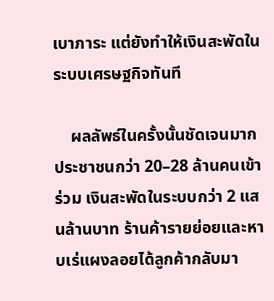เบาภาระ แต่ยังทำให้เงินสะพัดในระบบเศรษฐกิจทันที

    ผลลัพธ์ในครั้งนั้นชัดเจนมาก ประชาชนกว่า 20–28 ล้านคนเข้าร่วม เงินสะพัดในระบบกว่า 2 แสนล้านบาท ร้านค้ารายย่อยและหาบเร่แผงลอยได้ลูกค้ากลับมา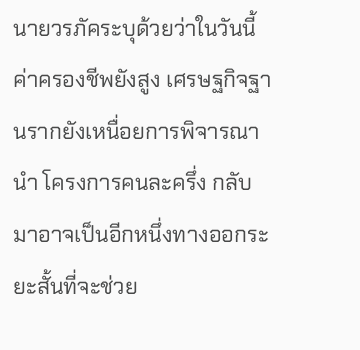นายวรภัคระบุด้วยว่าในวันนี้ค่าครองชีพยังสูง เศรษฐกิจฐานรากยังเหนื่อยการพิจารณานำ โครงการคนละครึ่ง กลับมาอาจเป็นอีกหนึ่งทางออกระยะสั้นที่จะช่วย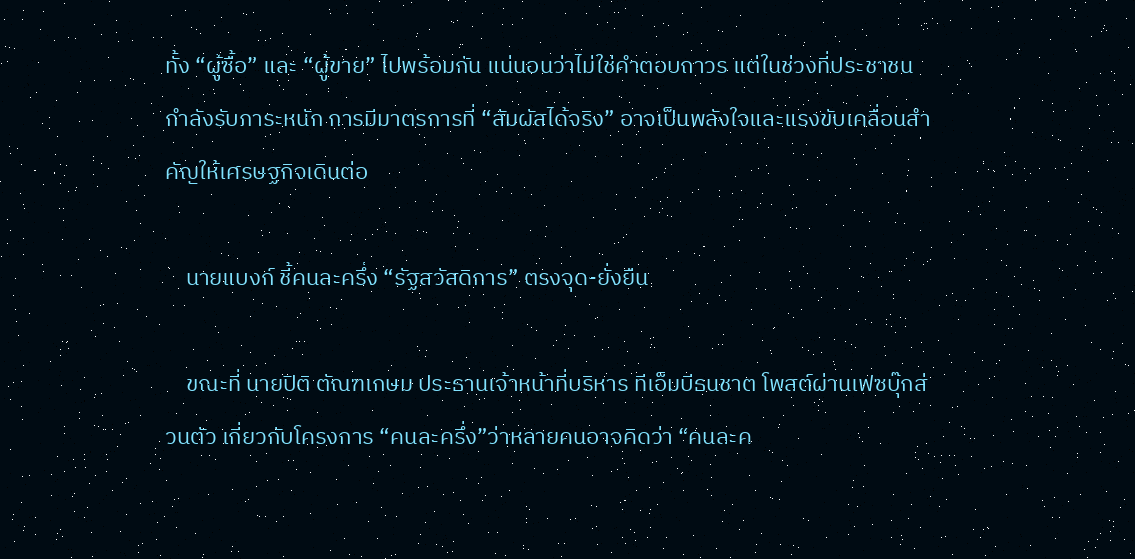ทั้ง “ผู้ซื้อ” และ “ผู้ขาย” ไปพร้อมกัน แน่นอนว่าไม่ใช่คำตอบถาวร แต่ในช่วงที่ประชาชนกำลังรับภาระหนัก การมีมาตรการที่ “สัมผัสได้จริง” อาจเป็นพลังใจและแรงขับเคลื่อนสำคัญให้เศรษฐกิจเดินต่อ

    นายแบงก์ ชี้คนละครึ่ง “รัฐสวัสดิการ” ตรงจุด-ยั่งยืน

    ขณะที่ นายปิติ ตัณฑเกษม ประธานเจ้าหน้าที่บริหาร ทีเอ็มบีธนชาต โพสต์ผ่านเฟซบุ๊กส่วนตัว เกี่ยวกับโครงการ “คนละครึ่ง”ว่าหลายคนอาจคิดว่า “คนละค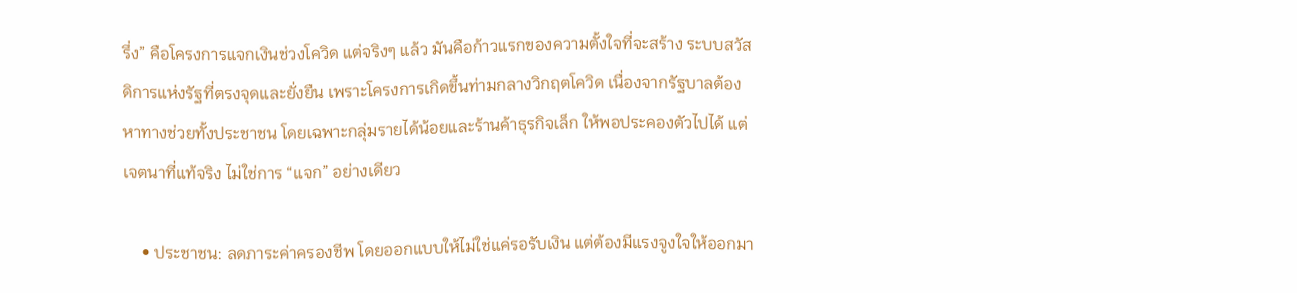รึ่ง” คือโครงการแจกเงินช่วงโควิด แต่จริงๆ แล้ว มันคือก้าวแรกของความตั้งใจที่จะสร้าง ระบบสวัสดิการแห่งรัฐที่ตรงจุดและยั่งยืน เพราะโครงการเกิดขึ้นท่ามกลางวิกฤตโควิด เนื่องจากรัฐบาลต้องหาทางช่วยทั้งประชาชน โดยเฉพาะกลุ่มรายได้น้อยและร้านค้าธุรกิจเล็ก ให้พอประคองตัวไปได้ แต่เจตนาที่แท้จริง ไม่ใช่การ “แจก” อย่างเดียว

    • ประชาชน: ลดภาระค่าครองชีพ โดยออกแบบให้ไม่ใช่แค่รอรับเงิน แต่ต้องมีแรงจูงใจให้ออกมา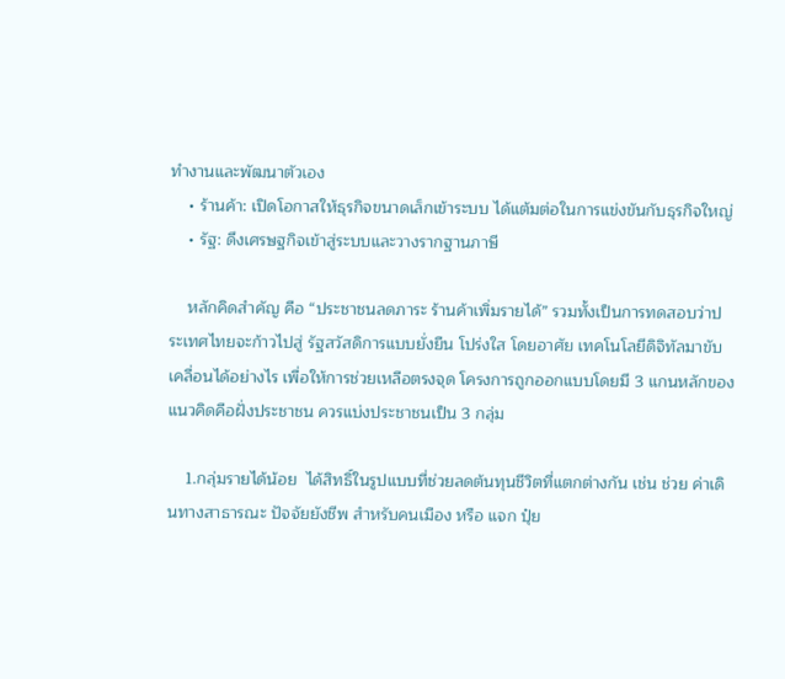ทำงานและพัฒนาตัวเอง
    • ร้านค้า: เปิดโอกาสให้ธุรกิจขนาดเล็กเข้าระบบ ได้แต้มต่อในการแข่งขันกับธุรกิจใหญ่
    • รัฐ: ดึงเศรษฐกิจเข้าสู่ระบบและวางรากฐานภาษี

    หลักคิดสำคัญ คือ “ประชาชนลดภาระ ร้านค้าเพิ่มรายได้” รวมทั้งเป็นการทดสอบว่าประเทศไทยจะก้าวไปสู่ รัฐสวัสดิการแบบยั่งยืน โปร่งใส โดยอาศัย เทคโนโลยีดิจิทัลมาขับเคลื่อนได้อย่างไร เพื่อให้การช่วยเหลือตรงจุด โครงการถูกออกแบบโดยมี 3 แกนหลักของแนวคิดคือฝั่งประชาชน ควรแบ่งประชาชนเป็น 3 กลุ่ม

    1.กลุ่มรายได้น้อย  ได้สิทธิ์ในรูปแบบที่ช่วยลดต้นทุนชีวิตที่แตกต่างกัน เช่น ช่วย ค่าเดินทางสาธารณะ ปัจจัยยังชีพ สำหรับคนเมือง หรือ แจก ปุ๋ย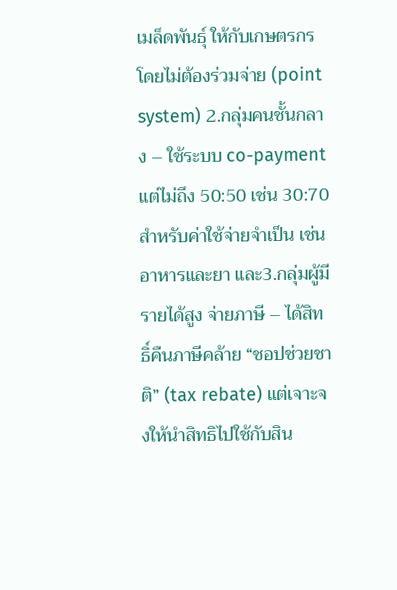เมล็ดพันธุ์ ให้กับเกษตรกร โดยไม่ต้องร่วมจ่าย (point system) 2.กลุ่มคนชั้นกลาง – ใช้ระบบ co-payment แต่ไม่ถึง 50:50 เช่น 30:70 สำหรับค่าใช้จ่ายจำเป็น เช่น อาหารและยา และ3.กลุ่มผู้มีรายได้สูง จ่ายภาษี – ได้สิทธิ์คืนภาษีคล้าย “ชอปช่วยชาติ” (tax rebate) แต่เจาะจงให้นำสิทธิไปใช้กับสิน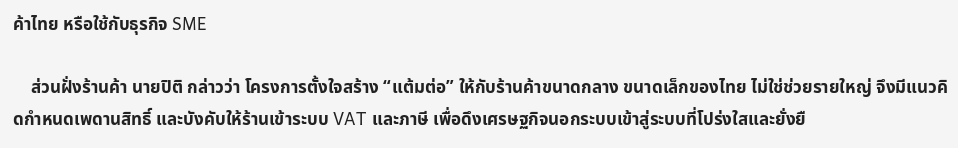ค้าไทย หรือใช้กับธุรกิจ SME

    ส่วนฝั่งร้านค้า นายปิติ กล่าวว่า โครงการตั้งใจสร้าง “แต้มต่อ” ให้กับร้านค้าขนาดกลาง ขนาดเล็กของไทย ไม่ใช่ช่วยรายใหญ่ จึงมีแนวคิดกำหนดเพดานสิทธิ์ และบังคับให้ร้านเข้าระบบ VAT และภาษี เพื่อดึงเศรษฐกิจนอกระบบเข้าสู่ระบบที่โปร่งใสและยั่งยื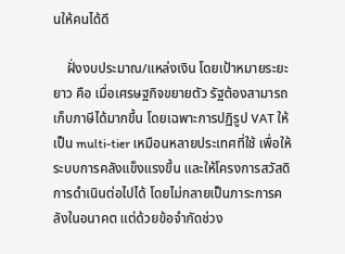นให้คนได้ดี

    ฝั่งงบประมาณ/แหล่งเงิน โดยเป้าหมายระยะยาว คือ เมื่อเศรษฐกิจขยายตัว รัฐต้องสามารถเก็บภาษีได้มากขึ้น โดยเฉพาะการปฏิรูป VAT ให้เป็น multi-tier เหมือนหลายประเทศที่ใช้ เพื่อให้ระบบการคลังแข็งแรงขึ้น และให้โครงการสวัสดิการดำเนินต่อไปได้ โดยไม่กลายเป็นภาระการคลังในอนาคต แต่ด้วยข้อจำกัดช่วง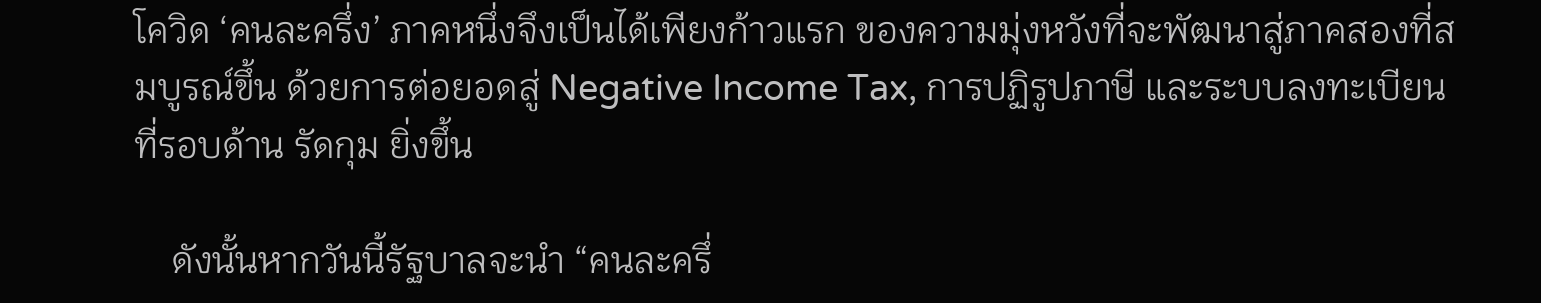โควิด ‘คนละครึ่ง’ ภาคหนึ่งจึงเป็นได้เพียงก้าวแรก ของความมุ่งหวังที่จะพัฒนาสู่ภาคสองที่สมบูรณ์ขึ้น ด้วยการต่อยอดสู่ Negative Income Tax, การปฏิรูปภาษี และระบบลงทะเบียนที่รอบด้าน รัดกุม ยิ่งขึ้น

    ดังนั้นหากวันนี้รัฐบาลจะนำ “คนละครึ่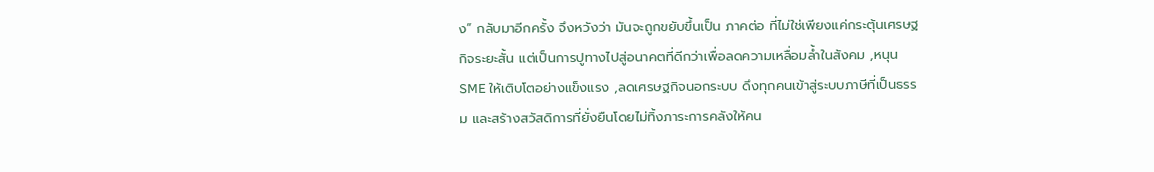ง” กลับมาอีกครั้ง จึงหวังว่า มันจะถูกขยับขึ้นเป็น ภาคต่อ ที่ไม่ใช่เพียงแค่กระตุ้นเศรษฐกิจระยะสั้น แต่เป็นการปูทางไปสู่อนาคตที่ดีกว่าเพื่อลดความเหลื่อมล้ำในสังคม ,หนุน SME ให้เติบโตอย่างแข็งแรง ,ลดเศรษฐกิจนอกระบบ ดึงทุกคนเข้าสู่ระบบภาษีที่เป็นธรรม และสร้างสวัสดิการที่ยั่งยืนโดยไม่ทิ้งภาระการคลังให้คน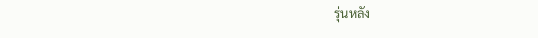รุ่นหลัง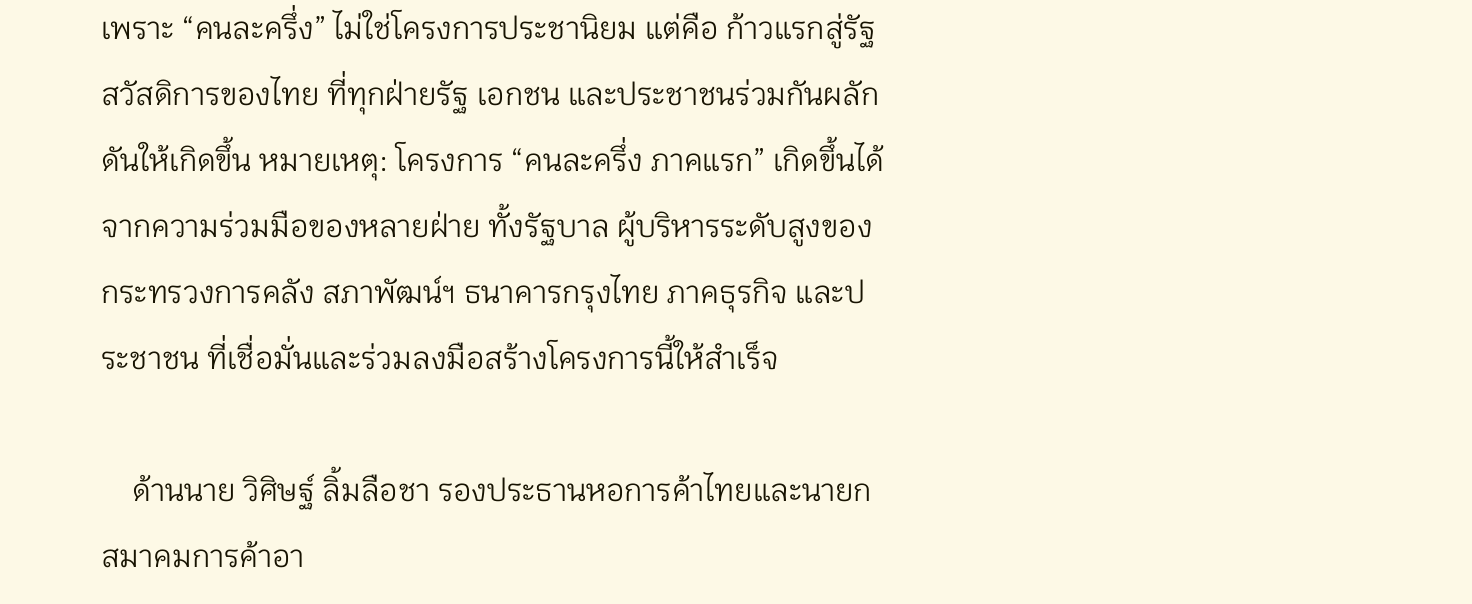เพราะ “คนละครึ่ง” ไม่ใช่โครงการประชานิยม แต่คือ ก้าวแรกสู่รัฐสวัสดิการของไทย ที่ทุกฝ่ายรัฐ เอกชน และประชาชนร่วมกันผลักดันให้เกิดขึ้น หมายเหตุ: โครงการ “คนละครึ่ง ภาคแรก” เกิดขึ้นได้จากความร่วมมือของหลายฝ่าย ทั้งรัฐบาล ผู้บริหารระดับสูงของกระทรวงการคลัง สภาพัฒน์ฯ ธนาคารกรุงไทย ภาคธุรกิจ และประชาชน ที่เชื่อมั่นและร่วมลงมือสร้างโครงการนี้ให้สำเร็จ

    ด้านนาย วิศิษฐ์ ลิ้มลือชา รองประธานหอการค้าไทยและนายกสมาคมการค้าอา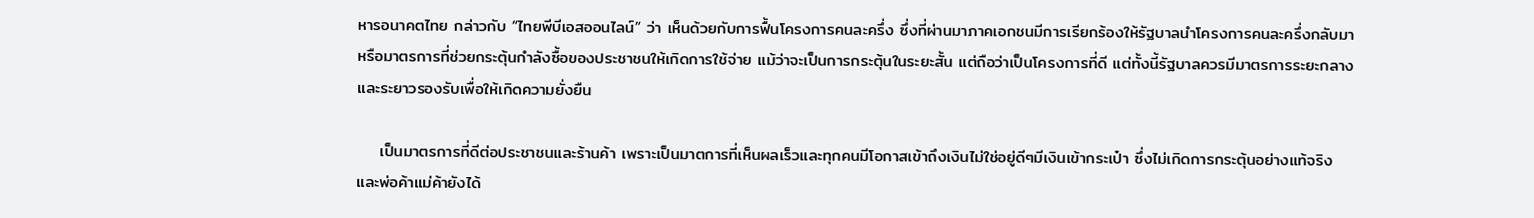หารอนาคตไทย กล่าวกับ “ไทยพีบีเอสออนไลน์” ว่า เห็นด้วยกับการฟื้นโครงการคนละครึ่ง ซึ่งที่ผ่านมาภาคเอกชนมีการเรียกร้องให้รัฐบาลนำโครงการคนละครึ่งกลับมาหรือมาตรการที่ช่วยกระตุ้นกำลังซื้อของประชาชนให้เกิดการใช้จ่าย แม้ว่าจะเป็นการกระตุ้นในระยะสั้น แต่ถือว่าเป็นโครงการที่ดี แต่ทั้งนี้รัฐบาลควรมีมาตรการระยะกลางและระยาวรองรับเพื่อให้เกิดความยั่งยืน

    เป็นมาตรการที่ดีต่อประชาชนและร้านค้า เพราะเป็นมาตการที่เห็นผลเร็วและทุกคนมีโอกาสเข้าถึงเงินไม่ใช่อยู่ดีๆมีเงินเข้ากระเป๋า ซึ่งไม่เกิดการกระตุ้นอย่างแท้จริง และพ่อค้าแม่ค้ายังได้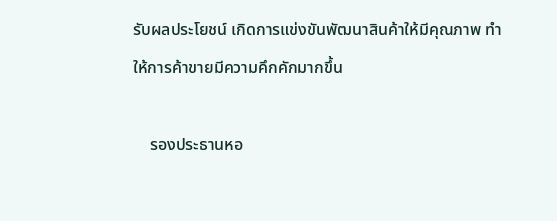รับผลประโยชน์ เกิดการแข่งขันพัฒนาสินค้าให้มีคุณภาพ ทำให้การค้าขายมีความคึกคักมากขึ้น

    รองประธานหอ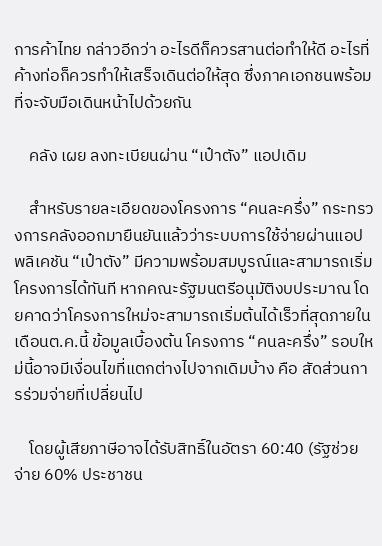การค้าไทย กล่าวอีกว่า อะไรดีก็ควรสานต่อทำให้ดี อะไรที่ค้างท่อก็ควรทำให้เสร็จเดินต่อให้สุด ซึ่งภาคเอกชนพร้อมที่จะจับมือเดินหน้าไปด้วยกัน

    คลัง เผย ลงทะเบียนผ่าน “เป๋าตัง” แอปเดิม

    สำหรับรายละเอียดของโครงการ “คนละครึ่ง” กระทรวงการคลังออกมายืนยันแล้วว่าระบบการใช้จ่ายผ่านแอปพลิเคชัน “เป๋าตัง” มีความพร้อมสมบูรณ์และสามารถเริ่มโครงการได้ทันที หากคณะรัฐมนตรีอนุมัติงบประมาณ โดยคาดว่าโครงการใหม่จะสามารถเริ่มต้นได้เร็วที่สุดภายในเดือนต.ค.นี้ ข้อมูลเบื้องต้น โครงการ “คนละครึ่ง” รอบใหม่นี้อาจมีเงื่อนไขที่แตกต่างไปจากเดิมบ้าง คือ สัดส่วนการร่วมจ่ายที่เปลี่ยนไป

    โดยผู้เสียภาษีอาจได้รับสิทธิ์ในอัตรา 60:40 (รัฐช่วยจ่าย 60% ประชาชน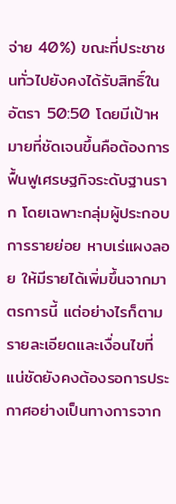จ่าย 40%) ขณะที่ประชาชนทั่วไปยังคงได้รับสิทธิ์ในอัตรา 50:50 โดยมีเป้าหมายที่ชัดเจนขึ้นคือต้องการฟื้นฟูเศรษฐกิจระดับฐานราก โดยเฉพาะกลุ่มผู้ประกอบการรายย่อย หาบเร่แผงลอย ให้มีรายได้เพิ่มขึ้นจากมาตรการนี้ แต่อย่างไรก็ตาม รายละเอียดและเงื่อนไขที่แน่ชัดยังคงต้องรอการประกาศอย่างเป็นทางการจาก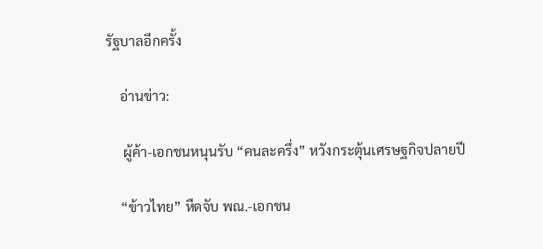รัฐบาลอีกครั้ง

    อ่านข่าว:

     ผู้ค้า-เอกชนหนุนรับ “คนละครึ่ง” หวังกระตุ้นเศรษฐกิจปลายปี

    “ข้าวไทย” หืดจับ พณ.-เอกชน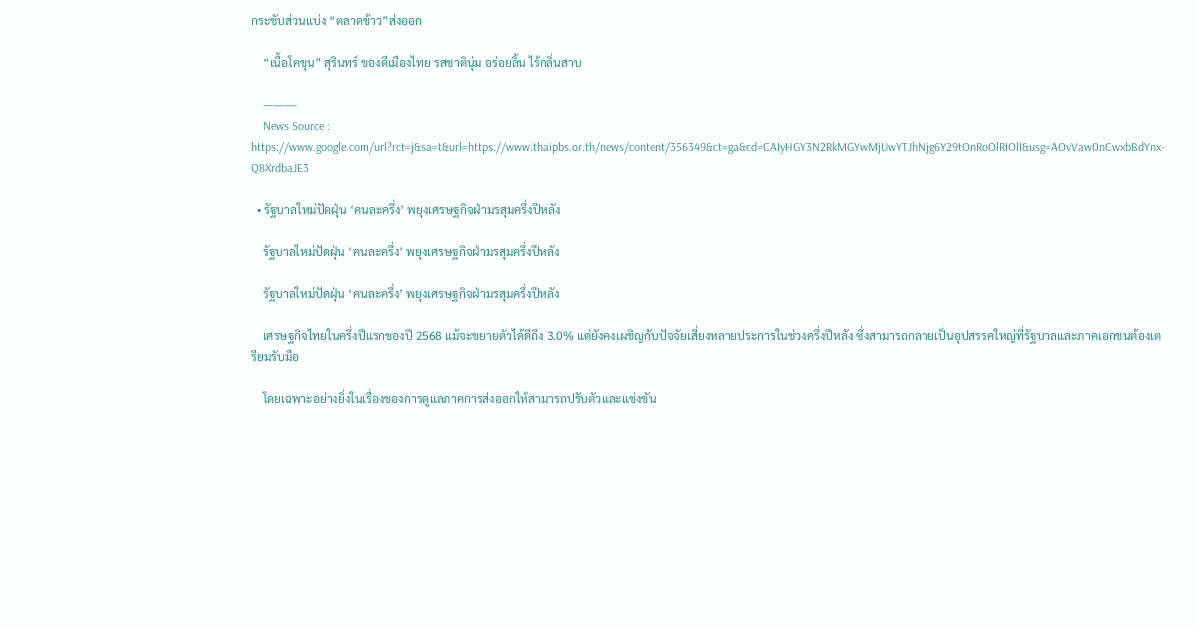กระชับส่วนแบ่ง “ตลาดข้าว”ส่งออก

    “เนื้อโคขุน” สุรินทร์ ของดีเมืองไทย รสชาตินุ่ม อร่อยลิ้น ไร้กลิ่นสาบ

    ———-
    News Source : https://www.google.com/url?rct=j&sa=t&url=https://www.thaipbs.or.th/news/content/356349&ct=ga&cd=CAIyHGY3N2RkMGYwMjUwYTJhNjg6Y29tOnRoOlRIOlI&usg=AOvVaw0nCwxbBdYnx-Q8XrdbaJE3

  • รัฐบาลใหม่ปัดฝุ่น ‘คนละครึ่ง’ พยุงเศรษฐกิจฝ่ามรสุมครึ่งปีหลัง

    รัฐบาลใหม่ปัดฝุ่น ‘คนละครึ่ง’ พยุงเศรษฐกิจฝ่ามรสุมครึ่งปีหลัง

    รัฐบาลใหม่ปัดฝุ่น ‘คนละครึ่ง’ พยุงเศรษฐกิจฝ่ามรสุมครึ่งปีหลัง

    เศรษฐกิจไทยในครึ่งปีแรกของปี 2568 แม้จะขยายตัวได้ดีถึง 3.0% แต่ยังคงเผชิญกับปัจจัยเสี่ยงหลายประการในช่วงครึ่งปีหลัง ซึ่งสามารถกลายเป็นอุปสรรคใหญ่ที่รัฐบาลและภาคเอกชนต้องเตรียมรับมือ

    โดยเฉพาะอย่างยิ่งในเรื่องของการดูแลภาคการส่งออกให้สามารถปรับตัวและแข่งขัน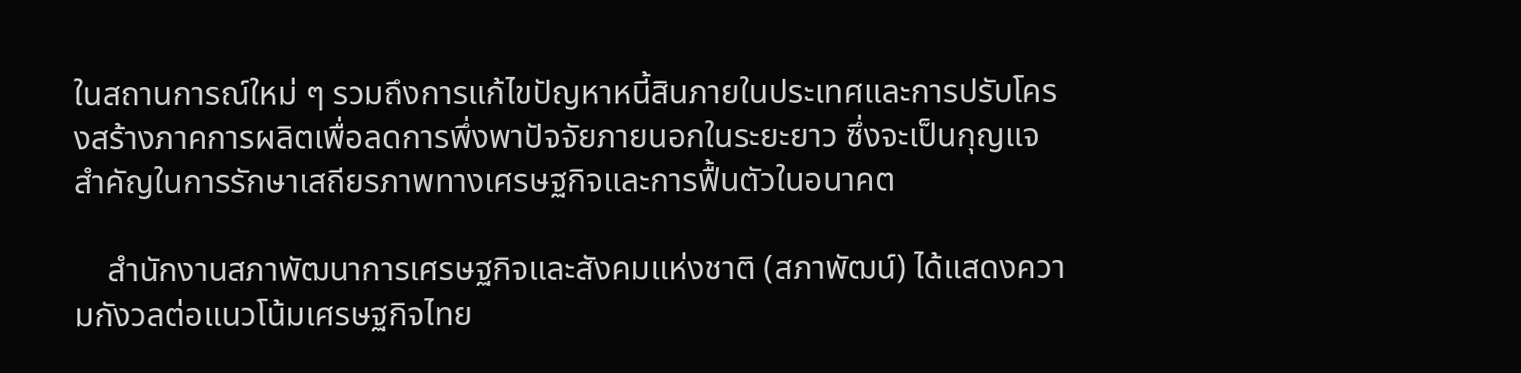ในสถานการณ์ใหม่ ๆ รวมถึงการแก้ไขปัญหาหนี้สินภายในประเทศและการปรับโครงสร้างภาคการผลิตเพื่อลดการพึ่งพาปัจจัยภายนอกในระยะยาว ซึ่งจะเป็นกุญแจสำคัญในการรักษาเสถียรภาพทางเศรษฐกิจและการฟื้นตัวในอนาคต

    สำนักงานสภาพัฒนาการเศรษฐกิจและสังคมแห่งชาติ (สภาพัฒน์) ได้แสดงความกังวลต่อแนวโน้มเศรษฐกิจไทย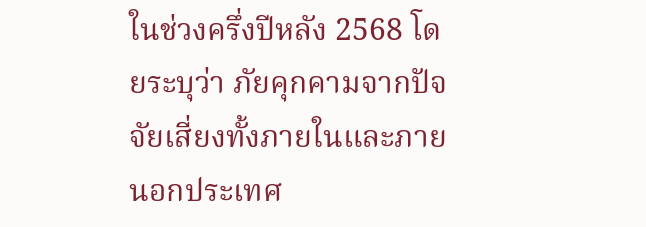ในช่วงครึ่งปีหลัง 2568 โดยระบุว่า ภัยคุกคามจากปัจจัยเสี่ยงทั้งภายในและภายนอกประเทศ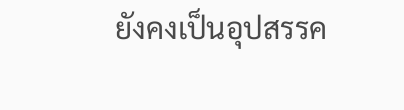ยังคงเป็นอุปสรรค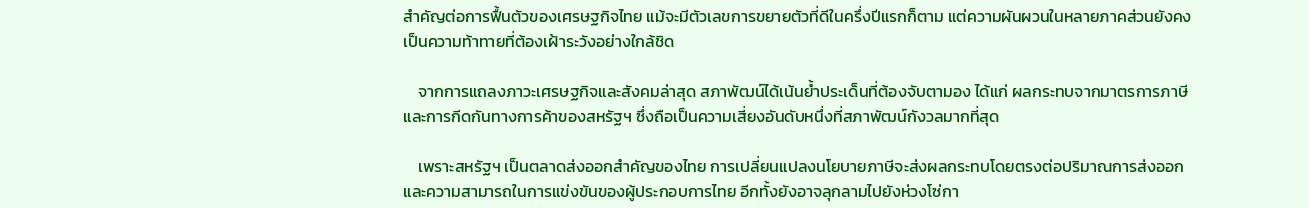สำคัญต่อการฟื้นตัวของเศรษฐกิจไทย แม้จะมีตัวเลขการขยายตัวที่ดีในครึ่งปีแรกก็ตาม แต่ความผันผวนในหลายภาคส่วนยังคงเป็นความท้าทายที่ต้องเฝ้าระวังอย่างใกล้ชิด

    จากการแถลงภาวะเศรษฐกิจและสังคมล่าสุด สภาพัฒน์ได้เน้นย้ำประเด็นที่ต้องจับตามอง ได้แก่ ผลกระทบจากมาตรการภาษีและการกีดกันทางการค้าของสหรัฐฯ ซึ่งถือเป็นความเสี่ยงอันดับหนึ่งที่สภาพัฒน์กังวลมากที่สุด

    เพราะสหรัฐฯ เป็นตลาดส่งออกสำคัญของไทย การเปลี่ยนแปลงนโยบายภาษีจะส่งผลกระทบโดยตรงต่อปริมาณการส่งออกและความสามารถในการแข่งขันของผู้ประกอบการไทย อีกทั้งยังอาจลุกลามไปยังห่วงโซ่กา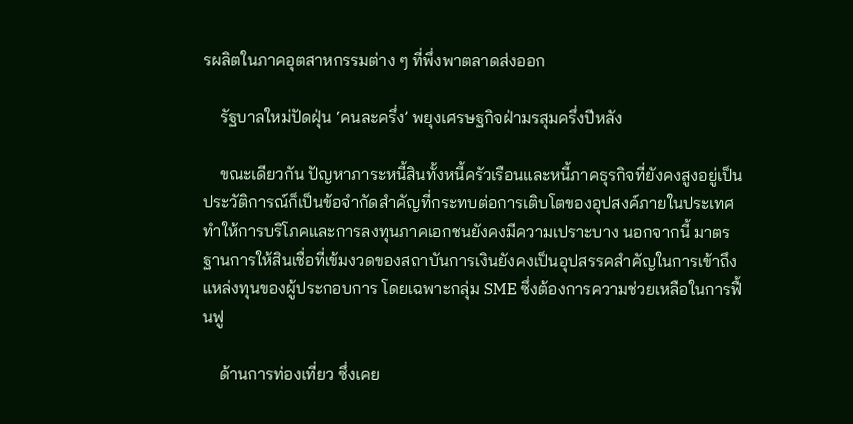รผลิตในภาคอุตสาหกรรมต่าง ๆ ที่พึ่งพาตลาดส่งออก

    รัฐบาลใหม่ปัดฝุ่น ‘คนละครึ่ง’ พยุงเศรษฐกิจฝ่ามรสุมครึ่งปีหลัง

    ขณะเดียวกัน ปัญหาภาระหนี้สินทั้งหนี้ครัวเรือนและหนี้ภาคธุรกิจที่ยังคงสูงอยู่เป็นประวัติการณ์ก็เป็นข้อจำกัดสำคัญที่กระทบต่อการเติบโตของอุปสงค์ภายในประเทศ ทำให้การบริโภคและการลงทุนภาคเอกชนยังคงมีความเปราะบาง นอกจากนี้ มาตรฐานการให้สินเชื่อที่เข้มงวดของสถาบันการเงินยังคงเป็นอุปสรรคสำคัญในการเข้าถึงแหล่งทุนของผู้ประกอบการ โดยเฉพาะกลุ่ม SME ซึ่งต้องการความช่วยเหลือในการฟื้นฟู

    ด้านการท่องเที่ยว ซึ่งเคย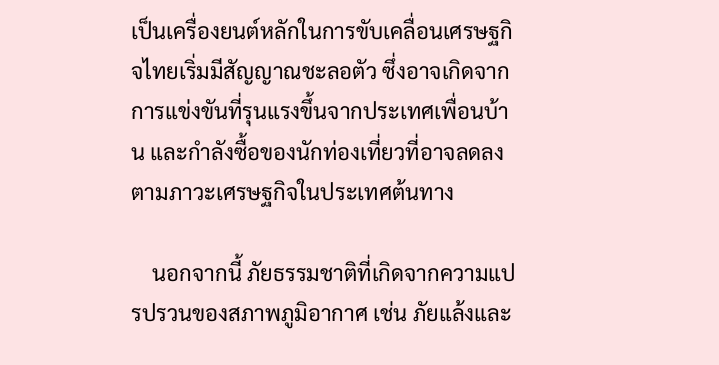เป็นเครื่องยนต์หลักในการขับเคลื่อนเศรษฐกิจไทยเริ่มมีสัญญาณชะลอตัว ซึ่งอาจเกิดจากการแข่งขันที่รุนแรงขึ้นจากประเทศเพื่อนบ้าน และกำลังซื้อของนักท่องเที่ยวที่อาจลดลงตามภาวะเศรษฐกิจในประเทศต้นทาง

    นอกจากนี้ ภัยธรรมชาติที่เกิดจากความแปรปรวนของสภาพภูมิอากาศ เช่น ภัยแล้งและ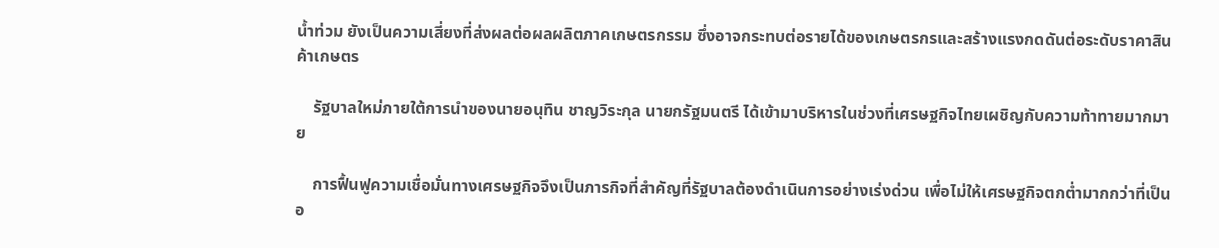น้ำท่วม ยังเป็นความเสี่ยงที่ส่งผลต่อผลผลิตภาคเกษตรกรรม ซึ่งอาจกระทบต่อรายได้ของเกษตรกรและสร้างแรงกดดันต่อระดับราคาสินค้าเกษตร

    รัฐบาลใหม่ภายใต้การนำของนายอนุทิน ชาญวิระกุล นายกรัฐมนตรี ได้เข้ามาบริหารในช่วงที่เศรษฐกิจไทยเผชิญกับความท้าทายมากมาย

    การฟื้นฟูความเชื่อมั่นทางเศรษฐกิจจึงเป็นภารกิจที่สำคัญที่รัฐบาลต้องดำเนินการอย่างเร่งด่วน เพื่อไม่ให้เศรษฐกิจตกต่ำมากกว่าที่เป็นอ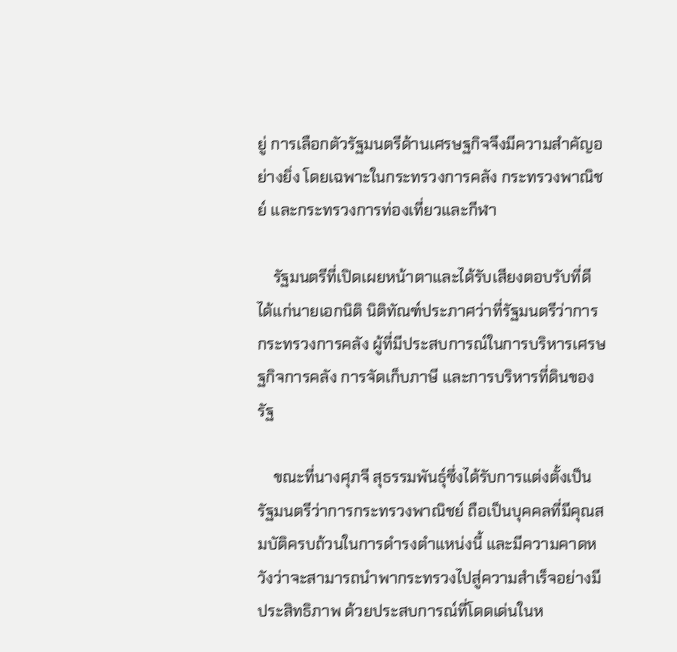ยู่ การเลือกตัวรัฐมนตรีด้านเศรษฐกิจจึงมีความสำคัญอย่างยิ่ง โดยเฉพาะในกระทรวงการคลัง กระทรวงพาณิชย์ และกระทรวงการท่องเที่ยวและกีฬา

    รัฐมนตรีที่เปิดเผยหน้าตาและได้รับเสียงตอบรับที่ดี ได้แก่นายเอกนิติ นิติทัณฑ์ประภาศว่าที่รัฐมนตรีว่าการกระทรวงการคลัง ผู้ที่มีประสบการณ์ในการบริหารเศรษฐกิจการคลัง การจัดเก็บภาษี และการบริหารที่ดินของรัฐ

    ขณะที่นางศุภจี สุธรรมพันธุ์ซึ่งได้รับการแต่งตั้งเป็นรัฐมนตรีว่าการกระทรวงพาณิชย์ ถือเป็นบุคคลที่มีคุณสมบัติครบถ้วนในการดำรงตำแหน่งนี้ และมีความคาดหวังว่าจะสามารถนำพากระทรวงไปสู่ความสำเร็จอย่างมีประสิทธิภาพ ด้วยประสบการณ์ที่โดดเด่นในห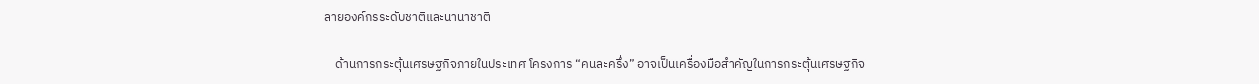ลายองค์กรระดับชาติและนานาชาติ

    ด้านการกระตุ้นเศรษฐกิจภายในประเทศ โครงการ “คนละครึ่ง” อาจเป็นเครื่องมือสำคัญในการกระตุ้นเศรษฐกิจ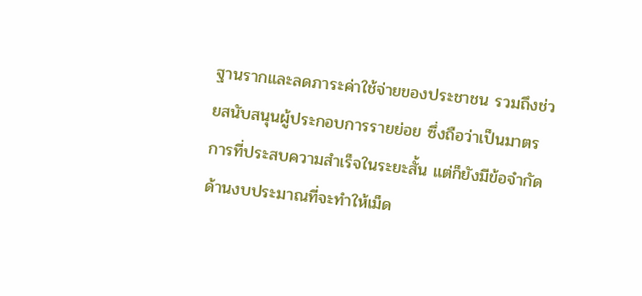ฐานรากและลดภาระค่าใช้จ่ายของประชาชน รวมถึงช่วยสนับสนุนผู้ประกอบการรายย่อย ซึ่งถือว่าเป็นมาตรการที่ประสบความสำเร็จในระยะสั้น แต่ก็ยังมีข้อจำกัดด้านงบประมาณที่จะทำให้เม็ด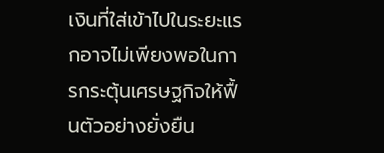เงินที่ใส่เข้าไปในระยะแรกอาจไม่เพียงพอในการกระตุ้นเศรษฐกิจให้ฟื้นตัวอย่างยั่งยืน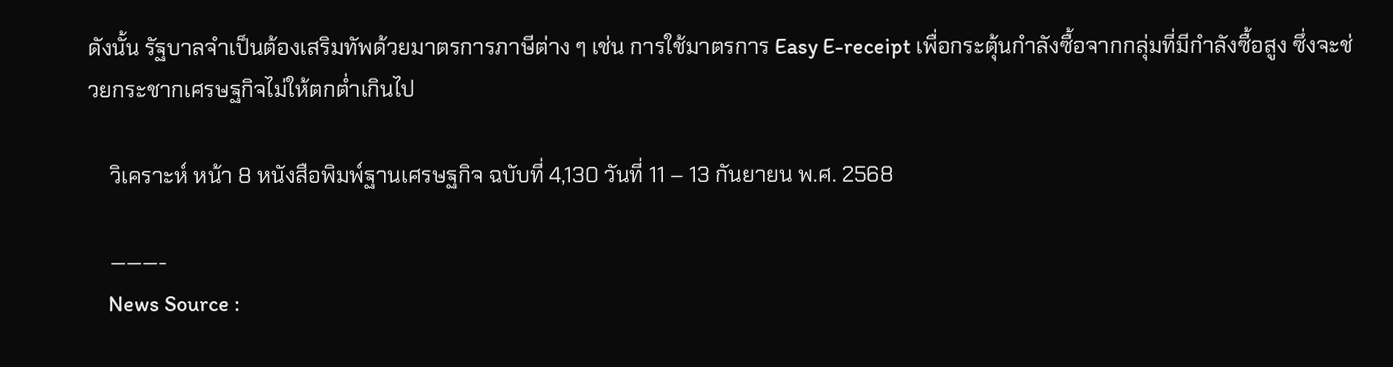ดังนั้น รัฐบาลจำเป็นต้องเสริมทัพด้วยมาตรการภาษีต่าง ๆ เช่น การใช้มาตรการ Easy E-receipt เพื่อกระตุ้นกำลังซื้อจากกลุ่มที่มีกำลังซื้อสูง ซึ่งจะช่วยกระชากเศรษฐกิจไม่ให้ตกต่ำเกินไป

    วิเคราะห์ หน้า 8 หนังสือพิมพ์ฐานเศรษฐกิจ ฉบับที่ 4,130 วันที่ 11 – 13 กันยายน พ.ศ. 2568

    ———-
    News Source :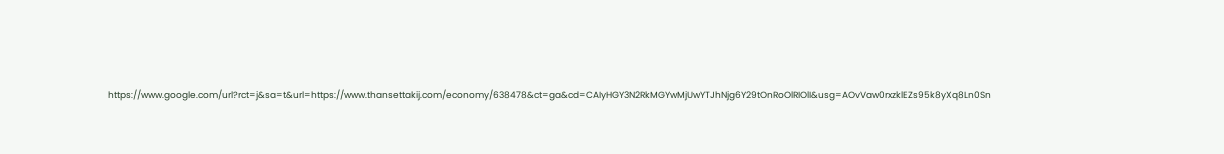https://www.google.com/url?rct=j&sa=t&url=https://www.thansettakij.com/economy/638478&ct=ga&cd=CAIyHGY3N2RkMGYwMjUwYTJhNjg6Y29tOnRoOlRIOlI&usg=AOvVaw0rxzklEZs95k8yXq8Ln0Sn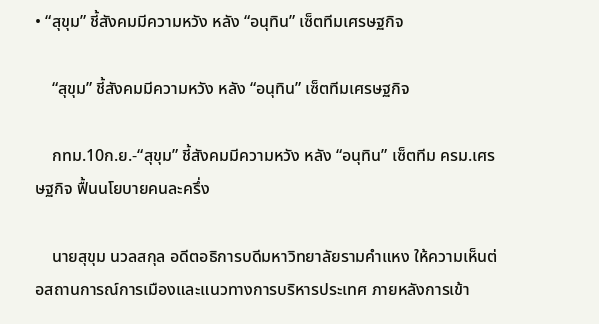• “สุขุม” ชี้สังคมมีความหวัง หลัง “อนุทิน” เซ็ตทีมเศรษฐกิจ

    “สุขุม” ชี้สังคมมีความหวัง หลัง “อนุทิน” เซ็ตทีมเศรษฐกิจ

    กทม.10ก.ย.-“สุขุม” ชี้สังคมมีความหวัง หลัง “อนุทิน” เซ็ตทีม ครม.เศรษฐกิจ ฟื้นนโยบายคนละครึ่ง

    นายสุขุม นวลสกุล อดีตอธิการบดีมหาวิทยาลัยรามคำแหง ให้ความเห็นต่อสถานการณ์การเมืองและแนวทางการบริหารประเทศ ภายหลังการเข้า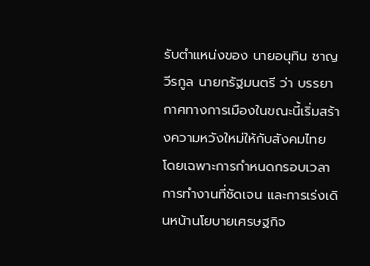รับตำแหน่งของ นายอนุทิน ชาญวีรกูล นายกรัฐมนตรี ว่า บรรยากาศทางการเมืองในขณะนี้เริ่มสร้างความหวังใหม่ให้กับสังคมไทย โดยเฉพาะการกำหนดกรอบเวลาการทำงานที่ชัดเจน และการเร่งเดินหน้านโยบายเศรษฐกิจ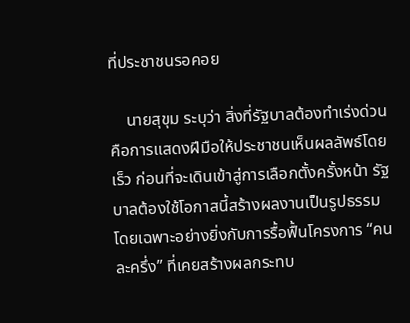ที่ประชาชนรอคอย

    นายสุขุม ระบุว่า สิ่งที่รัฐบาลต้องทำเร่งด่วน คือการแสดงฝีมือให้ประชาชนเห็นผลลัพธ์โดยเร็ว ก่อนที่จะเดินเข้าสู่การเลือกตั้งครั้งหน้า รัฐบาลต้องใช้โอกาสนี้สร้างผลงานเป็นรูปธรรม โดยเฉพาะอย่างยิ่งกับการรื้อฟื้นโครงการ “คนละครึ่ง” ที่เคยสร้างผลกระทบ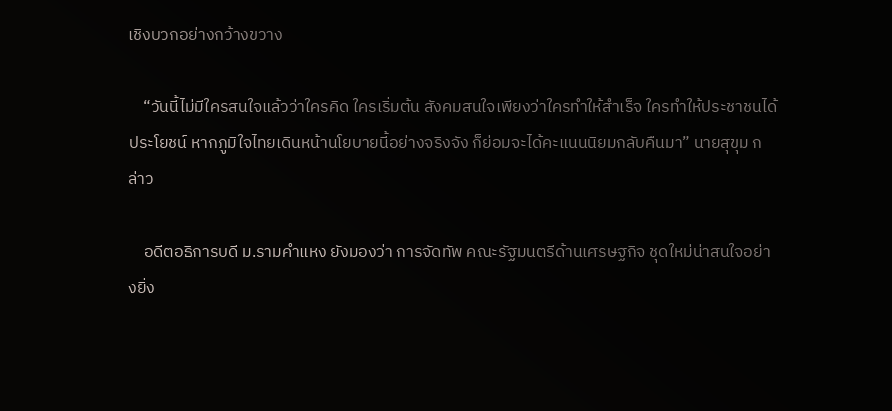เชิงบวกอย่างกว้างขวาง

    “วันนี้ไม่มีใครสนใจแล้วว่าใครคิด ใครเริ่มต้น สังคมสนใจเพียงว่าใครทำให้สำเร็จ ใครทำให้ประชาชนได้ประโยชน์ หากภูมิใจไทยเดินหน้านโยบายนี้อย่างจริงจัง ก็ย่อมจะได้คะแนนนิยมกลับคืนมา” นายสุขุม กล่าว

    อดีตอธิการบดี ม.รามคำแหง ยังมองว่า การจัดทัพ คณะรัฐมนตรีด้านเศรษฐกิจ ชุดใหม่น่าสนใจอย่างยิ่ง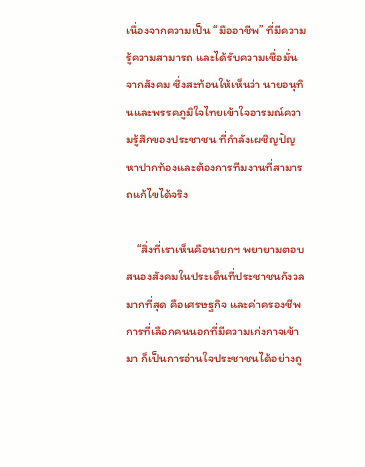เนื่องจากความเป็น “มืออาชีพ” ที่มีความรู้ความสามารถ และได้รับความเชื่อมั่นจากสังคม ซึ่งสะท้อนให้เห็นว่า นายอนุทินและพรรคภูมิใจไทยเข้าใจอารมณ์ความรู้สึกของประชาชน ที่กำลังเผชิญปัญหาปากท้องและต้องการทีมงานที่สามารถแก้ไขได้จริง

    “สิ่งที่เราเห็นคือนายกฯ พยายามตอบสนองสังคมในประเด็นที่ประชาชนกังวลมากที่สุด คือเศรษฐกิจ และค่าครองชีพ การที่เลือกคนนอกที่มีความเก่งกาจเข้ามา ก็เป็นการอ่านใจประชาชนได้อย่างถู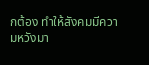กต้อง ทำให้สังคมมีความหวังมา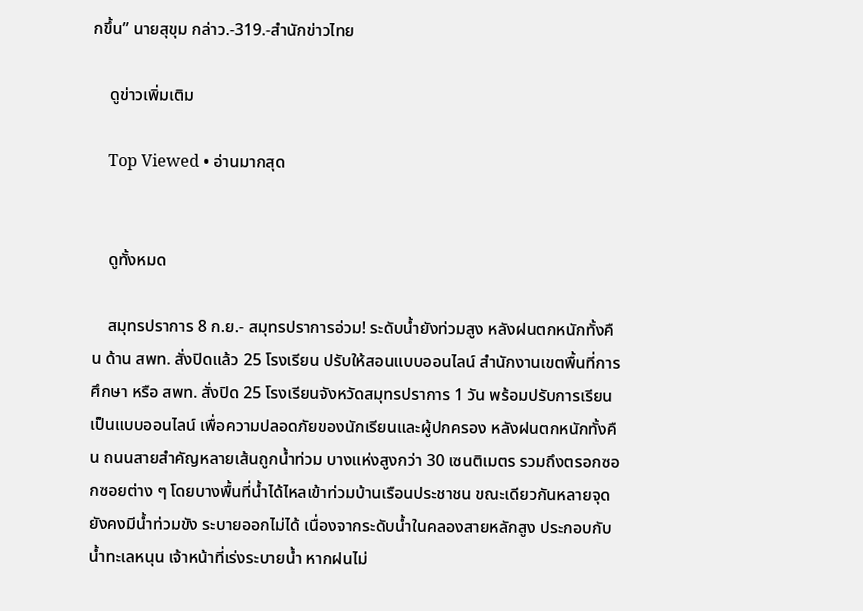กขึ้น” นายสุขุม กล่าว.-319.-สำนักข่าวไทย

    ดูข่าวเพิ่มเติม

    Top Viewed • อ่านมากสุด


    ดูทั้งหมด

    สมุทรปราการ 8 ก.ย.- สมุทรปราการอ่วม! ระดับน้ำยังท่วมสูง หลังฝนตกหนักทั้งคืน ด้าน สพท. สั่งปิดแล้ว 25 โรงเรียน ปรับให้สอนแบบออนไลน์ สำนักงานเขตพื้นที่การศึกษา หรือ สพท. สั่งปิด 25 โรงเรียนจังหวัดสมุทรปราการ 1 วัน พร้อมปรับการเรียนเป็นแบบออนไลน์ เพื่อความปลอดภัยของนักเรียนและผู้ปกครอง หลังฝนตกหนักทั้งคืน ถนนสายสำคัญหลายเส้นถูกน้ำท่วม บางแห่งสูงกว่า 30 เซนติเมตร รวมถึงตรอกซอกซอยต่าง ๆ โดยบางพื้นที่น้ำได้ไหลเข้าท่วมบ้านเรือนประชาชน ขณะเดียวกันหลายจุดยังคงมีน้ำท่วมขัง ระบายออกไม่ได้ เนื่องจากระดับน้ำในคลองสายหลักสูง ประกอบกับน้ำทะเลหนุน เจ้าหน้าที่เร่งระบายน้ำ หากฝนไม่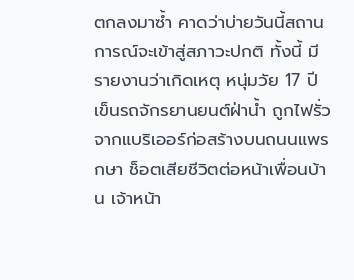ตกลงมาซ้ำ คาดว่าบ่ายวันนี้สถานการณ์จะเข้าสู่สภาวะปกติ ทั้งนี้ มีรายงานว่าเกิดเหตุ หนุ่มวัย 17 ปี เข็นรถจักรยานยนต์ฝ่าน้ำ ถูกไฟรั่วจากแบริเออร์ก่อสร้างบนถนนแพรกษา ช็อตเสียชีวิตต่อหน้าเพื่อนบ้าน เจ้าหน้า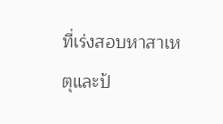ที่เร่งสอบหาสาเหตุและป้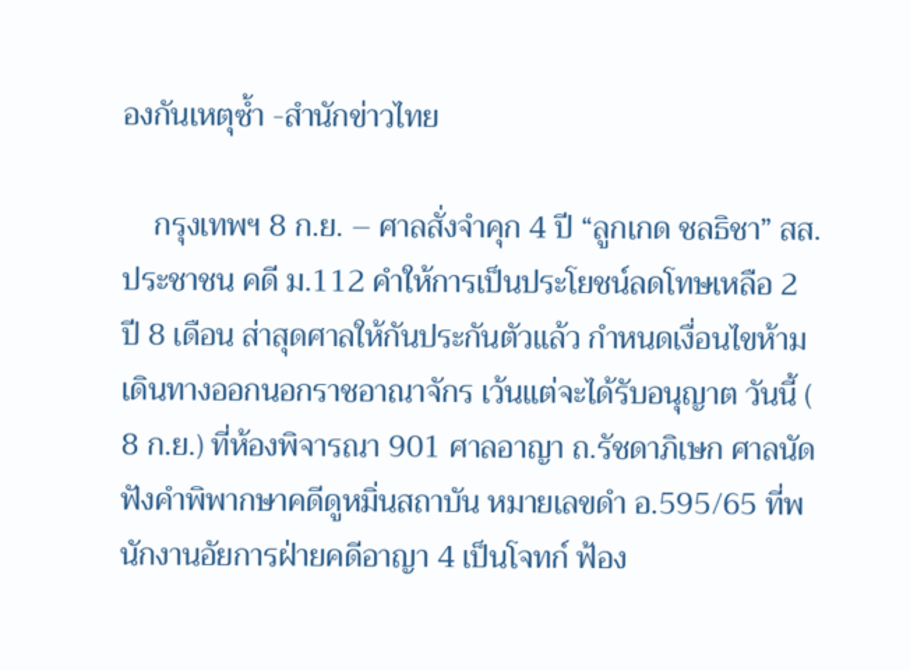องกันเหตุซ้ำ -สำนักข่าวไทย

    กรุงเทพฯ 8 ก.ย. – ศาลสั่งจำคุก 4 ปี “ลูกเกด ชลธิชา” สส.ประชาชน คดี ม.112 คำให้การเป็นประโยชน์ลดโทษเหลือ 2 ปี 8 เดือน ส่าสุดศาลให้กันประกันตัวแล้ว กำหนดเงื่อนไขห้ามเดินทางออกนอกราชอาณาจักร เว้นแต่จะได้รับอนุญาต วันนี้ ( 8 ก.ย.) ที่ห้องพิจารณา 901 ศาลอาญา ถ.รัชดาภิเษก ศาลนัดฟังคำพิพากษาคดีดูหมิ่นสถาบัน หมายเลขดำ อ.595/65 ที่พนักงานอัยการฝ่ายคดีอาญา 4 เป็นโจทก์ ฟ้อง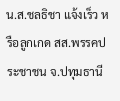น.ส.ชลธิชา แจ้งเร็ว หรือลูกเกด สส.พรรคประชาชน จ.ปทุมธานี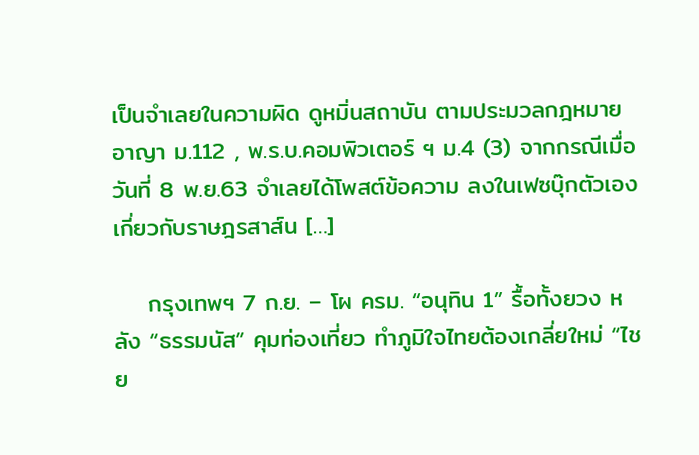เป็นจำเลยในความผิด ดูหมิ่นสถาบัน ตามประมวลกฎหมายอาญา ม.112 , พ.ร.บ.คอมพิวเตอร์ ฯ ม.4 (3) จากกรณีเมื่อวันที่ 8 พ.ย.63 จำเลยได้โพสต์ข้อความ ลงในเฟซบุ๊กตัวเอง เกี่ยวกับราษฎรสาส์น […]

    กรุงเทพฯ 7 ก.ย. – โผ ครม. “อนุทิน 1” รื้อทั้งยวง หลัง “ธรรมนัส” คุมท่องเที่ยว ทำภูมิใจไทยต้องเกลี่ยใหม่ “ไชย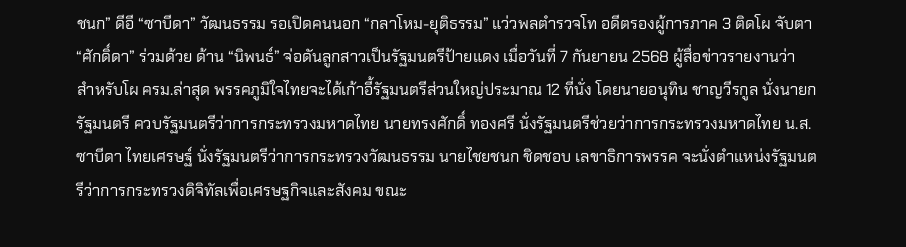ชนก” ดีอี “ซาบีดา” วัฒนธรรม รอเปิดคนนอก “กลาโหม-ยุติธรรม” แว่วพลตำรวจโท อดีตรองผู้การภาค 3 ติดโผ จับตา “ศักดิ์ดา” ร่วมด้วย ด้าน “นิพนธ์” จ่อดันลูกสาวเป็นรัฐมนตรีป้ายแดง เมื่อวันที่ 7 กันยายน 2568 ผู้สื่อข่าวรายงานว่า สำหรับโผ ครม.ล่าสุด พรรคภูมิใจไทยจะได้เก้าอี้รัฐมนตรีส่วนใหญ่ประมาณ 12 ที่นั่ง โดยนายอนุทิน ชาญวีรกูล นั่งนายกรัฐมนตรี ควบรัฐมนตรีว่าการกระทรวงมหาดไทย นายทรงศักดิ์ ทองศรี นั่งรัฐมนตรีช่วยว่าการกระทรวงมหาดไทย น.ส.ซาบีดา ไทยเศรษฐ์ นั่งรัฐมนตรีว่าการกระทรวงวัฒนธรรม นายไชยชนก ชิดชอบ เลขาธิการพรรค จะนั่งตำแหน่งรัฐมนตรีว่าการกระทรวงดิจิทัลเพื่อเศรษฐกิจและสังคม ขณะ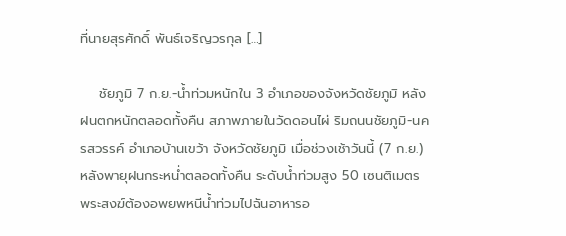ที่นายสุรศักดิ์ พันธ์เจริญวรกุล […]

    ชัยภูมิ 7 ก.ย.-น้ำท่วมหนักใน 3 อำเภอของจังหวัดชัยภูมิ หลังฝนตกหนักตลอดทั้งคืน สภาพภายในวัดดอนไผ่ ริมถนนชัยภูมิ-นครสวรรค์ อำเภอบ้านเขว้า จังหวัดชัยภูมิ เมื่อช่วงเช้าวันนี้ (7 ก.ย.) หลังพายุฝนกระหน่ำตลอดทั้งคืน ระดับน้ำท่วมสูง 50 เซนติเมตร พระสงฆ์ต้องอพยพหนีน้ำท่วมไปฉันอาหารอ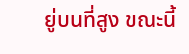ยู่บนที่สูง ขณะนี้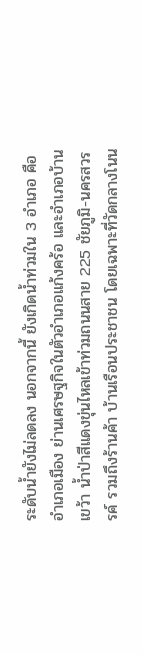ระดับน้ำยังไม่ลดลง นอกจากนี้ ยังเกิดน้ำท่วมใน 3 อำเภอ คือ อำเภอเมือง ย่านเศรษฐกิจในตัวอำเภอแก้งคร้อ และอำเภอบ้านเขว้า น้ำป่าสีแดงขุ่นไหลเข้าท่วมถนนสาย 225 ชัยภูมิ-นครสวรรค์ รวมถึงร้านค้า บ้านเรือนประชาชน โดยเฉพาะที่วัดกลางโนน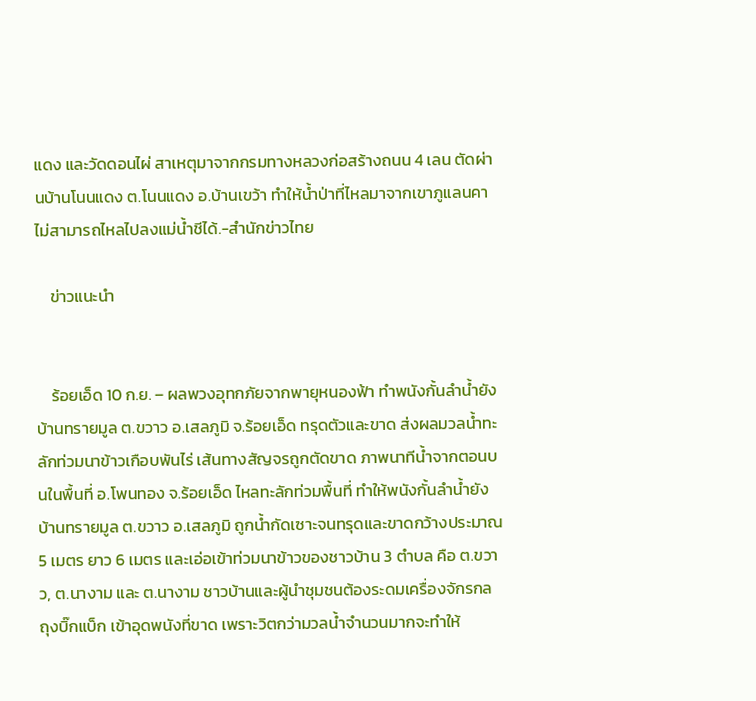แดง และวัดดอนไผ่ สาเหตุมาจากกรมทางหลวงก่อสร้างถนน 4 เลน ตัดผ่านบ้านโนนแดง ต.โนนแดง อ.บ้านเขว้า ทำให้น้ำป่าที่ไหลมาจากเขาภูแลนคา ไม่สามารถไหลไปลงแม่น้ำชีได้.-สำนักข่าวไทย

    ข่าวแนะนำ


    ร้อยเอ็ด 10 ก.ย. – ผลพวงอุทกภัยจากพายุหนองฟ้า ทำพนังกั้นลำน้ำยัง บ้านทรายมูล ต.ขวาว อ.เสลภูมิ จ.ร้อยเอ็ด ทรุดตัวและขาด ส่งผลมวลน้ำทะลักท่วมนาข้าวเกือบพันไร่ เส้นทางสัญจรถูกตัดขาด ภาพนาทีน้ำจากตอนบนในพื้นที่ อ.โพนทอง จ.ร้อยเอ็ด ไหลทะลักท่วมพื้นที่ ทำให้พนังกั้นลำน้ำยัง บ้านทรายมูล ต.ขวาว อ.เสลภูมิ ถูกน้ำกัดเซาะจนทรุดและขาดกว้างประมาณ 5 เมตร ยาว 6 เมตร และเอ่อเข้าท่วมนาข้าวของชาวบ้าน 3 ตำบล คือ ต.ขวาว, ต.นางาม และ ต.นางาม ชาวบ้านและผู้นำชุมชนต้องระดมเครื่องจักรกล ถุงบิ๊กแบ็ก เข้าอุดพนังที่ขาด เพราะวิตกว่ามวลน้ำจำนวนมากจะทำให้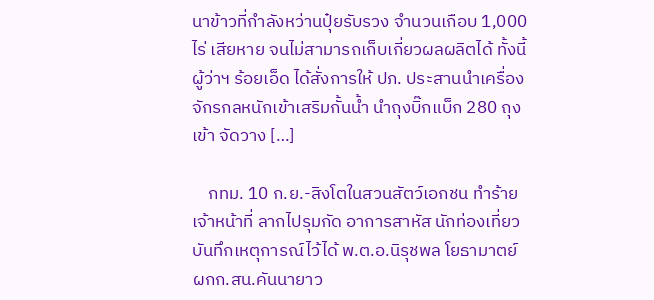นาข้าวที่กำลังหว่านปุ๋ยรับรวง จำนวนเกือบ 1,000 ไร่ เสียหาย จนไม่สามารถเก็บเกี่ยวผลผลิตได้ ทั้งนี้ ผู้ว่าฯ ร้อยเอ็ด ได้สั่งการให้ ปภ. ประสานนำเครื่องจักรกลหนักเข้าเสริมกั้นน้ำ นำถุงบิ๊กแบ็ก 280 ถุง เข้า จัดวาง […]

    กทม. 10 ก.ย.-สิงโตในสวนสัตว์เอกชน ทำร้ายเจ้าหน้าที่ ลากไปรุมกัด อาการสาหัส นักท่องเที่ยวบันทึกเหตุการณ์ไว้ได้ พ.ต.อ.นิรุชพล โยธามาตย์ ผกก.สน.คันนายาว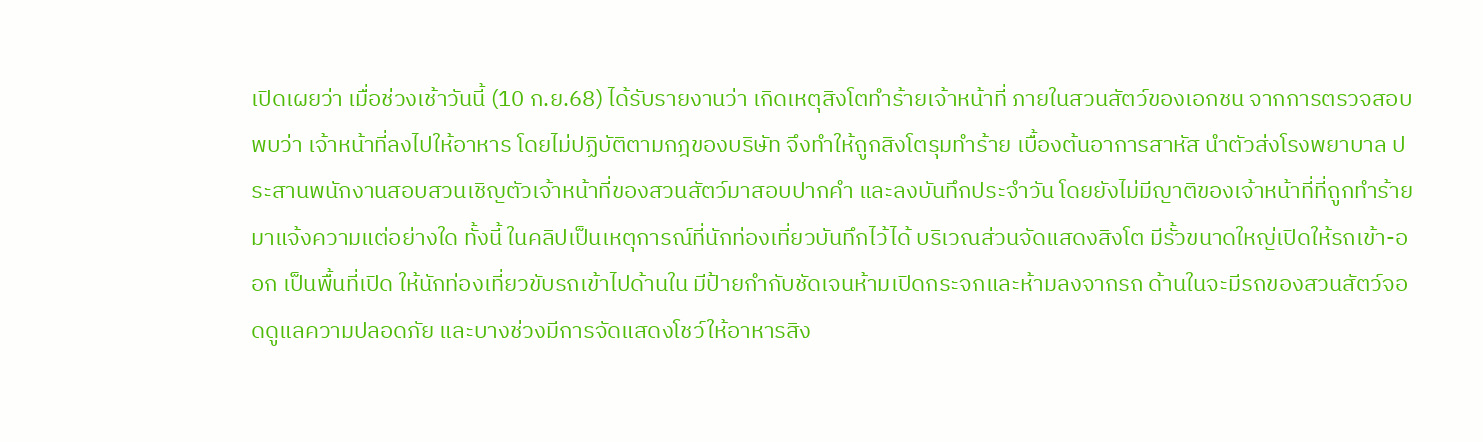เปิดเผยว่า เมื่อช่วงเช้าวันนี้ (10 ก.ย.68) ได้รับรายงานว่า เกิดเหตุสิงโตทำร้ายเจ้าหน้าที่ ภายในสวนสัตว์ของเอกชน จากการตรวจสอบพบว่า เจ้าหน้าที่ลงไปให้อาหาร โดยไม่ปฏิบัติตามกฎของบริษัท จึงทำให้ถูกสิงโตรุมทำร้าย เบื้องต้นอาการสาหัส นำตัวส่งโรงพยาบาล ประสานพนักงานสอบสวนเชิญตัวเจ้าหน้าที่ของสวนสัตว์มาสอบปากคำ และลงบันทึกประจำวัน โดยยังไม่มีญาติของเจ้าหน้าที่ที่ถูกทำร้ายมาแจ้งความแต่อย่างใด ทั้งนี้ ในคลิปเป็นเหตุการณ์ที่นักท่องเที่ยวบันทึกไว้ได้ บริเวณส่วนจัดแสดงสิงโต มีรั้วขนาดใหญ่เปิดให้รถเข้า-ออก เป็นพื้นที่เปิด ให้นักท่องเที่ยวขับรถเข้าไปด้านใน มีป้ายกำกับชัดเจนห้ามเปิดกระจกและห้ามลงจากรถ ด้านในจะมีรถของสวนสัตว์จอดดูแลความปลอดภัย และบางช่วงมีการจัดแสดงโชว์ให้อาหารสิง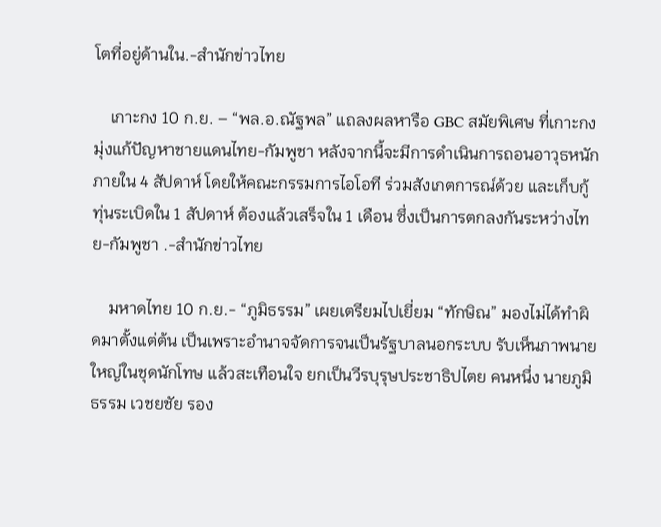โตที่อยู่ด้านใน.-สำนักข่าวไทย

    เกาะกง 10 ก.ย. – “พล.อ.ณัฐพล” แถลงผลหารือ GBC สมัยพิเศษ ที่เกาะกง มุ่งแก้ปัญหาชายแดนไทย-กัมพูชา หลังจากนี้จะมีการดำเนินการถอนอาวุธหนักภายใน 4 สัปดาห์ โดยให้คณะกรรมการไอโอที ร่วมสังเกตการณ์ด้วย และเก็บกู้ทุ่นระเบิดใน 1 สัปดาห์ ต้องแล้วเสร็จใน 1 เดือน ซึ่งเป็นการตกลงกันระหว่างไทย-กัมพูชา .-สำนักข่าวไทย

    มหาดไทย 10 ก.ย.- “ภูมิธรรม” เผยเตรียมไปเยี่ยม “ทักษิณ” มองไม่ได้ทำผิดมาตั้งแต่ต้น เป็นเพราะอำนาจจัดการจนเป็นรัฐบาลนอกระบบ รับเห็นภาพนายใหญ่ในชุดนักโทษ แล้วสะเทือนใจ ยกเป็นวีรบุรุษประชาธิปไตย คนหนึ่ง นายภูมิธรรม เวชยชัย รอง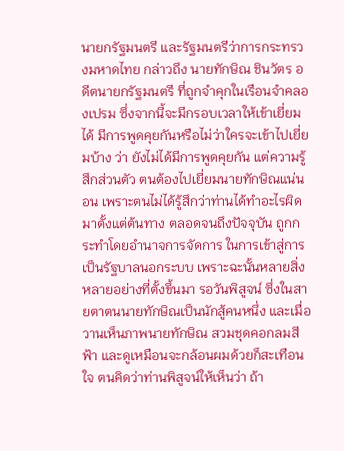นายกรัฐมนตรี และรัฐมนตรีว่าการกระทรวงมหาดไทย กล่าวถึง นายทักษิณ ชินวัตร อดีตนายกรัฐมนตรี ที่ถูกจำคุกในเรือนจำคลองเปรม ซึ่งจากนี้จะมีกรอบเวลาให้เข้าเยี่ยมได้ มีการพูดคุยกันหรือไม่ว่าใครจะเข้าไปเยี่ยมบ้าง ว่า ยังไม่ได้มีการพูดคุยกัน แต่ความรู้สึกส่วนตัว ตนต้องไปเยี่ยมนายทักษิณแน่นอน เพราะตนไม่ได้รู้สึกว่าท่านได้ทำอะไรผิดมาตั้งแต่ต้นทาง ตลอดจนถึงปัจจุบัน ถูกกระทำโดยอำนาจการจัดการ ในการเข้าสู่การเป็นรัฐบาลนอกระบบ เพราะฉะนั้นหลายสิ่งหลายอย่างที่ตั้งขึ้นมา รอวันพิสูจน์ ซึ่งในสายตาตนนายทักษิณเป็นนักสู้คนหนึ่ง และเมื่อวานเห็นภาพนายทักษิณ สวมชุดคอกลมสีฟ้า และดูเหมือนจะกล้อนผมด้วยก็สะเทือนใจ ตนคิดว่าท่านพิสูจน์ให้เห็นว่า ถ้า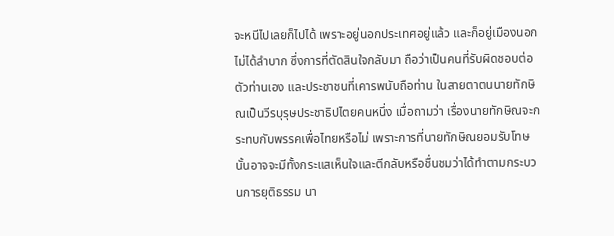จะหนีไปเลยก็ไปได้ เพราะอยู่นอกประเทศอยู่แล้ว และก็อยู่เมืองนอกไม่ได้ลำบาก ซึ่งการที่ตัดสินใจกลับมา ถือว่าเป็นคนที่รับผิดชอบต่อตัวท่านเอง และประชาชนที่เคารพนับถือท่าน ในสายตาตนนายทักษิณเป็นวีรบุรุษประชาธิปไตยคนหนึ่ง เมื่อถามว่า เรื่องนายทักษิณจะกระทบกับพรรคเพื่อไทยหรือไม่ เพราะการที่นายทักษิณยอมรับโทษนั้นอาจจะมีทั้งกระแสเห็นใจและตีกลับหรือชื่นชมว่าได้ทำตามกระบวนการยุติธรรม นา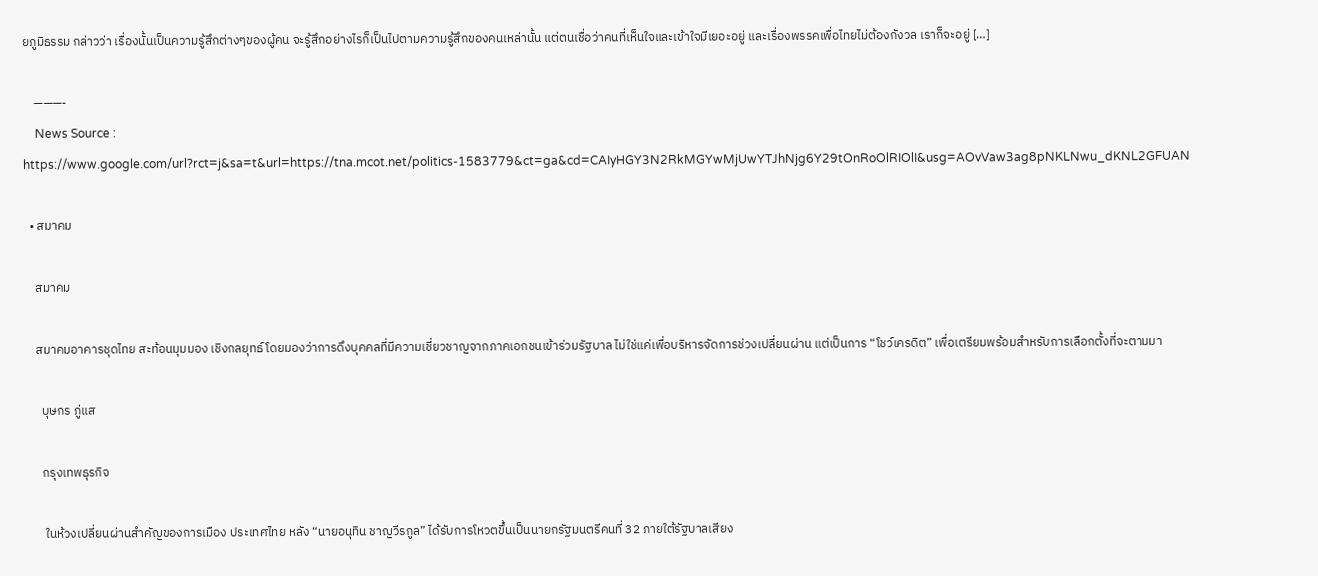ยภูมิธรรม กล่าวว่า เรื่องนั้นเป็นความรู้สึกต่างๆของผู้คน จะรู้สึกอย่างไรก็เป็นไปตามความรู้สึกของคนเหล่านั้น แต่ตนเชื่อว่าคนที่เห็นใจและเข้าใจมีเยอะอยู่ และเรื่องพรรคเพื่อไทยไม่ต้องกังวล เราก็จะอยู่ […]

    ———-
    News Source : https://www.google.com/url?rct=j&sa=t&url=https://tna.mcot.net/politics-1583779&ct=ga&cd=CAIyHGY3N2RkMGYwMjUwYTJhNjg6Y29tOnRoOlRIOlI&usg=AOvVaw3ag8pNKLNwu_dKNL2GFUAN

  • สมาคม

    สมาคม

    สมาคมอาคารชุดไทย สะท้อนมุมมอง เชิงกลยุทธ์ โดยมองว่าการดึงบุคคลที่มีความเชี่ยวชาญจากภาคเอกชนเข้าร่วมรัฐบาล ไม่ใช่แค่เพื่อบริหารจัดการช่วงเปลี่ยนผ่าน แต่เป็นการ “โชว์เครดิต” เพื่อเตรียมพร้อมสำหรับการเลือกตั้งที่จะตามมา

      บุษกร ภู่แส

      กรุงเทพธุรกิจ

       ในห้วงเปลี่ยนผ่านสำคัญของการเมือง ประเทศไทย หลัง “นายอนุทิน ชาญวีรกูล” ได้รับการโหวตขึ้นเป็นนายกรัฐมนตรีคนที่ 32 ภายใต้รัฐบาลเสียง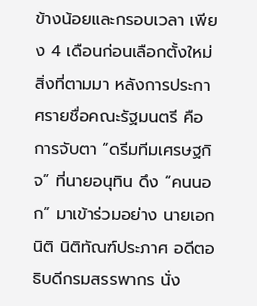ข้างน้อยและกรอบเวลา เพียง 4 เดือนก่อนเลือกตั้งใหม่ สิ่งที่ตามมา หลังการประกาศรายชื่อคณะรัฐมนตรี คือการจับตา “ดรีมทีมเศรษฐกิจ” ที่นายอนุทิน ดึง “คนนอก” มาเข้าร่วมอย่าง นายเอกนิติ นิติทัณฑ์ประภาศ อดีตอธิบดีกรมสรรพากร นั่ง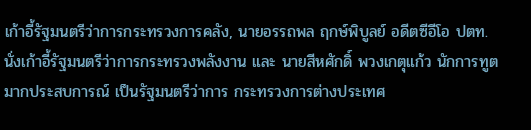เก้าอี้รัฐมนตรีว่าการกระทรวงการคลัง, นายอรรถพล ฤกษ์พิบูลย์ อดีตซีอีโอ ปตท. นั่งเก้าอี้รัฐมนตรีว่าการกระทรวงพลังงาน และ นายสีหศักดิ์ พวงเกตุแก้ว นักการทูต มากประสบการณ์ เป็นรัฐมนตรีว่าการ กระทรวงการต่างประเทศ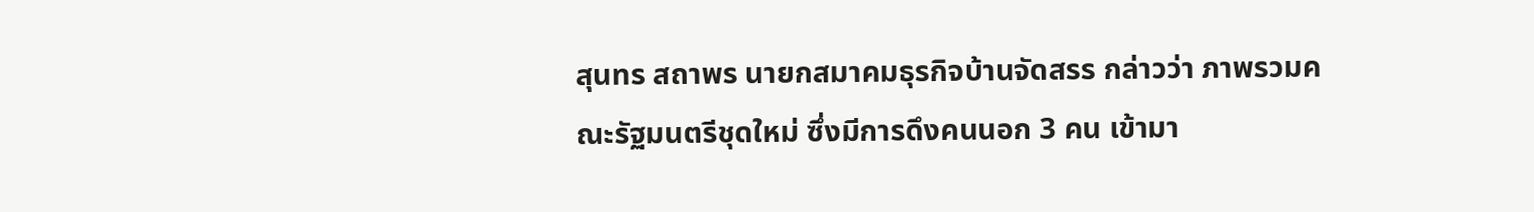สุนทร สถาพร นายกสมาคมธุรกิจบ้านจัดสรร กล่าวว่า ภาพรวมคณะรัฐมนตรีชุดใหม่ ซึ่งมีการดึงคนนอก 3 คน เข้ามา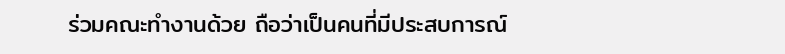ร่วมคณะทำงานด้วย ถือว่าเป็นคนที่มีประสบการณ์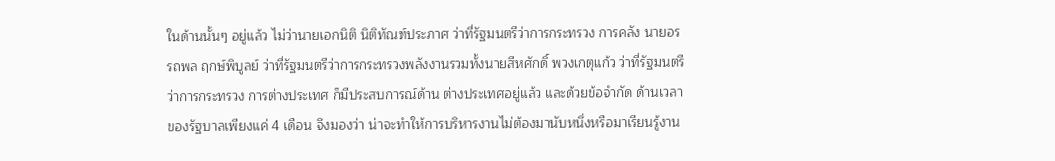ในด้านนั้นๆ อยู่แล้ว ไม่ว่านายเอกนิติ นิติทัณฑ์ประภาศ ว่าที่รัฐมนตรีว่าการกระทรวง การคลัง นายอรรถพล ฤกษ์พิบูลย์ ว่าที่รัฐมนตรีว่าการกระทรวงพลังงานรวมทั้งนายสีหศักดิ์ พวงเกตุแก้ว ว่าที่รัฐมนตรีว่าการกระทรวง การต่างประเทศ ก็มีประสบการณ์ด้าน ต่างประเทศอยู่แล้ว และด้วยข้อจำกัด ด้านเวลาของรัฐบาลเพียงแค่ 4 เดือน จึงมองว่า น่าจะทำให้การบริหารงานไม่ต้องมานับหนึ่งหรือมาเรียนรู้งาน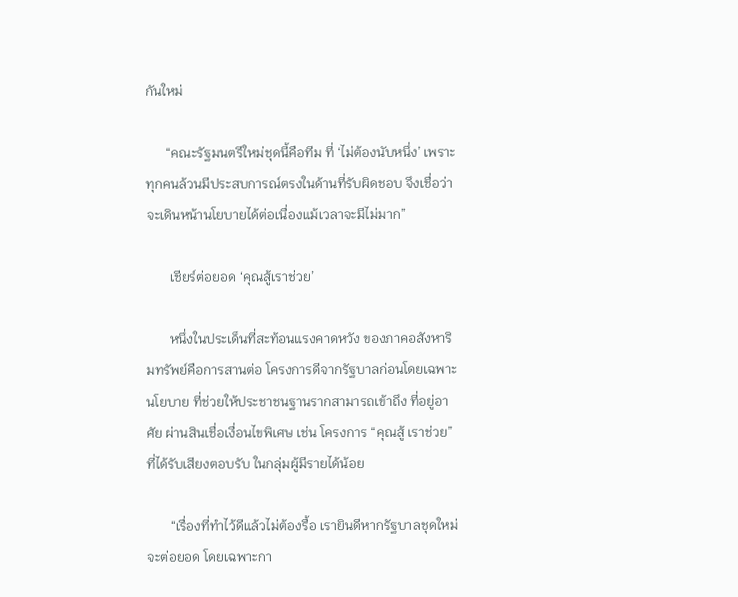กันใหม่

      “คณะรัฐมนตรีใหม่ชุดนี้คือทีม ที่ ‘ไม่ต้องนับหนึ่ง’ เพราะทุกคนล้วนมีประสบการณ์ตรงในด้านที่รับผิดชอบ จึงเชื่อว่าจะเดินหน้านโยบายได้ต่อเนื่องแม้เวลาจะมีไม่มาก”

       เชียร์ต่อยอด ‘คุณสู้เราช่วย’

       หนึ่งในประเด็นที่สะท้อนแรงคาดหวัง ของภาคอสังหาริมทรัพย์คือการสานต่อ โครงการดีจากรัฐบาลก่อนโดยเฉพาะนโยบาย ที่ช่วยให้ประชาชนฐานรากสามารถเข้าถึง ที่อยู่อาศัย ผ่านสินเชื่อเงื่อนไขพิเศษ เช่น โครงการ “คุณสู้ เราช่วย” ที่ได้รับเสียงตอบรับ ในกลุ่มผู้มีรายได้น้อย

       “เรื่องที่ทำไว้ดีแล้วไม่ต้องรื้อ เรายินดีหากรัฐบาลชุดใหม่จะต่อยอด โดยเฉพาะกา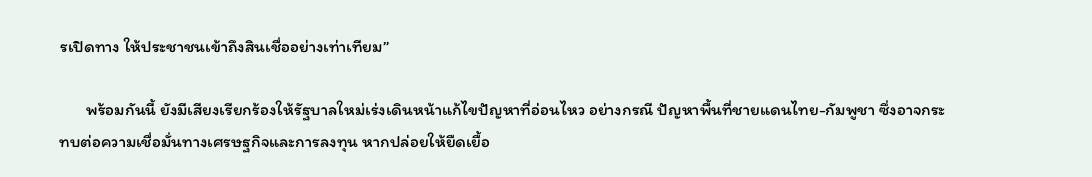รเปิดทาง ให้ประชาชนเข้าถึงสินเชื่ออย่างเท่าเทียม”

       พร้อมกันนี้ ยังมีเสียงเรียกร้องให้รัฐบาลใหม่เร่งเดินหน้าแก้ไขปัญหาที่อ่อนไหว อย่างกรณี ปัญหาพื้นที่ชายแดนไทย-กัมพูชา ซึ่งอาจกระทบต่อความเชื่อมั่นทางเศรษฐกิจและการลงทุน หากปล่อยให้ยืดเยื้อ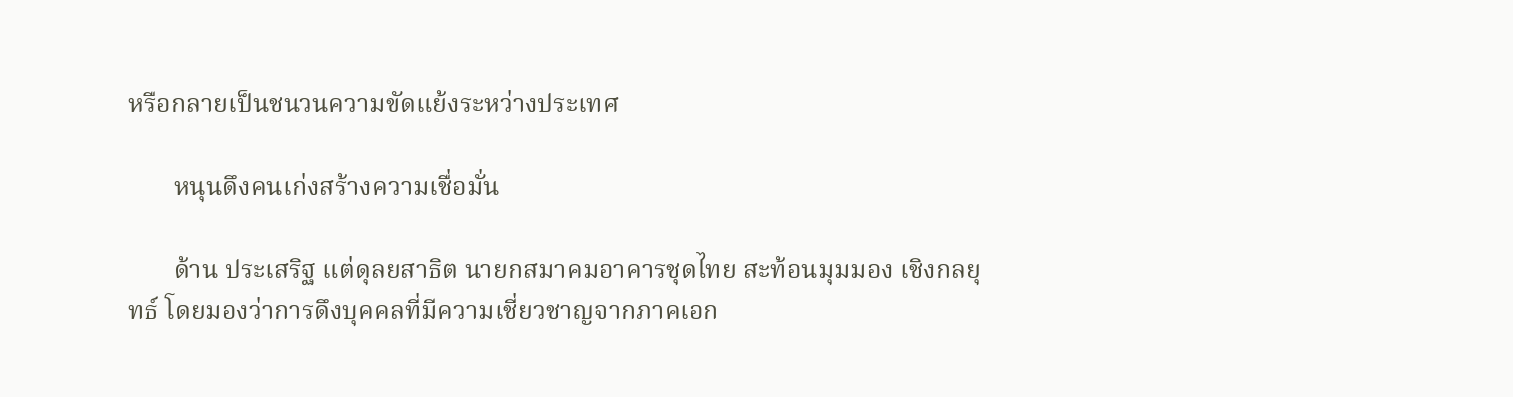หรือกลายเป็นชนวนความขัดแย้งระหว่างประเทศ

       หนุนดึงคนเก่งสร้างความเชื่อมั่น

       ด้าน ประเสริฐ แต่ดุลยสาธิต นายกสมาคมอาคารชุดไทย สะท้อนมุมมอง เชิงกลยุทธ์ โดยมองว่าการดึงบุคคลที่มีความเชี่ยวชาญจากภาคเอก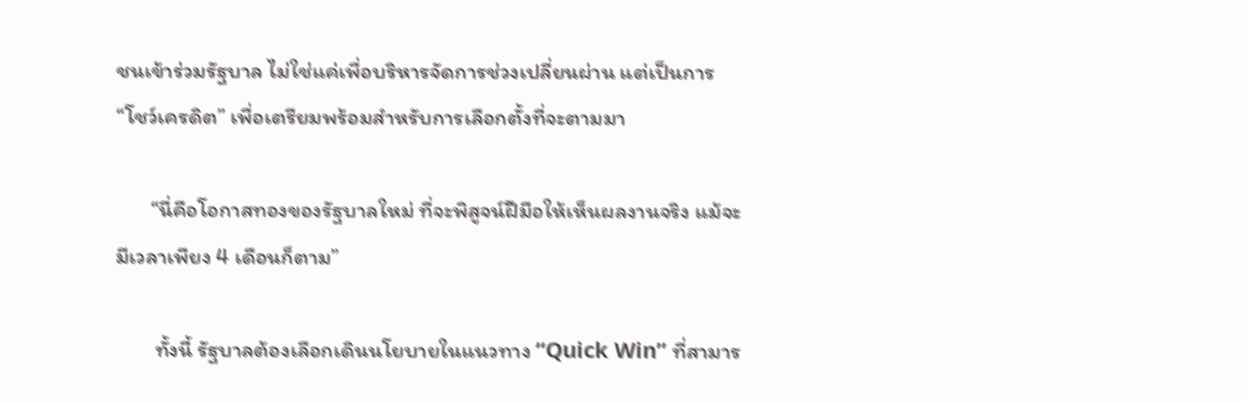ชนเข้าร่วมรัฐบาล ไม่ใช่แค่เพื่อบริหารจัดการช่วงเปลี่ยนผ่าน แต่เป็นการ “โชว์เครดิต” เพื่อเตรียมพร้อมสำหรับการเลือกตั้งที่จะตามมา

       “นี่คือโอกาสทองของรัฐบาลใหม่ ที่จะพิสูจน์ฝีมือให้เห็นผลงานจริง แม้จะมีเวลาเพียง 4 เดือนก็ตาม”

        ทั้งนี้ รัฐบาลต้องเลือกเดินนโยบายในแนวทาง “Quick Win” ที่สามาร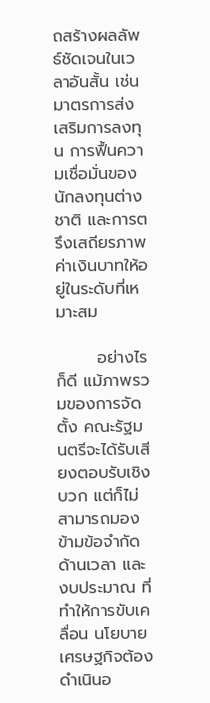ถสร้างผลลัพธ์ชัดเจนในเวลาอันสั้น เช่น มาตรการส่งเสริมการลงทุน การฟื้นความเชื่อมั่นของนักลงทุนต่างชาติ และการตรึงเสถียรภาพค่าเงินบาทให้อยู่ในระดับที่เหมาะสม

       อย่างไรก็ดี แม้ภาพรวมของการจัดตั้ง คณะรัฐมนตรีจะได้รับเสียงตอบรับเชิงบวก แต่ก็ไม่สามารถมองข้ามข้อจำกัดด้านเวลา และงบประมาณ ที่ทำให้การขับเคลื่อน นโยบายเศรษฐกิจต้องดำเนินอ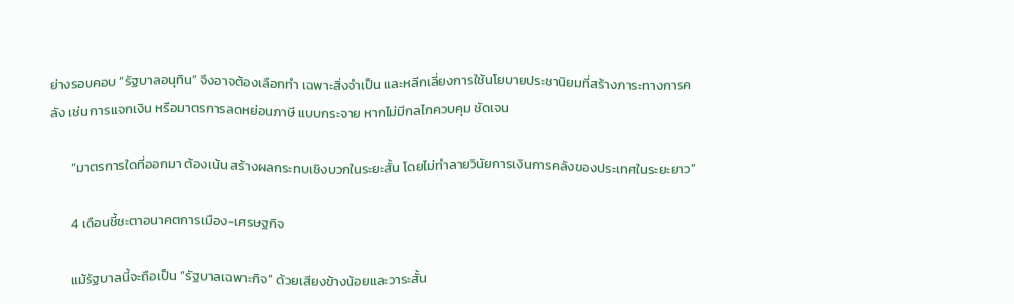ย่างรอบคอบ “รัฐบาลอนุทิน” จึงอาจต้องเลือกทำ เฉพาะสิ่งจำเป็น และหลีกเลี่ยงการใช้นโยบายประชานิยมที่สร้างภาระทางการคลัง เช่น การแจกเงิน หรือมาตรการลดหย่อนภาษี แบบกระจาย หากไม่มีกลไกควบคุม ชัดเจน

       “มาตรการใดที่ออกมา ต้องเน้น สร้างผลกระทบเชิงบวกในระยะสั้น โดยไม่ทำลายวินัยการเงินการคลังของประเทศในระยะยาว”

       4 เดือนชี้ชะตาอนาคตการเมือง-เศรษฐกิจ

       แม้รัฐบาลนี้จะถือเป็น “รัฐบาลเฉพาะกิจ” ด้วยเสียงข้างน้อยและวาระสั้น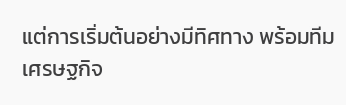แต่การเริ่มต้นอย่างมีทิศทาง พร้อมทีมเศรษฐกิจ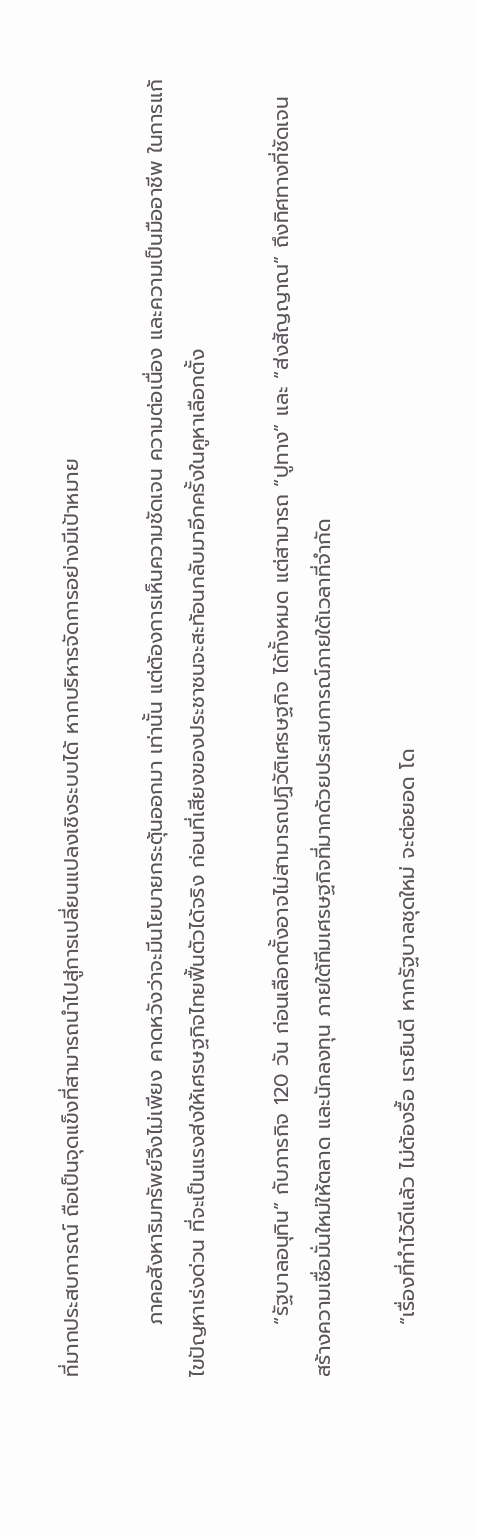ที่มากประสบการณ์ ถือเป็นจุดแข็งที่สามารถนำไปสู่การเปลี่ยนแปลงเชิงระบบได้ หากบริหารจัดการอย่างมีเป้าหมาย

       ภาคอสังหาริมทรัพย์จึงไม่เพียง คาดหวังว่าจะมีนโยบายกระตุ้นออกมา เท่านั้น แต่ต้องการเห็นความชัดเจน ความต่อเนื่อง และความเป็นมืออาชีพ ในการแก้ไขปัญหาเร่งด่วน ที่จะเป็นแรงส่งให้เศรษฐกิจไทยฟื้นตัวได้จริง ก่อนที่เสียงของประชาชนจะสะท้อนกลับมาอีกครั้งในคูหาเลือกตั้ง

       “รัฐบาลอนุทิน” กับภารกิจ 120 วัน ก่อนเลือกตั้งอาจไม่สามารถปฏิวัติเศรษฐกิจ ได้ทั้งหมด แต่สามารถ “ปูทาง” และ “ส่งสัญญาณ” ถึงทิศทางที่ชัดเจน สร้างความเชื่อมั่นใหม่ให้ตลาด และนักลงทุน ภายใต้ทีมเศรษฐกิจที่มากด้วยประสบการณ์ภายใต้เวลาที่จำกัด

       “เรื่องที่ทำไว้ดีแล้ว ไม่ต้องรื้อ เรายินดี หากรัฐบาลชุดใหม่ จะต่อยอด โด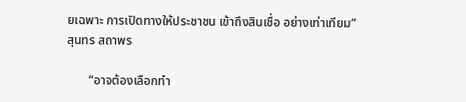ยเฉพาะ การเปิดทางให้ประชาชน เข้าถึงสินเชื่อ อย่างเท่าเทียม”  สุนทร สถาพร

       “อาจต้องเลือกทำ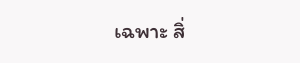เฉพาะ สิ่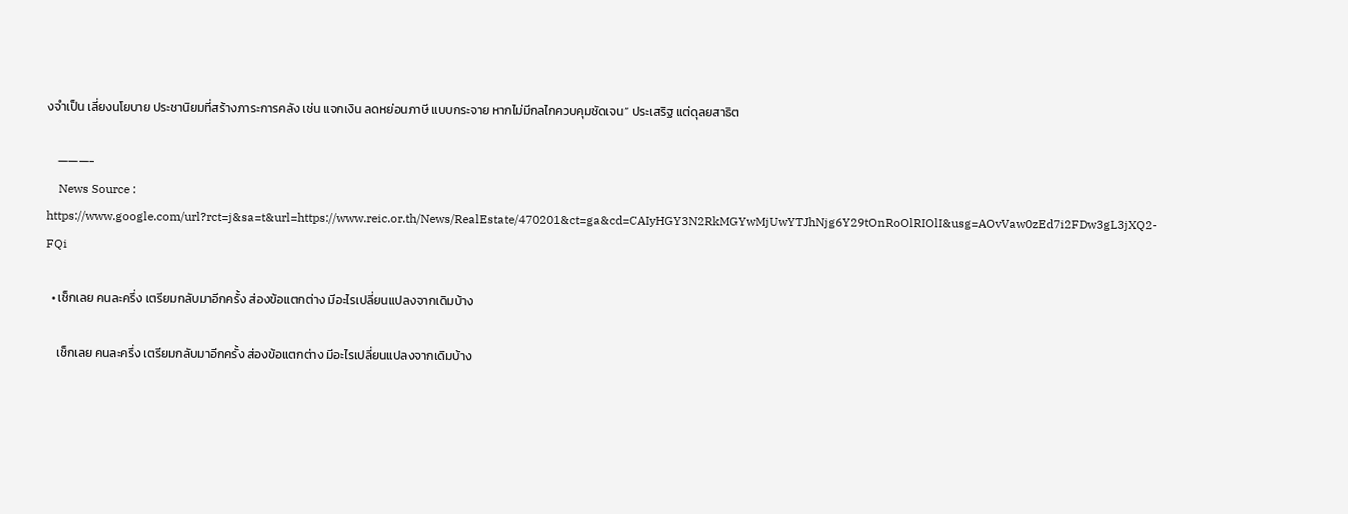งจำเป็น เลี่ยงนโยบาย ประชานิยมที่สร้างภาระการคลัง เช่น แจกเงิน ลดหย่อนภาษี แบบกระจาย หากไม่มีกลไกควบคุมชัดเจน” ประเสริฐ แต่ดุลยสาธิต

    ———-
    News Source : https://www.google.com/url?rct=j&sa=t&url=https://www.reic.or.th/News/RealEstate/470201&ct=ga&cd=CAIyHGY3N2RkMGYwMjUwYTJhNjg6Y29tOnRoOlRIOlI&usg=AOvVaw0zEd7i2FDw3gL3jXQ2-FQi

  • เช็กเลย คนละครึ่ง เตรียมกลับมาอีกครั้ง ส่องข้อแตกต่าง มีอะไรเปลี่ยนแปลงจากเดิมบ้าง

    เช็กเลย คนละครึ่ง เตรียมกลับมาอีกครั้ง ส่องข้อแตกต่าง มีอะไรเปลี่ยนแปลงจากเดิมบ้าง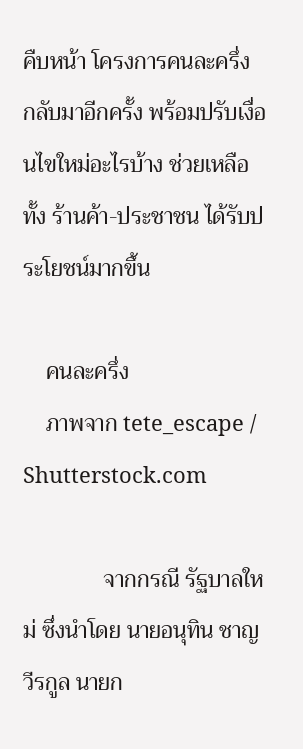คืบหน้า โครงการคนละครึ่ง กลับมาอีกครั้ง พร้อมปรับเงื่อนไขใหม่อะไรบ้าง ช่วยเหลือทั้ง ร้านค้า-ประชาชน ได้รับประโยชน์มากขึ้น

    คนละครึ่ง
    ภาพจาก tete_escape / Shutterstock.com

              จากกรณี รัฐบาลใหม่ ซึ่งนำโดย นายอนุทิน ชาญวีรกูล นายก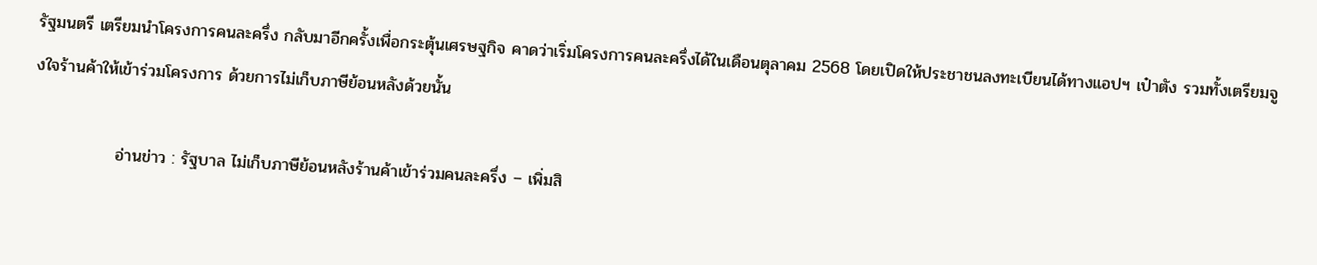รัฐมนตรี เตรียมนำโครงการคนละครึ่ง กลับมาอีกครั้งเพื่อกระตุ้นเศรษฐกิจ คาดว่าเริ่มโครงการคนละครึ่งได้ในเดือนตุลาคม 2568 โดยเปิดให้ประชาชนลงทะเบียนได้ทางแอปฯ เป๋าตัง รวมทั้งเตรียมจูงใจร้านค้าให้เข้าร่วมโครงการ ด้วยการไม่เก็บภาษีย้อนหลังด้วยนั้น

              อ่านข่าว : รัฐบาล ไม่เก็บภาษีย้อนหลังร้านค้าเข้าร่วมคนละครึ่ง – เพิ่มสิ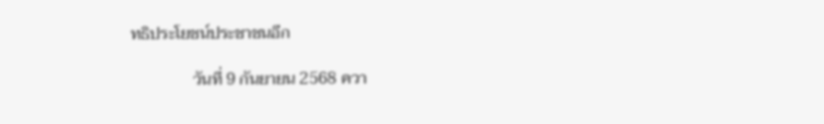ทธิประโยชน์ประชาชนอีก

               วันที่ 9 กันยายน 2568 ควา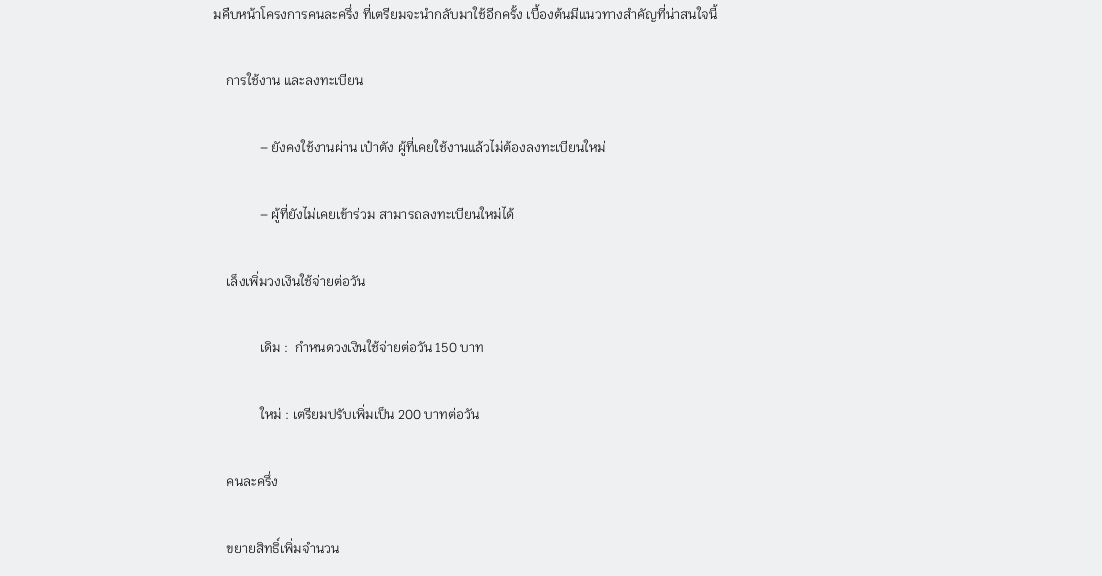มคืบหน้าโครงการคนละครึ่ง ที่เตรียมจะนำกลับมาใช้อีกครั้ง เบื้องต้นมีแนวทางสำคัญที่น่าสนใจนี้

    การใช้งาน และลงทะเบียน

              – ยังคงใช้งานผ่าน เป๋าตัง ผู้ที่เคยใช้งานแล้วไม่ต้องลงทะเบียนใหม่

              – ผู้ที่ยังไม่เคยเข้าร่วม สามารถลงทะเบียนใหม่ได้

    เล็งเพิ่มวงเงินใช้จ่ายต่อวัน

              เดิม :  กำหนดวงเงินใช้จ่ายต่อวัน 150 บาท

              ใหม่ : เตรียมปรับเพิ่มเป็น 200 บาทต่อวัน

    คนละครึ่ง

    ขยายสิทธิ์เพิ่มจำนวน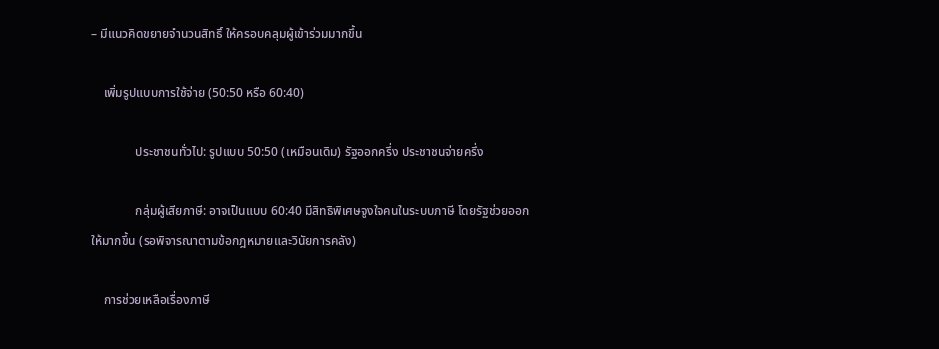– มีแนวคิดขยายจำนวนสิทธิ์ ให้ครอบคลุมผู้เข้าร่วมมากขึ้น

    เพิ่มรูปแบบการใช้จ่าย (50:50 หรือ 60:40)

              ประชาชนทั่วไป: รูปแบบ 50:50 (เหมือนเดิม) รัฐออกครึ่ง ประชาชนจ่ายครึ่ง

              กลุ่มผู้เสียภาษี: อาจเป็นแบบ 60:40 มีสิทธิพิเศษจูงใจคนในระบบภาษี โดยรัฐช่วยออกให้มากขึ้น (รอพิจารณาตามข้อกฎหมายและวินัยการคลัง)

    การช่วยเหลือเรื่องภาษี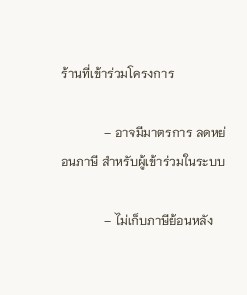ร้านที่เข้าร่วมโครงการ

              – อาจมีมาตรการ ลดหย่อนภาษี สำหรับผู้เข้าร่วมในระบบ

              – ไม่เก็บภาษีย้อนหลัง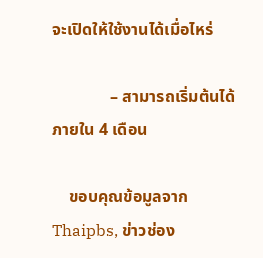จะเปิดให้ใช้งานได้เมื่อไหร่

              – สามารถเริ่มต้นได้ภายใน 4 เดือน

    ขอบคุณข้อมูลจาก Thaipbs, ข่าวช่อง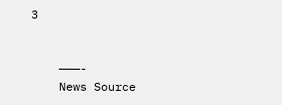3


    ———-
    News Source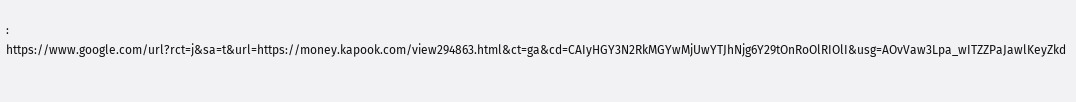: https://www.google.com/url?rct=j&sa=t&url=https://money.kapook.com/view294863.html&ct=ga&cd=CAIyHGY3N2RkMGYwMjUwYTJhNjg6Y29tOnRoOlRIOlI&usg=AOvVaw3Lpa_wITZZPaJawlKeyZkd